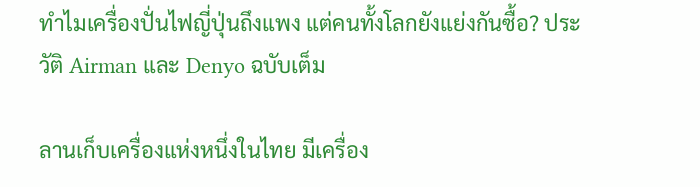ทำไมเครื่องปั่นไฟญี่ปุ่นถึงแพง แต่คนทั้งโลกยังแย่งกันซื้อ? ประวัติ Airman และ Denyo ฉบับเต็ม

ลานเก็บเครื่องแห่งหนึ่งในไทย มีเครื่อง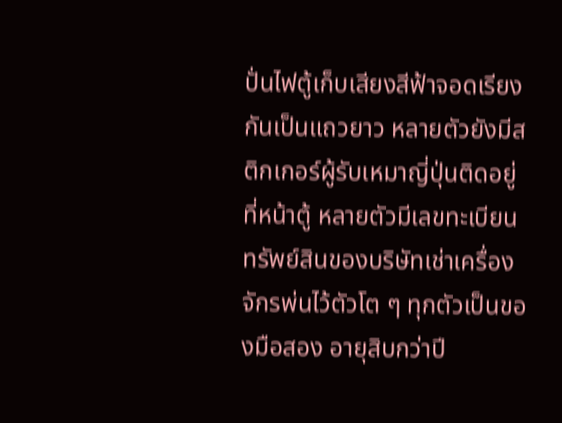ปั่นไฟตู้เก็บเสียงสีฟ้าจอดเรียงกันเป็นแถวยาว หลายตัวยังมีสติกเกอร์ผู้รับเหมาญี่ปุ่นติดอยู่ที่หน้าตู้ หลายตัวมีเลขทะเบียนทรัพย์สินของบริษัทเช่าเครื่องจักรพ่นไว้ตัวโต ๆ ทุกตัวเป็นของมือสอง อายุสิบกว่าปี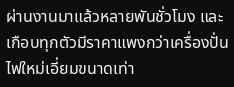ผ่านงานมาแล้วหลายพันชั่วโมง และเกือบทุกตัวมีราคาแพงกว่าเครื่องปั่นไฟใหม่เอี่ยมขนาดเท่า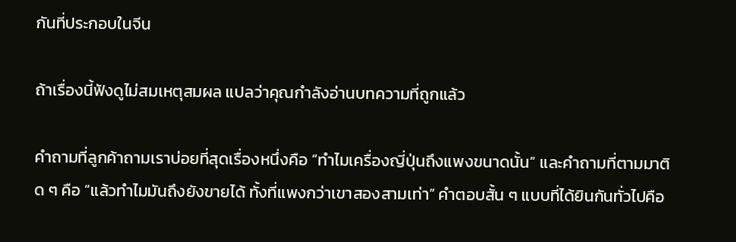กันที่ประกอบในจีน

ถ้าเรื่องนี้ฟังดูไม่สมเหตุสมผล แปลว่าคุณกำลังอ่านบทความที่ถูกแล้ว

คำถามที่ลูกค้าถามเราบ่อยที่สุดเรื่องหนึ่งคือ “ทำไมเครื่องญี่ปุ่นถึงแพงขนาดนั้น” และคำถามที่ตามมาติด ๆ คือ “แล้วทำไมมันถึงยังขายได้ ทั้งที่แพงกว่าเขาสองสามเท่า” คำตอบสั้น ๆ แบบที่ได้ยินกันทั่วไปคือ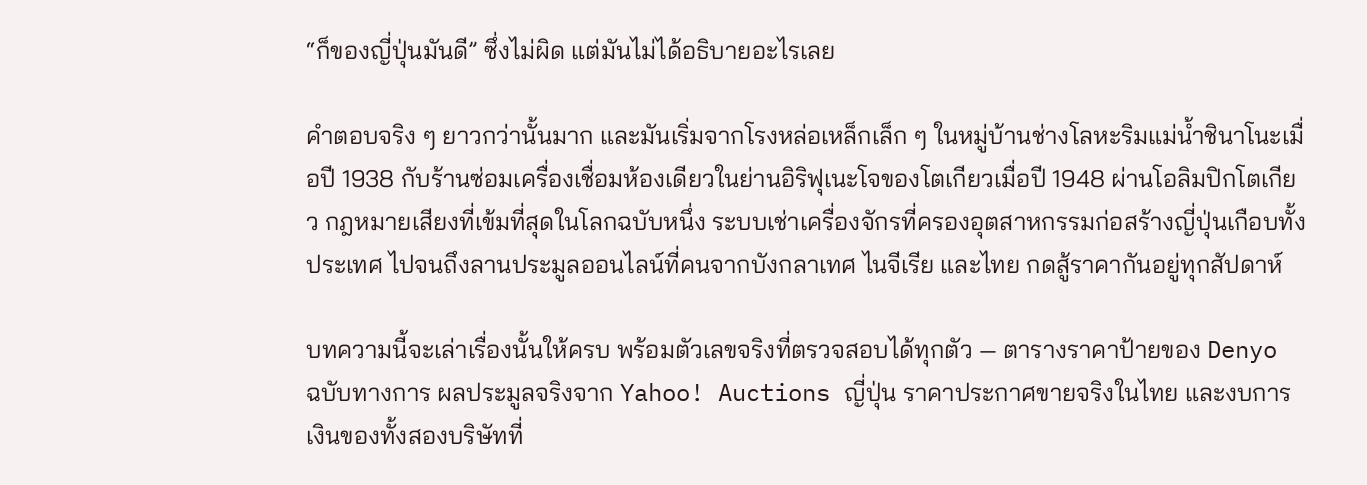“ก็ของญี่ปุ่นมันดี” ซึ่งไม่ผิด แต่มันไม่ได้อธิบายอะไรเลย

คำตอบจริง ๆ ยาวกว่านั้นมาก และมันเริ่มจากโรงหล่อเหล็กเล็ก ๆ ในหมู่บ้านช่างโลหะริมแม่น้ำชินาโนะเมื่อปี 1938 กับร้านซ่อมเครื่องเชื่อมห้องเดียวในย่านอิริฟุเนะโจของโตเกียวเมื่อปี 1948 ผ่านโอลิมปิกโตเกียว กฎหมายเสียงที่เข้มที่สุดในโลกฉบับหนึ่ง ระบบเช่าเครื่องจักรที่ครองอุตสาหกรรมก่อสร้างญี่ปุ่นเกือบทั้งประเทศ ไปจนถึงลานประมูลออนไลน์ที่คนจากบังกลาเทศ ไนจีเรีย และไทย กดสู้ราคากันอยู่ทุกสัปดาห์

บทความนี้จะเล่าเรื่องนั้นให้ครบ พร้อมตัวเลขจริงที่ตรวจสอบได้ทุกตัว — ตารางราคาป้ายของ Denyo ฉบับทางการ ผลประมูลจริงจาก Yahoo! Auctions ญี่ปุ่น ราคาประกาศขายจริงในไทย และงบการเงินของทั้งสองบริษัทที่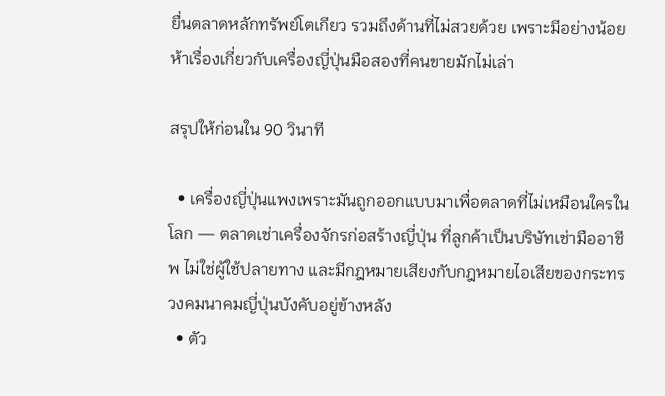ยื่นตลาดหลักทรัพย์โตเกียว รวมถึงด้านที่ไม่สวยด้วย เพราะมีอย่างน้อยห้าเรื่องเกี่ยวกับเครื่องญี่ปุ่นมือสองที่คนขายมักไม่เล่า

สรุปให้ก่อนใน 90 วินาที

  • เครื่องญี่ปุ่นแพงเพราะมันถูกออกแบบมาเพื่อตลาดที่ไม่เหมือนใครในโลก — ตลาดเช่าเครื่องจักรก่อสร้างญี่ปุ่น ที่ลูกค้าเป็นบริษัทเช่ามืออาชีพ ไม่ใช่ผู้ใช้ปลายทาง และมีกฎหมายเสียงกับกฎหมายไอเสียของกระทรวงคมนาคมญี่ปุ่นบังคับอยู่ข้างหลัง
  • ตัว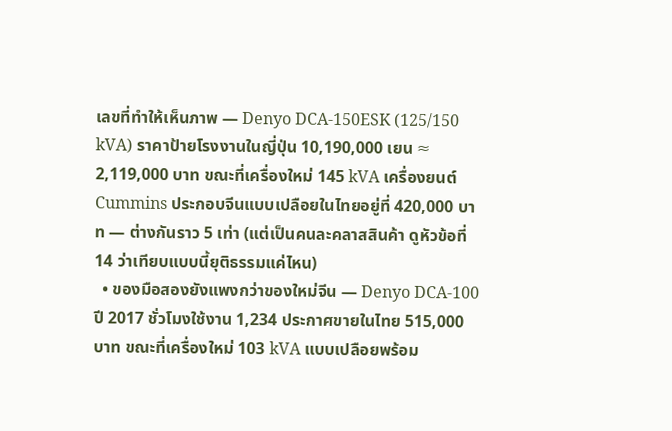เลขที่ทำให้เห็นภาพ — Denyo DCA-150ESK (125/150 kVA) ราคาป้ายโรงงานในญี่ปุ่น 10,190,000 เยน ≈ 2,119,000 บาท ขณะที่เครื่องใหม่ 145 kVA เครื่องยนต์ Cummins ประกอบจีนแบบเปลือยในไทยอยู่ที่ 420,000 บาท — ต่างกันราว 5 เท่า (แต่เป็นคนละคลาสสินค้า ดูหัวข้อที่ 14 ว่าเทียบแบบนี้ยุติธรรมแค่ไหน)
  • ของมือสองยังแพงกว่าของใหม่จีน — Denyo DCA-100 ปี 2017 ชั่วโมงใช้งาน 1,234 ประกาศขายในไทย 515,000 บาท ขณะที่เครื่องใหม่ 103 kVA แบบเปลือยพร้อม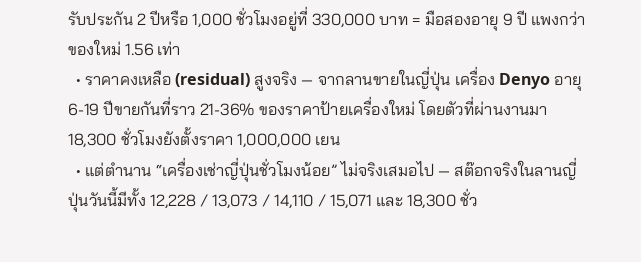รับประกัน 2 ปีหรือ 1,000 ชั่วโมงอยู่ที่ 330,000 บาท = มือสองอายุ 9 ปี แพงกว่าของใหม่ 1.56 เท่า
  • ราคาคงเหลือ (residual) สูงจริง — จากลานขายในญี่ปุ่น เครื่อง Denyo อายุ 6-19 ปีขายกันที่ราว 21-36% ของราคาป้ายเครื่องใหม่ โดยตัวที่ผ่านงานมา 18,300 ชั่วโมงยังตั้งราคา 1,000,000 เยน
  • แต่ตำนาน “เครื่องเช่าญี่ปุ่นชั่วโมงน้อย” ไม่จริงเสมอไป — สต๊อกจริงในลานญี่ปุ่นวันนี้มีทั้ง 12,228 / 13,073 / 14,110 / 15,071 และ 18,300 ชั่ว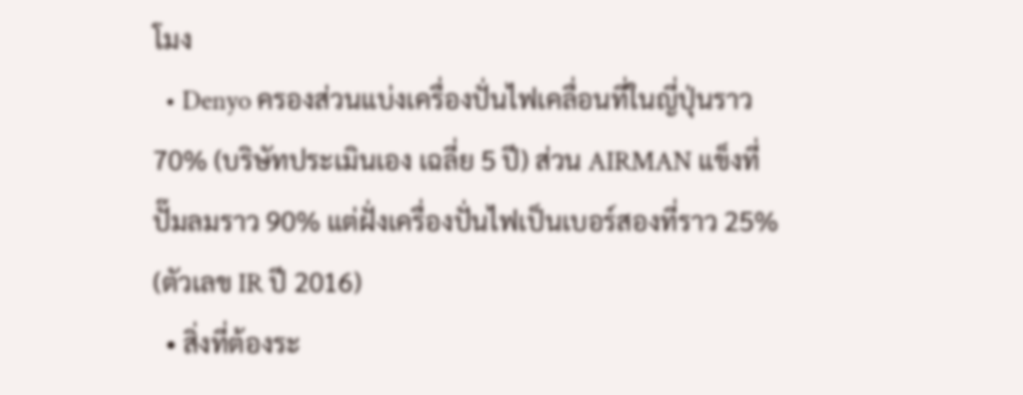โมง
  • Denyo ครองส่วนแบ่งเครื่องปั่นไฟเคลื่อนที่ในญี่ปุ่นราว 70% (บริษัทประเมินเอง เฉลี่ย 5 ปี) ส่วน AIRMAN แข็งที่ปั๊มลมราว 90% แต่ฝั่งเครื่องปั่นไฟเป็นเบอร์สองที่ราว 25% (ตัวเลข IR ปี 2016)
  • สิ่งที่ต้องระ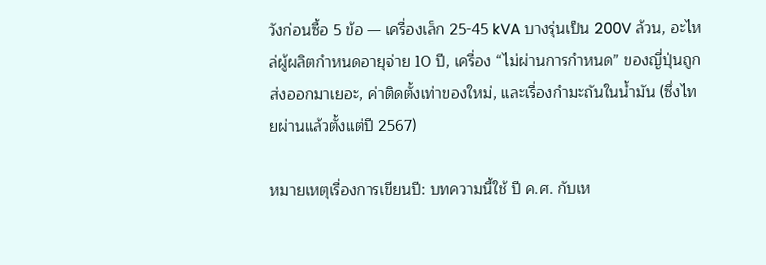วังก่อนซื้อ 5 ข้อ — เครื่องเล็ก 25-45 kVA บางรุ่นเป็น 200V ล้วน, อะไหล่ผู้ผลิตกำหนดอายุจ่าย 10 ปี, เครื่อง “ไม่ผ่านการกำหนด” ของญี่ปุ่นถูกส่งออกมาเยอะ, ค่าติดตั้งเท่าของใหม่, และเรื่องกำมะถันในน้ำมัน (ซึ่งไทยผ่านแล้วตั้งแต่ปี 2567)

หมายเหตุเรื่องการเขียนปี: บทความนี้ใช้ ปี ค.ศ. กับเห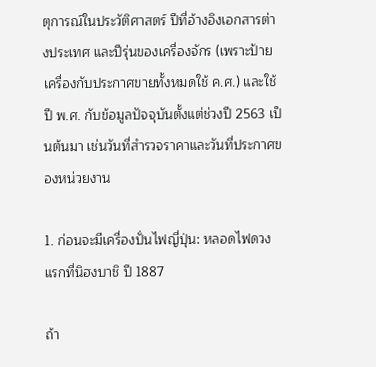ตุการณ์ในประวัติศาสตร์ ปีที่อ้างอิงเอกสารต่างประเทศ และปีรุ่นของเครื่องจักร (เพราะป้ายเครื่องกับประกาศขายทั้งหมดใช้ ค.ศ.) และใช้ ปี พ.ศ. กับข้อมูลปัจจุบันตั้งแต่ช่วงปี 2563 เป็นต้นมา เช่นวันที่สำรวจราคาและวันที่ประกาศของหน่วยงาน

1. ก่อนจะมีเครื่องปั่นไฟญี่ปุ่น: หลอดไฟดวงแรกที่นิฮงบาชิ ปี 1887

ถ้า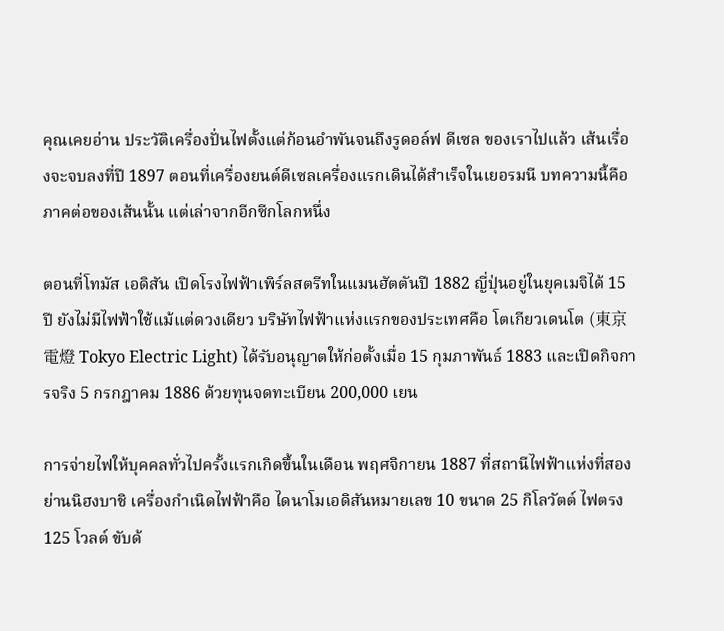คุณเคยอ่าน ประวัติเครื่องปั่นไฟตั้งแต่ก้อนอำพันจนถึงรูดอล์ฟ ดีเซล ของเราไปแล้ว เส้นเรื่องจะจบลงที่ปี 1897 ตอนที่เครื่องยนต์ดีเซลเครื่องแรกเดินได้สำเร็จในเยอรมนี บทความนี้คือภาคต่อของเส้นนั้น แต่เล่าจากอีกซีกโลกหนึ่ง

ตอนที่โทมัส เอดิสัน เปิดโรงไฟฟ้าเพิร์ลสตรีทในแมนฮัตตันปี 1882 ญี่ปุ่นอยู่ในยุคเมจิได้ 15 ปี ยังไม่มีไฟฟ้าใช้แม้แต่ดวงเดียว บริษัทไฟฟ้าแห่งแรกของประเทศคือ โตเกียวเดนโต (東京電燈 Tokyo Electric Light) ได้รับอนุญาตให้ก่อตั้งเมื่อ 15 กุมภาพันธ์ 1883 และเปิดกิจการจริง 5 กรกฎาคม 1886 ด้วยทุนจดทะเบียน 200,000 เยน

การจ่ายไฟให้บุคคลทั่วไปครั้งแรกเกิดขึ้นในเดือน พฤศจิกายน 1887 ที่สถานีไฟฟ้าแห่งที่สองย่านนิฮงบาชิ เครื่องกำเนิดไฟฟ้าคือ ไดนาโมเอดิสันหมายเลข 10 ขนาด 25 กิโลวัตต์ ไฟตรง 125 โวลต์ ขับด้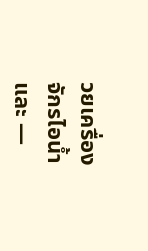วยเครื่องจักรไอน้ำ และ —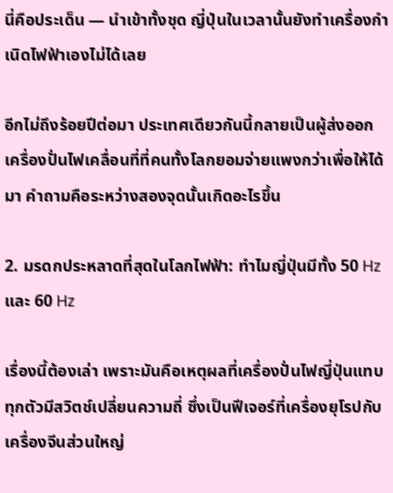นี่คือประเด็น — นำเข้าทั้งชุด ญี่ปุ่นในเวลานั้นยังทำเครื่องกำเนิดไฟฟ้าเองไม่ได้เลย

อีกไม่ถึงร้อยปีต่อมา ประเทศเดียวกันนี้กลายเป็นผู้ส่งออกเครื่องปั่นไฟเคลื่อนที่ที่คนทั้งโลกยอมจ่ายแพงกว่าเพื่อให้ได้มา คำถามคือระหว่างสองจุดนั้นเกิดอะไรขึ้น

2. มรดกประหลาดที่สุดในโลกไฟฟ้า: ทำไมญี่ปุ่นมีทั้ง 50 Hz และ 60 Hz

เรื่องนี้ต้องเล่า เพราะมันคือเหตุผลที่เครื่องปั่นไฟญี่ปุ่นแทบทุกตัวมีสวิตช์เปลี่ยนความถี่ ซึ่งเป็นฟีเจอร์ที่เครื่องยุโรปกับเครื่องจีนส่วนใหญ่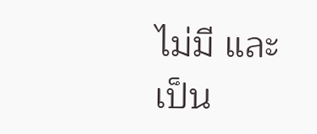ไม่มี และเป็น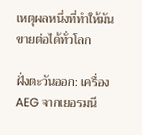เหตุผลหนึ่งที่ทำให้มันขายต่อได้ทั่วโลก

ฝั่งตะวันออก: เครื่อง AEG จากเยอรมนี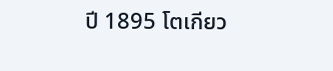ปี 1895 โตเกียว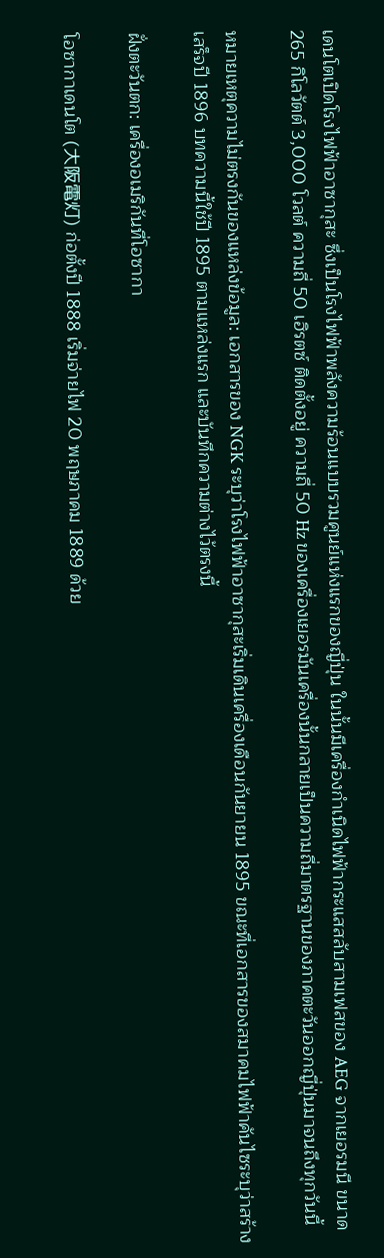เดนโตเปิดโรงไฟฟ้าอาซากุสะ ซึ่งเป็นโรงไฟฟ้าพลังความร้อนแบบรวมศูนย์แห่งแรกของญี่ปุ่น ในนั้นมีเครื่องกำเนิดไฟฟ้ากระแสสลับสามเฟสของ AEG จากเยอรมนี ขนาด 265 กิโลวัตต์ 3,000 โวลต์ ความถี่ 50 เฮิรตซ์ ติดตั้งอยู่ ความถี่ 50 Hz ของเครื่องเยอรมันเครื่องนั้นกลายเป็นความถี่มาตรฐานของภาคตะวันออกญี่ปุ่นมาจนถึงทุกวันนี้

หมายเหตุความไม่ตรงกันของแหล่งข้อมูล: เอกสารของ NGK ระบุว่าโรงไฟฟ้าอาซากุสะเริ่มเดินเครื่องเดือนกันยายน 1895 ขณะที่เอกสารของสมาคมไฟฟ้าคันไซระบุว่าสร้างเสร็จปี 1896 บทความนี้ใช้ปี 1895 ตามแหล่งแรก และบันทึกความต่างไว้ตรงนี้

ฝั่งตะวันตก: เครื่องอเมริกันที่โอซากา

โอซากาเดนโต (大阪電灯) ก่อตั้งปี 1888 เริ่มจ่ายไฟ 20 พฤษภาคม 1889 ด้วย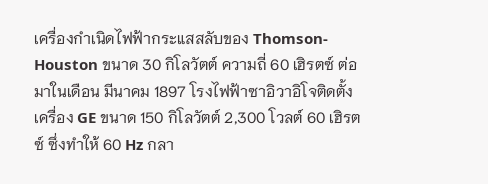เครื่องกำเนิดไฟฟ้ากระแสสลับของ Thomson-Houston ขนาด 30 กิโลวัตต์ ความถี่ 60 เฮิรตซ์ ต่อมาในเดือน มีนาคม 1897 โรงไฟฟ้าซาอิวาอิโจติดตั้งเครื่อง GE ขนาด 150 กิโลวัตต์ 2,300 โวลต์ 60 เฮิรตซ์ ซึ่งทำให้ 60 Hz กลา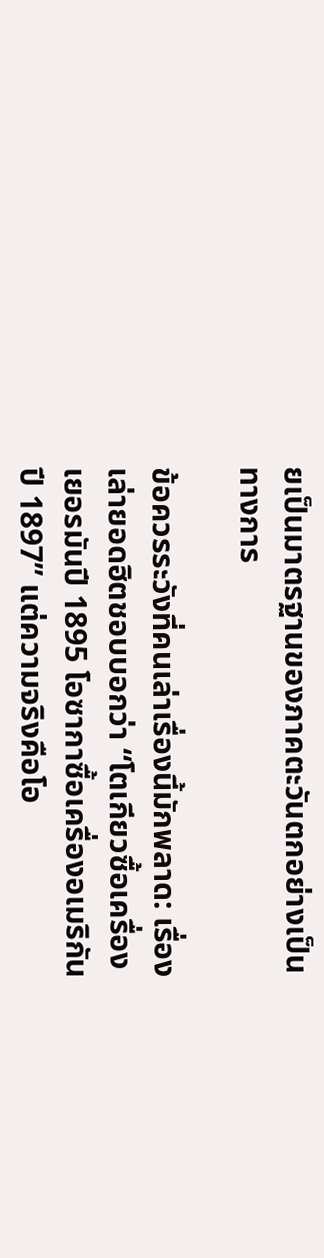ยเป็นมาตรฐานของภาคตะวันตกอย่างเป็นทางการ

ข้อควรระวังที่คนเล่าเรื่องนี้มักพลาด: เรื่องเล่ายอดฮิตชอบบอกว่า “โตเกียวซื้อเครื่องเยอรมันปี 1895 โอซากาซื้อเครื่องอเมริกันปี 1897” แต่ความจริงคือโอ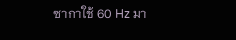ซากาใช้ 60 Hz มา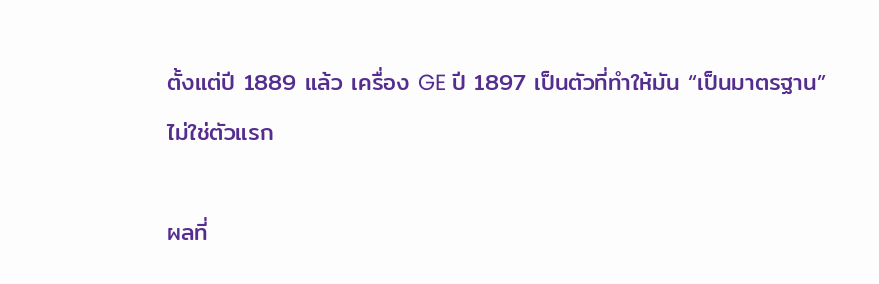ตั้งแต่ปี 1889 แล้ว เครื่อง GE ปี 1897 เป็นตัวที่ทำให้มัน “เป็นมาตรฐาน” ไม่ใช่ตัวแรก

ผลที่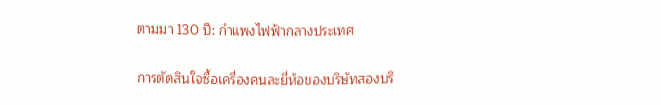ตามมา 130 ปี: กำแพงไฟฟ้ากลางประเทศ

การตัดสินใจซื้อเครื่องคนละยี่ห้อของบริษัทสองบริ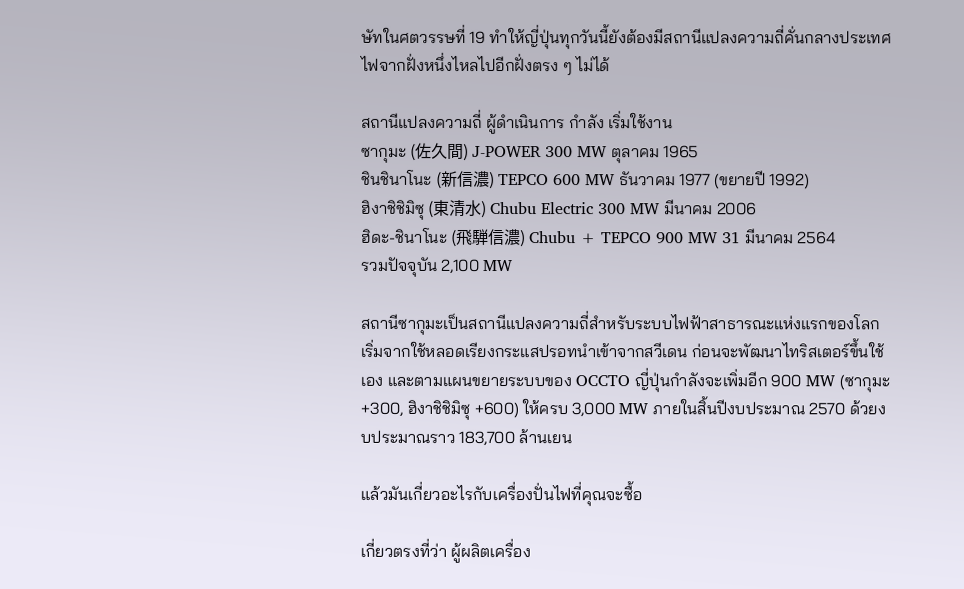ษัทในศตวรรษที่ 19 ทำให้ญี่ปุ่นทุกวันนี้ยังต้องมีสถานีแปลงความถี่คั่นกลางประเทศ ไฟจากฝั่งหนึ่งไหลไปอีกฝั่งตรง ๆ ไม่ได้

สถานีแปลงความถี่ ผู้ดำเนินการ กำลัง เริ่มใช้งาน
ซากุมะ (佐久間) J-POWER 300 MW ตุลาคม 1965
ชินชินาโนะ (新信濃) TEPCO 600 MW ธันวาคม 1977 (ขยายปี 1992)
ฮิงาชิชิมิซุ (東清水) Chubu Electric 300 MW มีนาคม 2006
ฮิดะ-ชินาโนะ (飛騨信濃) Chubu + TEPCO 900 MW 31 มีนาคม 2564
รวมปัจจุบัน 2,100 MW

สถานีซากุมะเป็นสถานีแปลงความถี่สำหรับระบบไฟฟ้าสาธารณะแห่งแรกของโลก เริ่มจากใช้หลอดเรียงกระแสปรอทนำเข้าจากสวีเดน ก่อนจะพัฒนาไทริสเตอร์ขึ้นใช้เอง และตามแผนขยายระบบของ OCCTO ญี่ปุ่นกำลังจะเพิ่มอีก 900 MW (ซากุมะ +300, ฮิงาชิชิมิซุ +600) ให้ครบ 3,000 MW ภายในสิ้นปีงบประมาณ 2570 ด้วยงบประมาณราว 183,700 ล้านเยน

แล้วมันเกี่ยวอะไรกับเครื่องปั่นไฟที่คุณจะซื้อ

เกี่ยวตรงที่ว่า ผู้ผลิตเครื่อง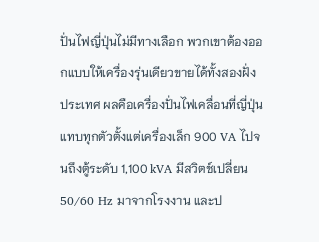ปั่นไฟญี่ปุ่นไม่มีทางเลือก พวกเขาต้องออกแบบให้เครื่องรุ่นเดียวขายได้ทั้งสองฝั่งประเทศ ผลคือเครื่องปั่นไฟเคลื่อนที่ญี่ปุ่นแทบทุกตัวตั้งแต่เครื่องเล็ก 900 VA ไปจนถึงตู้ระดับ 1,100 kVA มีสวิตช์เปลี่ยน 50/60 Hz มาจากโรงงาน และป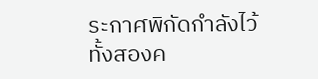ระกาศพิกัดกำลังไว้ทั้งสองค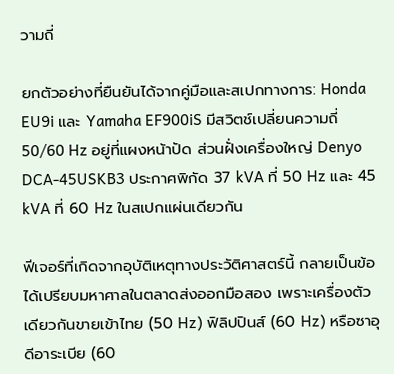วามถี่

ยกตัวอย่างที่ยืนยันได้จากคู่มือและสเปกทางการ: Honda EU9i และ Yamaha EF900iS มีสวิตช์เปลี่ยนความถี่ 50/60 Hz อยู่ที่แผงหน้าปัด ส่วนฝั่งเครื่องใหญ่ Denyo DCA-45USKB3 ประกาศพิกัด 37 kVA ที่ 50 Hz และ 45 kVA ที่ 60 Hz ในสเปกแผ่นเดียวกัน

ฟีเจอร์ที่เกิดจากอุบัติเหตุทางประวัติศาสตร์นี้ กลายเป็นข้อได้เปรียบมหาศาลในตลาดส่งออกมือสอง เพราะเครื่องตัวเดียวกันขายเข้าไทย (50 Hz) ฟิลิปปินส์ (60 Hz) หรือซาอุดีอาระเบีย (60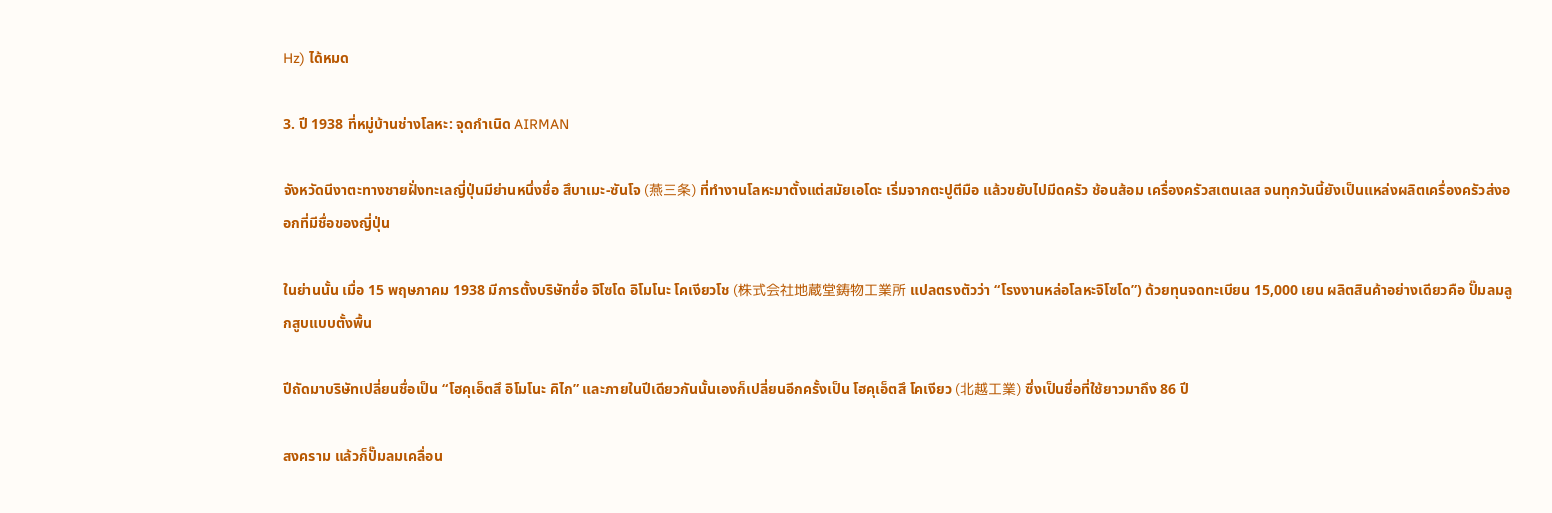Hz) ได้หมด

3. ปี 1938 ที่หมู่บ้านช่างโลหะ: จุดกำเนิด AIRMAN

จังหวัดนีงาตะทางชายฝั่งทะเลญี่ปุ่นมีย่านหนึ่งชื่อ สึบาเมะ-ซันโจ (燕三条) ที่ทำงานโลหะมาตั้งแต่สมัยเอโดะ เริ่มจากตะปูตีมือ แล้วขยับไปมีดครัว ช้อนส้อม เครื่องครัวสเตนเลส จนทุกวันนี้ยังเป็นแหล่งผลิตเครื่องครัวส่งออกที่มีชื่อของญี่ปุ่น

ในย่านนั้น เมื่อ 15 พฤษภาคม 1938 มีการตั้งบริษัทชื่อ จิโซโด อิโมโนะ โคเงียวโช (株式会社地蔵堂鋳物工業所 แปลตรงตัวว่า “โรงงานหล่อโลหะจิโซโด”) ด้วยทุนจดทะเบียน 15,000 เยน ผลิตสินค้าอย่างเดียวคือ ปั๊มลมลูกสูบแบบตั้งพื้น

ปีถัดมาบริษัทเปลี่ยนชื่อเป็น “โฮคุเอ็ตสึ อิโมโนะ คิไก” และภายในปีเดียวกันนั้นเองก็เปลี่ยนอีกครั้งเป็น โฮคุเอ็ตสึ โคเงียว (北越工業) ซึ่งเป็นชื่อที่ใช้ยาวมาถึง 86 ปี

สงคราม แล้วก็ปั๊มลมเคลื่อน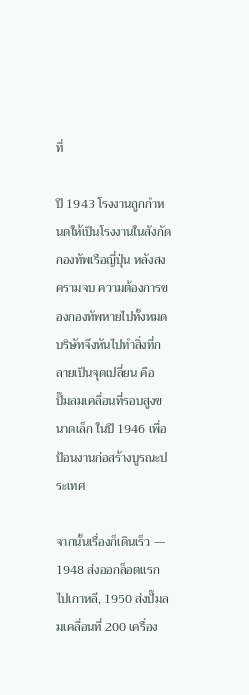ที่

ปี 1943 โรงงานถูกกำหนดให้เป็นโรงงานในสังกัดกองทัพเรือญี่ปุ่น หลังสงครามจบ ความต้องการของกองทัพหายไปทั้งหมด บริษัทจึงหันไปทำสิ่งที่กลายเป็นจุดเปลี่ยน คือ ปั๊มลมเคลื่อนที่รอบสูงขนาดเล็ก ในปี 1946 เพื่อป้อนงานก่อสร้างบูรณะประเทศ

จากนั้นเรื่องก็เดินเร็ว — 1948 ส่งออกล็อตแรกไปเกาหลี, 1950 ส่งปั๊มลมเคลื่อนที่ 200 เครื่อง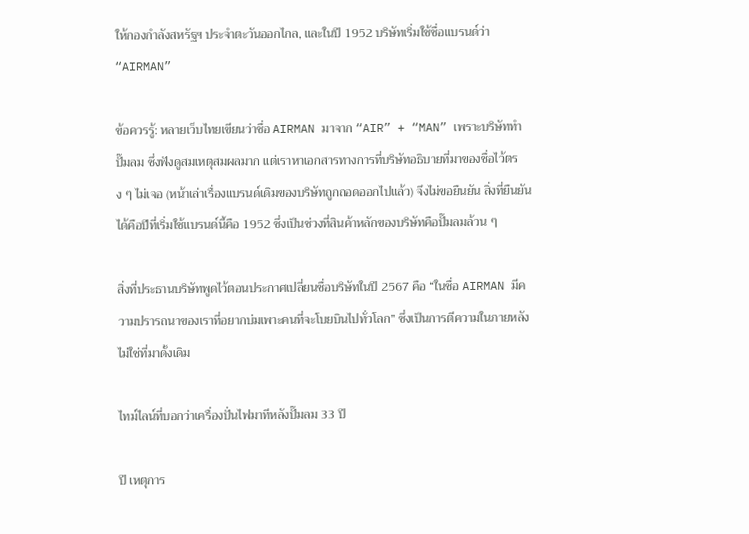ให้กองกำลังสหรัฐฯ ประจำตะวันออกไกล, และในปี 1952 บริษัทเริ่มใช้ชื่อแบรนด์ว่า “AIRMAN”

ข้อควรรู้: หลายเว็บไทยเขียนว่าชื่อ AIRMAN มาจาก “AIR” + “MAN” เพราะบริษัททำปั๊มลม ซึ่งฟังดูสมเหตุสมผลมาก แต่เราหาเอกสารทางการที่บริษัทอธิบายที่มาของชื่อไว้ตรง ๆ ไม่เจอ (หน้าเล่าเรื่องแบรนด์เดิมของบริษัทถูกถอดออกไปแล้ว) จึงไม่ขอยืนยัน สิ่งที่ยืนยันได้คือปีที่เริ่มใช้แบรนด์นี้คือ 1952 ซึ่งเป็นช่วงที่สินค้าหลักของบริษัทคือปั๊มลมล้วน ๆ

สิ่งที่ประธานบริษัทพูดไว้ตอนประกาศเปลี่ยนชื่อบริษัทในปี 2567 คือ “ในชื่อ AIRMAN มีความปรารถนาของเราที่อยากบ่มเพาะคนที่จะโบยบินไปทั่วโลก” ซึ่งเป็นการตีความในภายหลัง ไม่ใช่ที่มาดั้งเดิม

ไทม์ไลน์ที่บอกว่าเครื่องปั่นไฟมาทีหลังปั๊มลม 33 ปี

ปี เหตุการ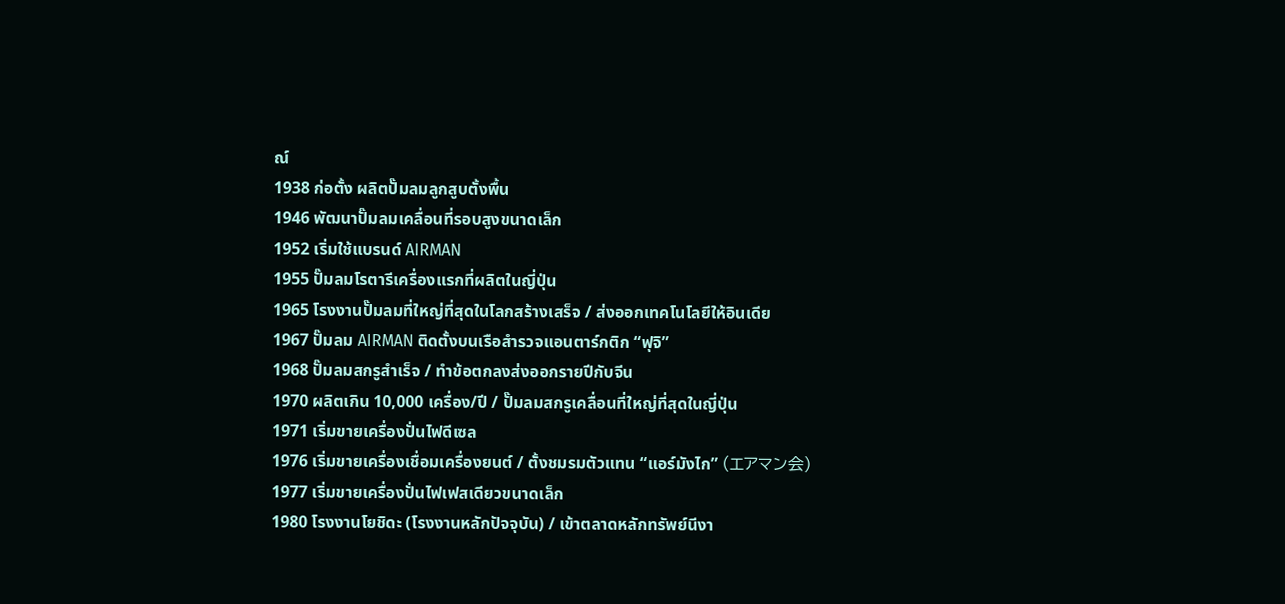ณ์
1938 ก่อตั้ง ผลิตปั๊มลมลูกสูบตั้งพื้น
1946 พัฒนาปั๊มลมเคลื่อนที่รอบสูงขนาดเล็ก
1952 เริ่มใช้แบรนด์ AIRMAN
1955 ปั๊มลมโรตารีเครื่องแรกที่ผลิตในญี่ปุ่น
1965 โรงงานปั๊มลมที่ใหญ่ที่สุดในโลกสร้างเสร็จ / ส่งออกเทคโนโลยีให้อินเดีย
1967 ปั๊มลม AIRMAN ติดตั้งบนเรือสำรวจแอนตาร์กติก “ฟุจิ”
1968 ปั๊มลมสกรูสำเร็จ / ทำข้อตกลงส่งออกรายปีกับจีน
1970 ผลิตเกิน 10,000 เครื่อง/ปี / ปั๊มลมสกรูเคลื่อนที่ใหญ่ที่สุดในญี่ปุ่น
1971 เริ่มขายเครื่องปั่นไฟดีเซล
1976 เริ่มขายเครื่องเชื่อมเครื่องยนต์ / ตั้งชมรมตัวแทน “แอร์มังไก” (エアマン会)
1977 เริ่มขายเครื่องปั่นไฟเฟสเดียวขนาดเล็ก
1980 โรงงานโยชิดะ (โรงงานหลักปัจจุบัน) / เข้าตลาดหลักทรัพย์นีงา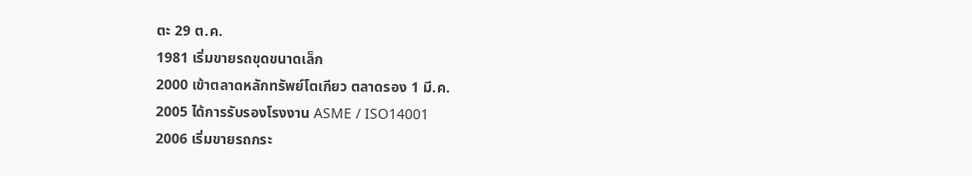ตะ 29 ต.ค.
1981 เริ่มขายรถขุดขนาดเล็ก
2000 เข้าตลาดหลักทรัพย์โตเกียว ตลาดรอง 1 มี.ค.
2005 ได้การรับรองโรงงาน ASME / ISO14001
2006 เริ่มขายรถกระ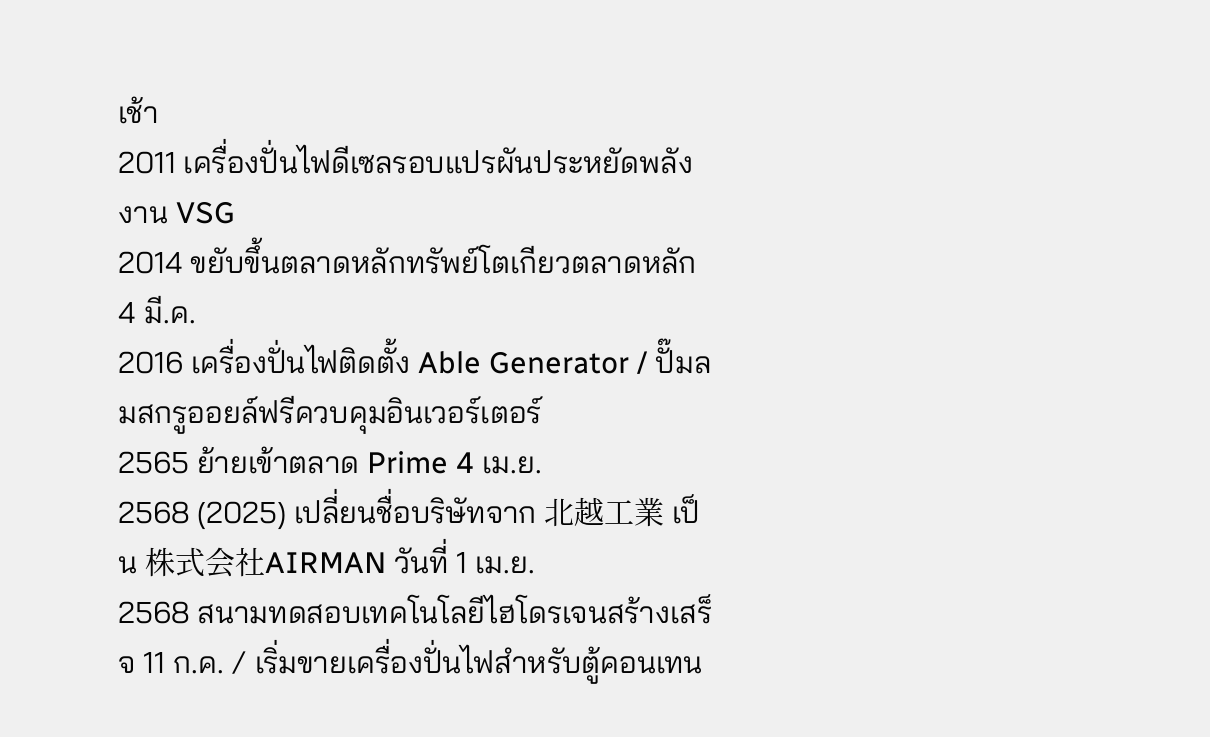เช้า
2011 เครื่องปั่นไฟดีเซลรอบแปรผันประหยัดพลังงาน VSG
2014 ขยับขึ้นตลาดหลักทรัพย์โตเกียวตลาดหลัก 4 มี.ค.
2016 เครื่องปั่นไฟติดตั้ง Able Generator / ปั๊มลมสกรูออยล์ฟรีควบคุมอินเวอร์เตอร์
2565 ย้ายเข้าตลาด Prime 4 เม.ย.
2568 (2025) เปลี่ยนชื่อบริษัทจาก 北越工業 เป็น 株式会社AIRMAN วันที่ 1 เม.ย.
2568 สนามทดสอบเทคโนโลยีไฮโดรเจนสร้างเสร็จ 11 ก.ค. / เริ่มขายเครื่องปั่นไฟสำหรับตู้คอนเทน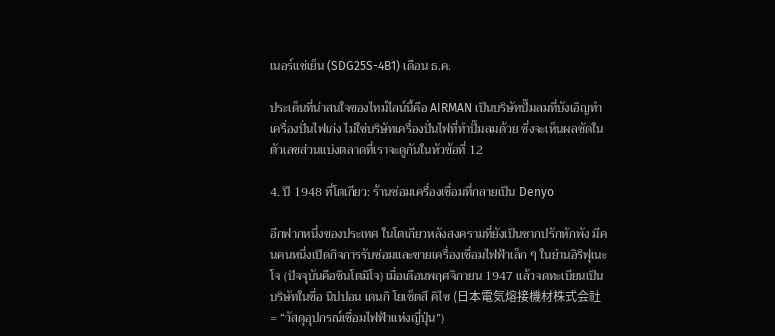เนอร์แช่เย็น (SDG25S-4B1) เดือน ธ.ค.

ประเด็นที่น่าสนใจของไทม์ไลน์นี้คือ AIRMAN เป็นบริษัทปั๊มลมที่บังเอิญทำเครื่องปั่นไฟเก่ง ไม่ใช่บริษัทเครื่องปั่นไฟที่ทำปั๊มลมด้วย ซึ่งจะเห็นผลชัดในตัวเลขส่วนแบ่งตลาดที่เราจะดูกันในหัวข้อที่ 12

4. ปี 1948 ที่โตเกียว: ร้านซ่อมเครื่องเชื่อมที่กลายเป็น Denyo

อีกฟากหนึ่งของประเทศ ในโตเกียวหลังสงครามที่ยังเป็นซากปรักหักพัง มีคนคนหนึ่งเปิดกิจการรับซ่อมและขายเครื่องเชื่อมไฟฟ้าเล็ก ๆ ในย่านอิริฟุเนะโจ (ปัจจุบันคือชินโตมิโจ) เมื่อเดือนพฤศจิกายน 1947 แล้วจดทะเบียนเป็นบริษัทในชื่อ นิปปอน เดนกิ โยเซ็ตสึ คิไซ (日本電気熔接機材株式会社 = “วัสดุอุปกรณ์เชื่อมไฟฟ้าแห่งญี่ปุ่น”)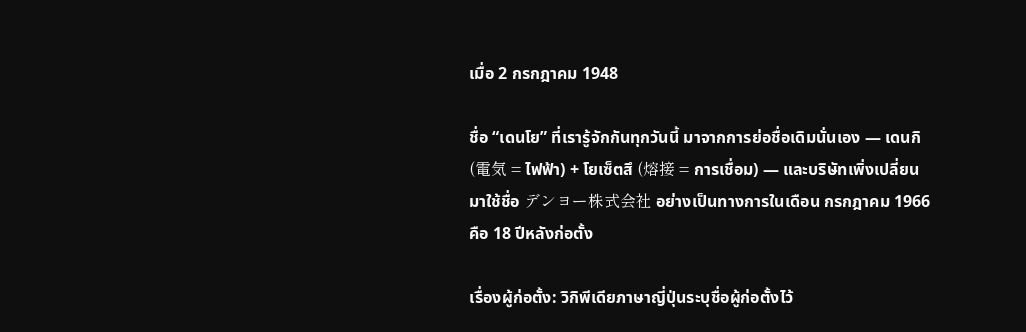เมื่อ 2 กรกฎาคม 1948

ชื่อ “เดนโย” ที่เรารู้จักกันทุกวันนี้ มาจากการย่อชื่อเดิมนั่นเอง — เดนกิ (電気 = ไฟฟ้า) + โยเซ็ตสึ (熔接 = การเชื่อม) — และบริษัทเพิ่งเปลี่ยนมาใช้ชื่อ デンヨー株式会社 อย่างเป็นทางการในเดือน กรกฎาคม 1966 คือ 18 ปีหลังก่อตั้ง

เรื่องผู้ก่อตั้ง: วิกิพีเดียภาษาญี่ปุ่นระบุชื่อผู้ก่อตั้งไว้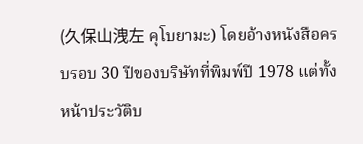(久保山洩左 คุโบยามะ) โดยอ้างหนังสือครบรอบ 30 ปีของบริษัทที่พิมพ์ปี 1978 แต่ทั้งหน้าประวัติบ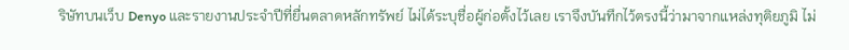ริษัทบนเว็บ Denyo และรายงานประจำปีที่ยื่นตลาดหลักทรัพย์ ไม่ได้ระบุชื่อผู้ก่อตั้งไว้เลย เราจึงบันทึกไว้ตรงนี้ว่ามาจากแหล่งทุติยภูมิ ไม่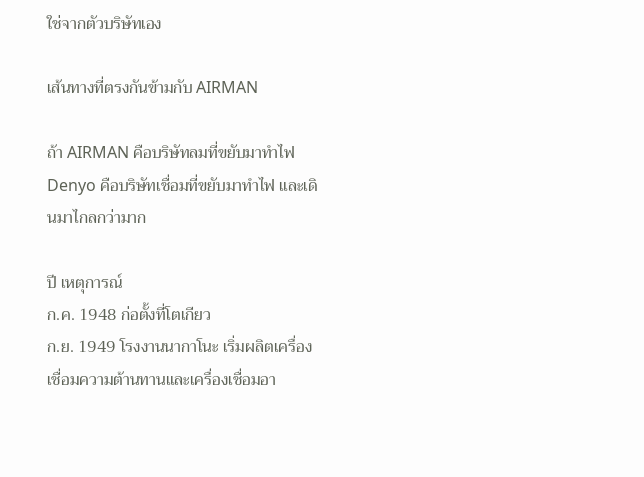ใช่จากตัวบริษัทเอง

เส้นทางที่ตรงกันข้ามกับ AIRMAN

ถ้า AIRMAN คือบริษัทลมที่ขยับมาทำไฟ Denyo คือบริษัทเชื่อมที่ขยับมาทำไฟ และเดินมาไกลกว่ามาก

ปี เหตุการณ์
ก.ค. 1948 ก่อตั้งที่โตเกียว
ก.ย. 1949 โรงงานนากาโนะ เริ่มผลิตเครื่องเชื่อมความต้านทานและเครื่องเชื่อมอา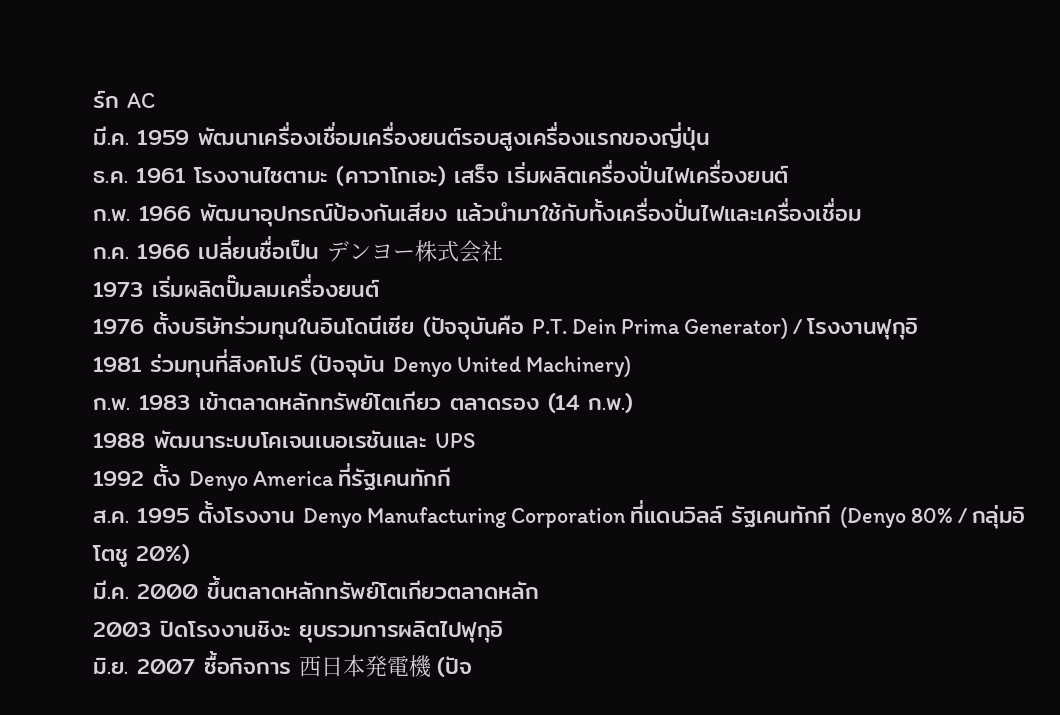ร์ก AC
มี.ค. 1959 พัฒนาเครื่องเชื่อมเครื่องยนต์รอบสูงเครื่องแรกของญี่ปุ่น
ธ.ค. 1961 โรงงานไซตามะ (คาวาโกเอะ) เสร็จ เริ่มผลิตเครื่องปั่นไฟเครื่องยนต์
ก.พ. 1966 พัฒนาอุปกรณ์ป้องกันเสียง แล้วนำมาใช้กับทั้งเครื่องปั่นไฟและเครื่องเชื่อม
ก.ค. 1966 เปลี่ยนชื่อเป็น デンヨー株式会社
1973 เริ่มผลิตปั๊มลมเครื่องยนต์
1976 ตั้งบริษัทร่วมทุนในอินโดนีเซีย (ปัจจุบันคือ P.T. Dein Prima Generator) / โรงงานฟุกุอิ
1981 ร่วมทุนที่สิงคโปร์ (ปัจจุบัน Denyo United Machinery)
ก.พ. 1983 เข้าตลาดหลักทรัพย์โตเกียว ตลาดรอง (14 ก.พ.)
1988 พัฒนาระบบโคเจนเนอเรชันและ UPS
1992 ตั้ง Denyo America ที่รัฐเคนทักกี
ส.ค. 1995 ตั้งโรงงาน Denyo Manufacturing Corporation ที่แดนวิลล์ รัฐเคนทักกี (Denyo 80% / กลุ่มอิโตชู 20%)
มี.ค. 2000 ขึ้นตลาดหลักทรัพย์โตเกียวตลาดหลัก
2003 ปิดโรงงานชิงะ ยุบรวมการผลิตไปฟุกุอิ
มิ.ย. 2007 ซื้อกิจการ 西日本発電機 (ปัจ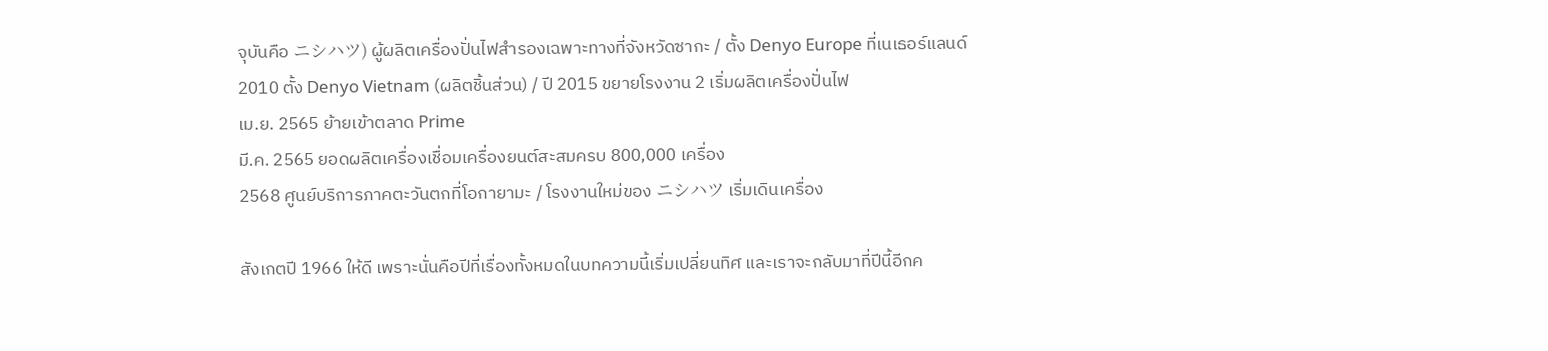จุบันคือ ニシハツ) ผู้ผลิตเครื่องปั่นไฟสำรองเฉพาะทางที่จังหวัดซากะ / ตั้ง Denyo Europe ที่เนเธอร์แลนด์
2010 ตั้ง Denyo Vietnam (ผลิตชิ้นส่วน) / ปี 2015 ขยายโรงงาน 2 เริ่มผลิตเครื่องปั่นไฟ
เม.ย. 2565 ย้ายเข้าตลาด Prime
มี.ค. 2565 ยอดผลิตเครื่องเชื่อมเครื่องยนต์สะสมครบ 800,000 เครื่อง
2568 ศูนย์บริการภาคตะวันตกที่โอกายามะ / โรงงานใหม่ของ ニシハツ เริ่มเดินเครื่อง

สังเกตปี 1966 ให้ดี เพราะนั่นคือปีที่เรื่องทั้งหมดในบทความนี้เริ่มเปลี่ยนทิศ และเราจะกลับมาที่ปีนี้อีกค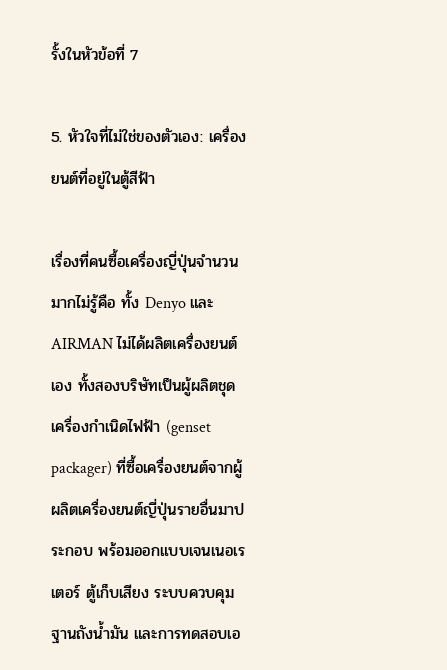รั้งในหัวข้อที่ 7

5. หัวใจที่ไม่ใช่ของตัวเอง: เครื่องยนต์ที่อยู่ในตู้สีฟ้า

เรื่องที่คนซื้อเครื่องญี่ปุ่นจำนวนมากไม่รู้คือ ทั้ง Denyo และ AIRMAN ไม่ได้ผลิตเครื่องยนต์เอง ทั้งสองบริษัทเป็นผู้ผลิตชุดเครื่องกำเนิดไฟฟ้า (genset packager) ที่ซื้อเครื่องยนต์จากผู้ผลิตเครื่องยนต์ญี่ปุ่นรายอื่นมาประกอบ พร้อมออกแบบเจนเนอเรเตอร์ ตู้เก็บเสียง ระบบควบคุม ฐานถังน้ำมัน และการทดสอบเอ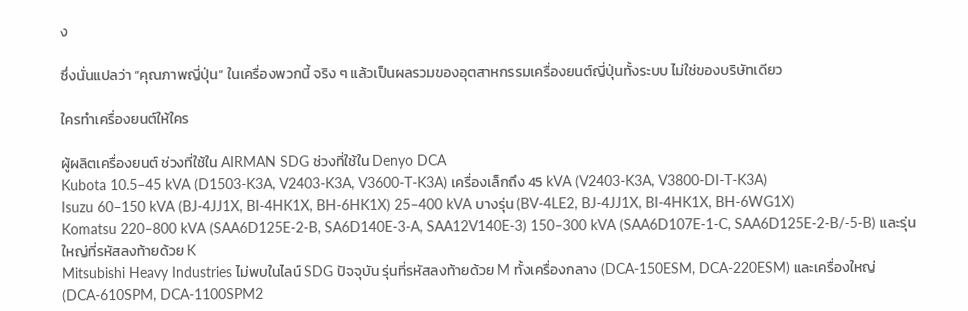ง

ซึ่งนั่นแปลว่า “คุณภาพญี่ปุ่น” ในเครื่องพวกนี้ จริง ๆ แล้วเป็นผลรวมของอุตสาหกรรมเครื่องยนต์ญี่ปุ่นทั้งระบบ ไม่ใช่ของบริษัทเดียว

ใครทำเครื่องยนต์ให้ใคร

ผู้ผลิตเครื่องยนต์ ช่วงที่ใช้ใน AIRMAN SDG ช่วงที่ใช้ใน Denyo DCA
Kubota 10.5–45 kVA (D1503-K3A, V2403-K3A, V3600-T-K3A) เครื่องเล็กถึง 45 kVA (V2403-K3A, V3800-DI-T-K3A)
Isuzu 60–150 kVA (BJ-4JJ1X, BI-4HK1X, BH-6HK1X) 25–400 kVA บางรุ่น (BV-4LE2, BJ-4JJ1X, BI-4HK1X, BH-6WG1X)
Komatsu 220–800 kVA (SAA6D125E-2-B, SA6D140E-3-A, SAA12V140E-3) 150–300 kVA (SAA6D107E-1-C, SAA6D125E-2-B/-5-B) และรุ่นใหญ่ที่รหัสลงท้ายด้วย K
Mitsubishi Heavy Industries ไม่พบในไลน์ SDG ปัจจุบัน รุ่นที่รหัสลงท้ายด้วย M ทั้งเครื่องกลาง (DCA-150ESM, DCA-220ESM) และเครื่องใหญ่ (DCA-610SPM, DCA-1100SPM2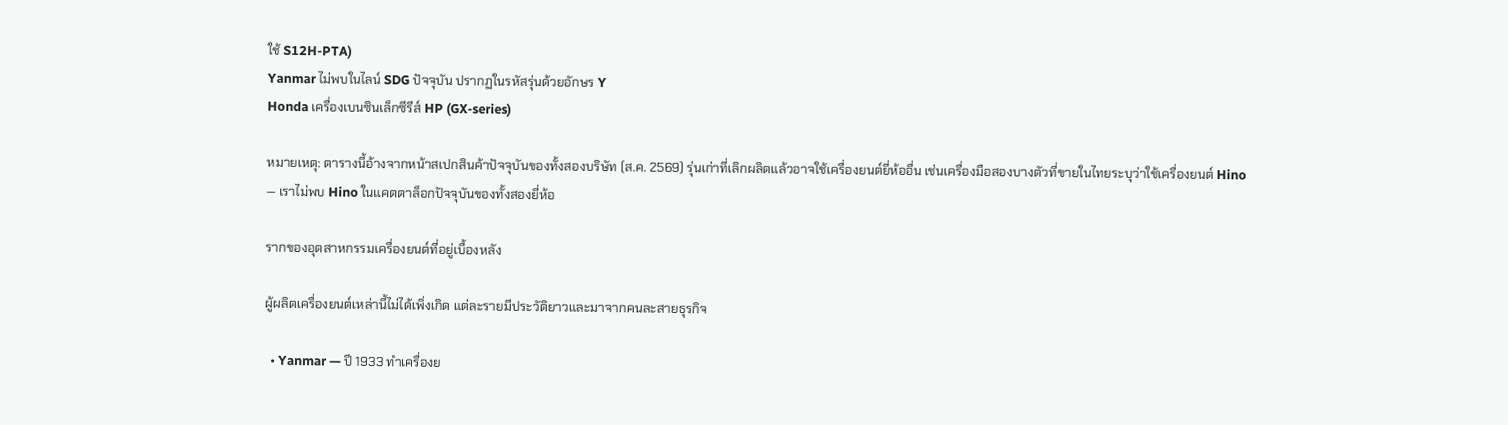ใช้ S12H-PTA)
Yanmar ไม่พบในไลน์ SDG ปัจจุบัน ปรากฏในรหัสรุ่นด้วยอักษร Y
Honda เครื่องเบนซินเล็กซีรีส์ HP (GX-series)

หมายเหตุ: ตารางนี้อ้างจากหน้าสเปกสินค้าปัจจุบันของทั้งสองบริษัท (ส.ค. 2569) รุ่นเก่าที่เลิกผลิตแล้วอาจใช้เครื่องยนต์ยี่ห้ออื่น เช่นเครื่องมือสองบางตัวที่ขายในไทยระบุว่าใช้เครื่องยนต์ Hino — เราไม่พบ Hino ในแคตตาล็อกปัจจุบันของทั้งสองยี่ห้อ

รากของอุตสาหกรรมเครื่องยนต์ที่อยู่เบื้องหลัง

ผู้ผลิตเครื่องยนต์เหล่านี้ไม่ได้เพิ่งเกิด แต่ละรายมีประวัติยาวและมาจากคนละสายธุรกิจ

  • Yanmar — ปี 1933 ทำเครื่องย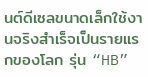นต์ดีเซลขนาดเล็กใช้งานจริงสำเร็จเป็นรายแรกของโลก รุ่น “HB”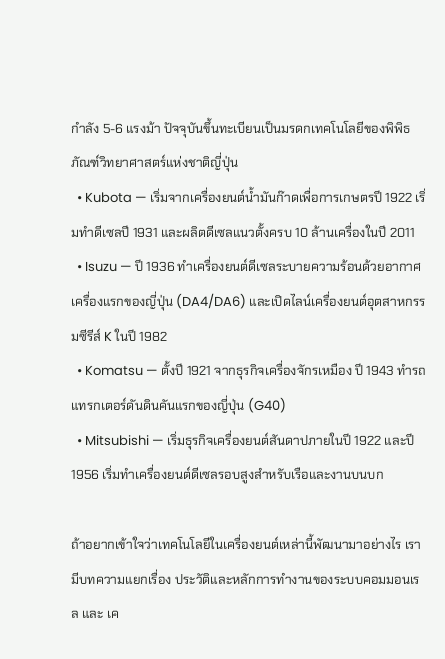กำลัง 5-6 แรงม้า ปัจจุบันขึ้นทะเบียนเป็นมรดกเทคโนโลยีของพิพิธภัณฑ์วิทยาศาสตร์แห่งชาติญี่ปุ่น
  • Kubota — เริ่มจากเครื่องยนต์น้ำมันก๊าดเพื่อการเกษตรปี 1922 เริ่มทำดีเซลปี 1931 และผลิตดีเซลแนวตั้งครบ 10 ล้านเครื่องในปี 2011
  • Isuzu — ปี 1936 ทำเครื่องยนต์ดีเซลระบายความร้อนด้วยอากาศเครื่องแรกของญี่ปุ่น (DA4/DA6) และเปิดไลน์เครื่องยนต์อุตสาหกรรมซีรีส์ K ในปี 1982
  • Komatsu — ตั้งปี 1921 จากธุรกิจเครื่องจักรเหมือง ปี 1943 ทำรถแทรกเตอร์ดันดินคันแรกของญี่ปุ่น (G40)
  • Mitsubishi — เริ่มธุรกิจเครื่องยนต์สันดาปภายในปี 1922 และปี 1956 เริ่มทำเครื่องยนต์ดีเซลรอบสูงสำหรับเรือและงานบนบก

ถ้าอยากเข้าใจว่าเทคโนโลยีในเครื่องยนต์เหล่านี้พัฒนามาอย่างไร เรามีบทความแยกเรื่อง ประวัติและหลักการทำงานของระบบคอมมอนเรล และ เค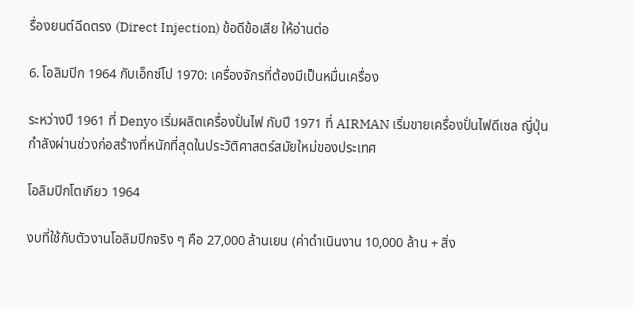รื่องยนต์ฉีดตรง (Direct Injection) ข้อดีข้อเสีย ให้อ่านต่อ

6. โอลิมปิก 1964 กับเอ็กซ์โป 1970: เครื่องจักรที่ต้องมีเป็นหมื่นเครื่อง

ระหว่างปี 1961 ที่ Denyo เริ่มผลิตเครื่องปั่นไฟ กับปี 1971 ที่ AIRMAN เริ่มขายเครื่องปั่นไฟดีเซล ญี่ปุ่นกำลังผ่านช่วงก่อสร้างที่หนักที่สุดในประวัติศาสตร์สมัยใหม่ของประเทศ

โอลิมปิกโตเกียว 1964

งบที่ใช้กับตัวงานโอลิมปิกจริง ๆ คือ 27,000 ล้านเยน (ค่าดำเนินงาน 10,000 ล้าน + สิ่ง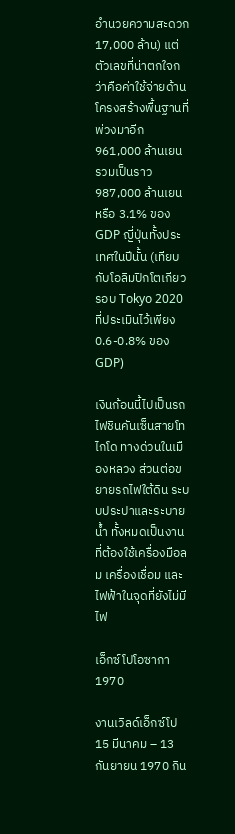อำนวยความสะดวก 17,000 ล้าน) แต่ตัวเลขที่น่าตกใจกว่าคือค่าใช้จ่ายด้านโครงสร้างพื้นฐานที่พ่วงมาอีก 961,000 ล้านเยน รวมเป็นราว 987,000 ล้านเยน หรือ 3.1% ของ GDP ญี่ปุ่นทั้งประเทศในปีนั้น (เทียบกับโอลิมปิกโตเกียวรอบ Tokyo 2020 ที่ประเมินไว้เพียง 0.6-0.8% ของ GDP)

เงินก้อนนี้ไปเป็นรถไฟชินคันเซ็นสายโทไกโด ทางด่วนในเมืองหลวง ส่วนต่อขยายรถไฟใต้ดิน ระบบประปาและระบายน้ำ ทั้งหมดเป็นงานที่ต้องใช้เครื่องมือลม เครื่องเชื่อม และไฟฟ้าในจุดที่ยังไม่มีไฟ

เอ็กซ์โปโอซากา 1970

งานเวิลด์เอ็กซ์โป 15 มีนาคม – 13 กันยายน 1970 กิน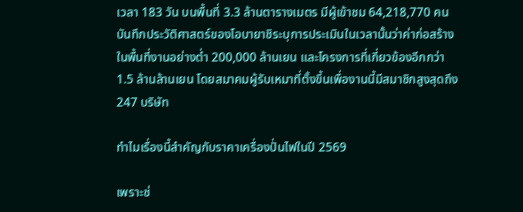เวลา 183 วัน บนพื้นที่ 3.3 ล้านตารางเมตร มีผู้เข้าชม 64,218,770 คน บันทึกประวัติศาสตร์ของโอบายาชิระบุการประเมินในเวลานั้นว่าค่าก่อสร้างในพื้นที่งานอย่างต่ำ 200,000 ล้านเยน และโครงการที่เกี่ยวข้องอีกกว่า 1.5 ล้านล้านเยน โดยสมาคมผู้รับเหมาที่ตั้งขึ้นเพื่องานนี้มีสมาชิกสูงสุดถึง 247 บริษัท

ทำไมเรื่องนี้สำคัญกับราคาเครื่องปั่นไฟในปี 2569

เพราะช่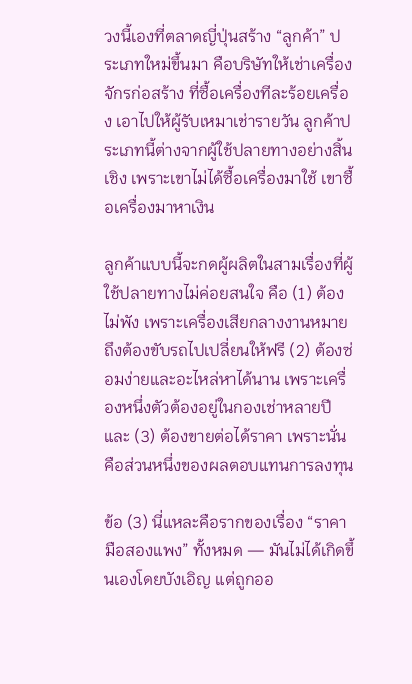วงนี้เองที่ตลาดญี่ปุ่นสร้าง “ลูกค้า” ประเภทใหม่ขึ้นมา คือบริษัทให้เช่าเครื่องจักรก่อสร้าง ที่ซื้อเครื่องทีละร้อยเครื่อง เอาไปให้ผู้รับเหมาเช่ารายวัน ลูกค้าประเภทนี้ต่างจากผู้ใช้ปลายทางอย่างสิ้นเชิง เพราะเขาไม่ได้ซื้อเครื่องมาใช้ เขาซื้อเครื่องมาหาเงิน

ลูกค้าแบบนี้จะกดผู้ผลิตในสามเรื่องที่ผู้ใช้ปลายทางไม่ค่อยสนใจ คือ (1) ต้องไม่พัง เพราะเครื่องเสียกลางงานหมายถึงต้องขับรถไปเปลี่ยนให้ฟรี (2) ต้องซ่อมง่ายและอะไหล่หาได้นาน เพราะเครื่องหนึ่งตัวต้องอยู่ในกองเช่าหลายปี และ (3) ต้องขายต่อได้ราคา เพราะนั่นคือส่วนหนึ่งของผลตอบแทนการลงทุน

ข้อ (3) นี่แหละคือรากของเรื่อง “ราคามือสองแพง” ทั้งหมด — มันไม่ได้เกิดขึ้นเองโดยบังเอิญ แต่ถูกออ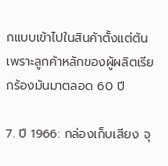กแบบเข้าไปในสินค้าตั้งแต่ต้น เพราะลูกค้าหลักของผู้ผลิตเรียกร้องมันมาตลอด 60 ปี

7. ปี 1966: กล่องเก็บเสียง จุ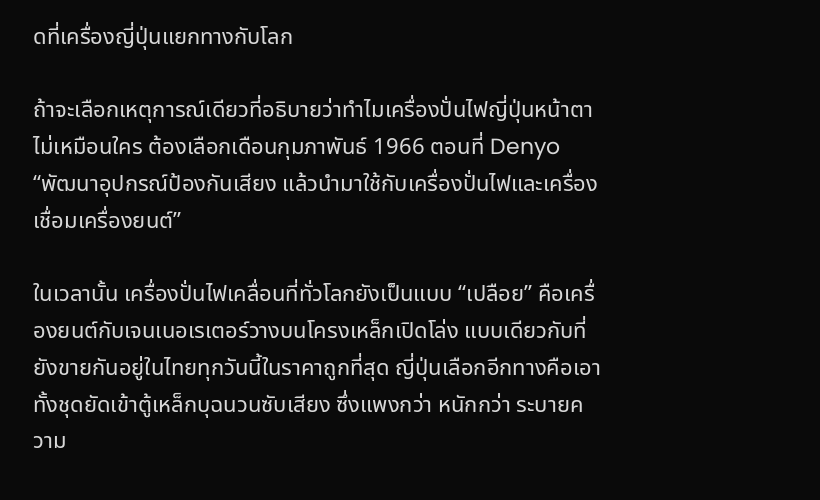ดที่เครื่องญี่ปุ่นแยกทางกับโลก

ถ้าจะเลือกเหตุการณ์เดียวที่อธิบายว่าทำไมเครื่องปั่นไฟญี่ปุ่นหน้าตาไม่เหมือนใคร ต้องเลือกเดือนกุมภาพันธ์ 1966 ตอนที่ Denyo “พัฒนาอุปกรณ์ป้องกันเสียง แล้วนำมาใช้กับเครื่องปั่นไฟและเครื่องเชื่อมเครื่องยนต์”

ในเวลานั้น เครื่องปั่นไฟเคลื่อนที่ทั่วโลกยังเป็นแบบ “เปลือย” คือเครื่องยนต์กับเจนเนอเรเตอร์วางบนโครงเหล็กเปิดโล่ง แบบเดียวกับที่ยังขายกันอยู่ในไทยทุกวันนี้ในราคาถูกที่สุด ญี่ปุ่นเลือกอีกทางคือเอาทั้งชุดยัดเข้าตู้เหล็กบุฉนวนซับเสียง ซึ่งแพงกว่า หนักกว่า ระบายความ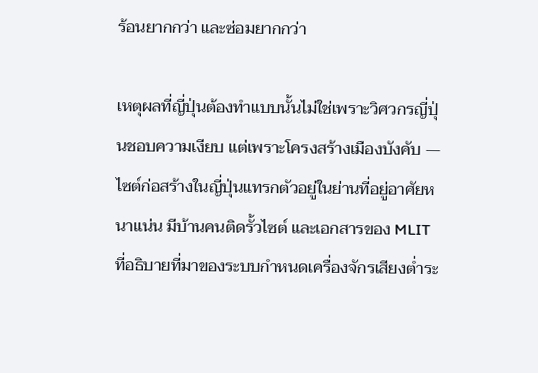ร้อนยากกว่า และซ่อมยากกว่า

เหตุผลที่ญี่ปุ่นต้องทำแบบนั้นไม่ใช่เพราะวิศวกรญี่ปุ่นชอบความเงียบ แต่เพราะโครงสร้างเมืองบังคับ — ไซต์ก่อสร้างในญี่ปุ่นแทรกตัวอยู่ในย่านที่อยู่อาศัยหนาแน่น มีบ้านคนติดรั้วไซต์ และเอกสารของ MLIT ที่อธิบายที่มาของระบบกำหนดเครื่องจักรเสียงต่ำระ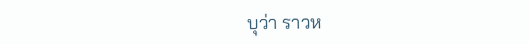บุว่า ราวห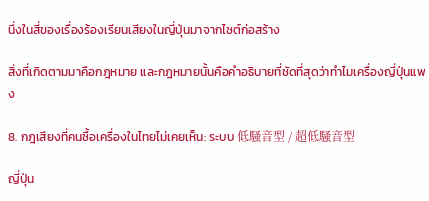นึ่งในสี่ของเรื่องร้องเรียนเสียงในญี่ปุ่นมาจากไซต์ก่อสร้าง

สิ่งที่เกิดตามมาคือกฎหมาย และกฎหมายนั้นคือคำอธิบายที่ชัดที่สุดว่าทำไมเครื่องญี่ปุ่นแพง

8. กฎเสียงที่คนซื้อเครื่องในไทยไม่เคยเห็น: ระบบ 低騒音型 / 超低騒音型

ญี่ปุ่น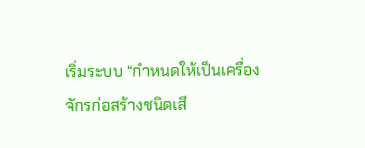เริ่มระบบ “กำหนดให้เป็นเครื่องจักรก่อสร้างชนิดเสี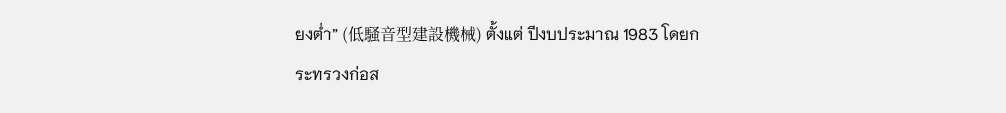ยงต่ำ” (低騒音型建設機械) ตั้งแต่ ปีงบประมาณ 1983 โดยกระทรวงก่อส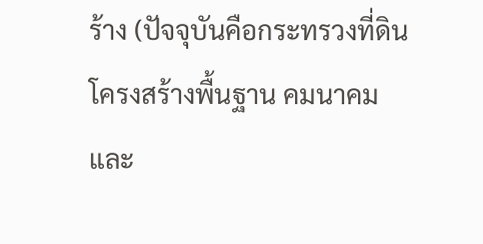ร้าง (ปัจจุบันคือกระทรวงที่ดิน โครงสร้างพื้นฐาน คมนาคม และ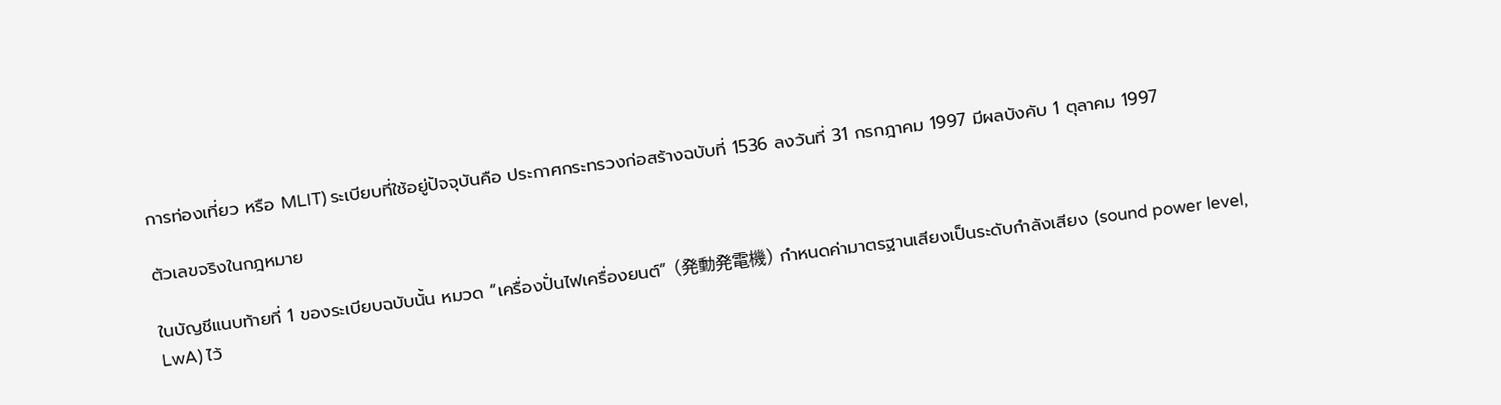การท่องเที่ยว หรือ MLIT) ระเบียบที่ใช้อยู่ปัจจุบันคือ ประกาศกระทรวงก่อสร้างฉบับที่ 1536 ลงวันที่ 31 กรกฎาคม 1997 มีผลบังคับ 1 ตุลาคม 1997

ตัวเลขจริงในกฎหมาย

ในบัญชีแนบท้ายที่ 1 ของระเบียบฉบับนั้น หมวด “เครื่องปั่นไฟเครื่องยนต์” (発動発電機) กำหนดค่ามาตรฐานเสียงเป็นระดับกำลังเสียง (sound power level, LwA) ไว้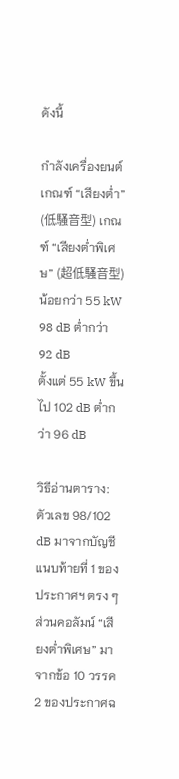ดังนี้

กำลังเครื่องยนต์ เกณฑ์ “เสียงต่ำ” (低騒音型) เกณฑ์ “เสียงต่ำพิเศษ” (超低騒音型)
น้อยกว่า 55 kW 98 dB ต่ำกว่า 92 dB
ตั้งแต่ 55 kW ขึ้นไป 102 dB ต่ำกว่า 96 dB

วิธีอ่านตาราง: ตัวเลข 98/102 dB มาจากบัญชีแนบท้ายที่ 1 ของประกาศฯ ตรง ๆ ส่วนคอลัมน์ “เสียงต่ำพิเศษ” มาจากข้อ 10 วรรค 2 ของประกาศฉ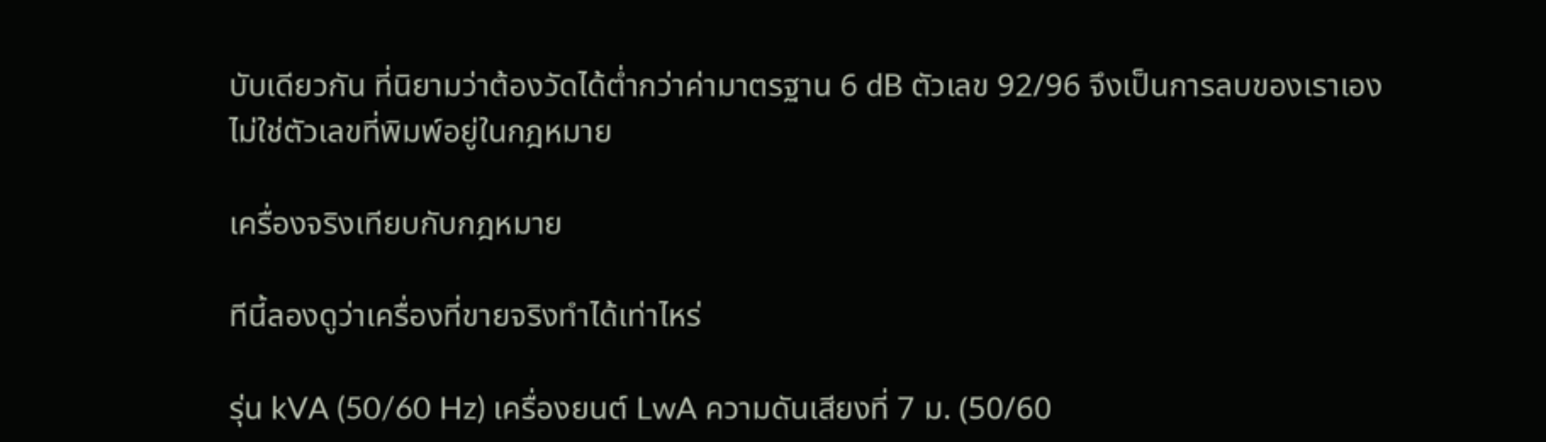บับเดียวกัน ที่นิยามว่าต้องวัดได้ต่ำกว่าค่ามาตรฐาน 6 dB ตัวเลข 92/96 จึงเป็นการลบของเราเอง ไม่ใช่ตัวเลขที่พิมพ์อยู่ในกฎหมาย

เครื่องจริงเทียบกับกฎหมาย

ทีนี้ลองดูว่าเครื่องที่ขายจริงทำได้เท่าไหร่

รุ่น kVA (50/60 Hz) เครื่องยนต์ LwA ความดันเสียงที่ 7 ม. (50/60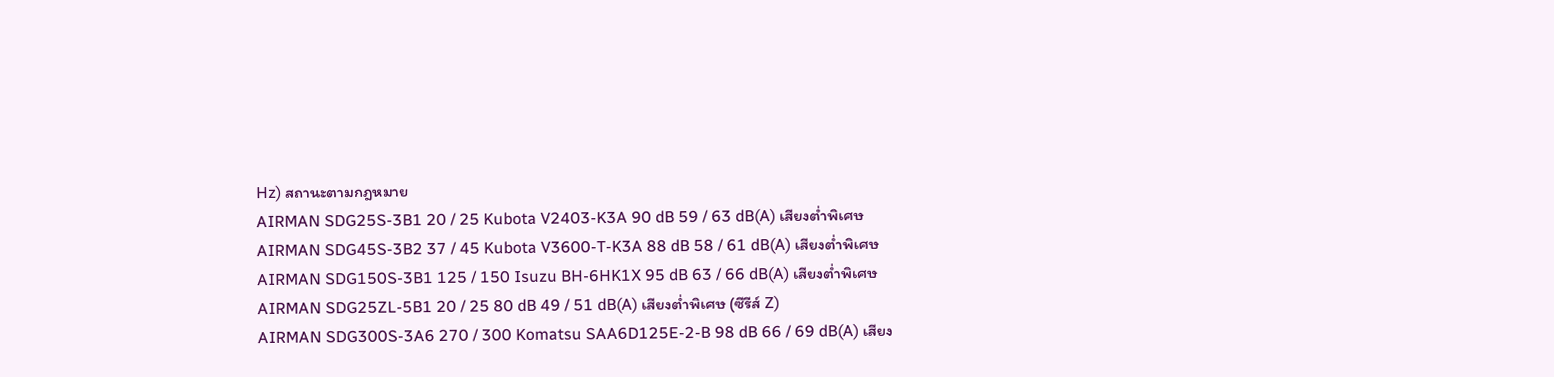Hz) สถานะตามกฎหมาย
AIRMAN SDG25S-3B1 20 / 25 Kubota V2403-K3A 90 dB 59 / 63 dB(A) เสียงต่ำพิเศษ
AIRMAN SDG45S-3B2 37 / 45 Kubota V3600-T-K3A 88 dB 58 / 61 dB(A) เสียงต่ำพิเศษ
AIRMAN SDG150S-3B1 125 / 150 Isuzu BH-6HK1X 95 dB 63 / 66 dB(A) เสียงต่ำพิเศษ
AIRMAN SDG25ZL-5B1 20 / 25 80 dB 49 / 51 dB(A) เสียงต่ำพิเศษ (ซีรีส์ Z)
AIRMAN SDG300S-3A6 270 / 300 Komatsu SAA6D125E-2-B 98 dB 66 / 69 dB(A) เสียง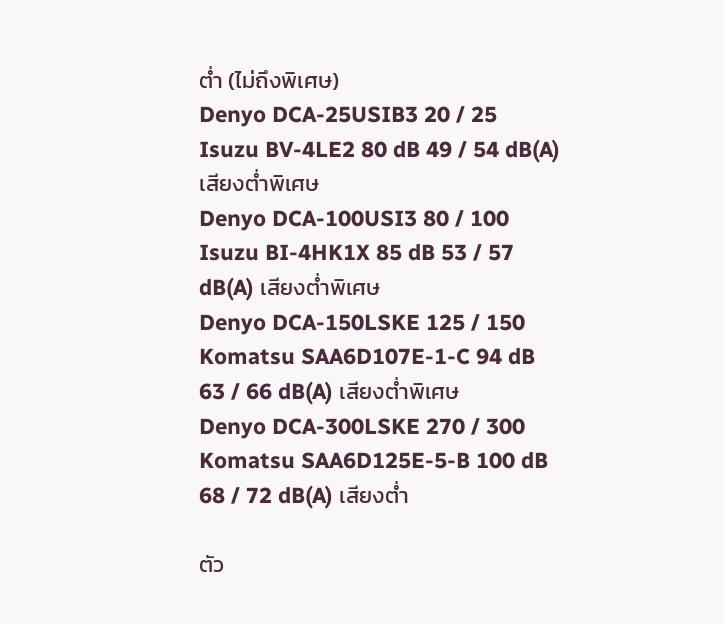ต่ำ (ไม่ถึงพิเศษ)
Denyo DCA-25USIB3 20 / 25 Isuzu BV-4LE2 80 dB 49 / 54 dB(A) เสียงต่ำพิเศษ
Denyo DCA-100USI3 80 / 100 Isuzu BI-4HK1X 85 dB 53 / 57 dB(A) เสียงต่ำพิเศษ
Denyo DCA-150LSKE 125 / 150 Komatsu SAA6D107E-1-C 94 dB 63 / 66 dB(A) เสียงต่ำพิเศษ
Denyo DCA-300LSKE 270 / 300 Komatsu SAA6D125E-5-B 100 dB 68 / 72 dB(A) เสียงต่ำ

ตัว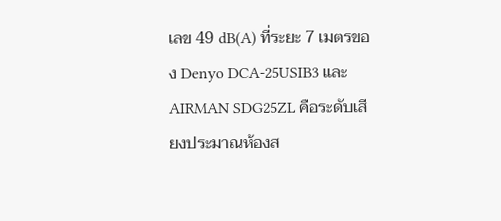เลข 49 dB(A) ที่ระยะ 7 เมตรของ Denyo DCA-25USIB3 และ AIRMAN SDG25ZL คือระดับเสียงประมาณห้องส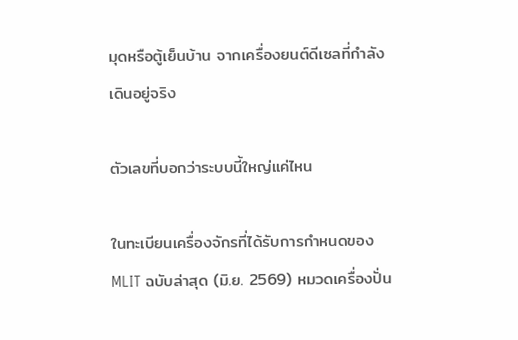มุดหรือตู้เย็นบ้าน จากเครื่องยนต์ดีเซลที่กำลังเดินอยู่จริง

ตัวเลขที่บอกว่าระบบนี้ใหญ่แค่ไหน

ในทะเบียนเครื่องจักรที่ได้รับการกำหนดของ MLIT ฉบับล่าสุด (มิ.ย. 2569) หมวดเครื่องปั่น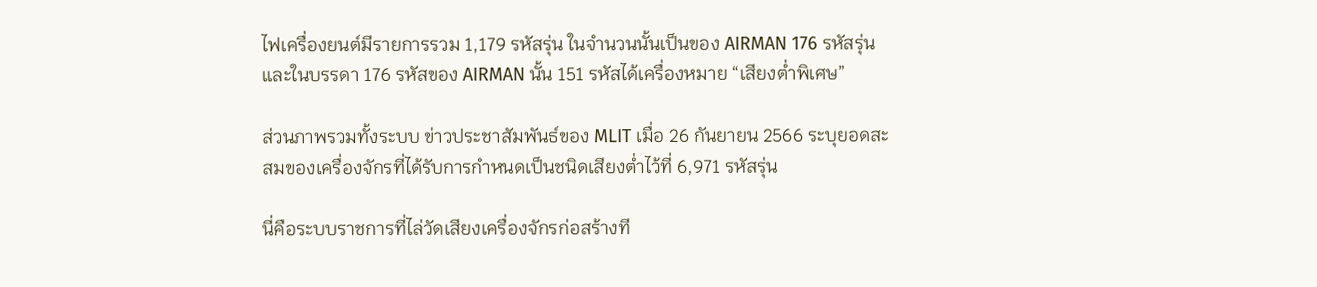ไฟเครื่องยนต์มีรายการรวม 1,179 รหัสรุ่น ในจำนวนนั้นเป็นของ AIRMAN 176 รหัสรุ่น และในบรรดา 176 รหัสของ AIRMAN นั้น 151 รหัสได้เครื่องหมาย “เสียงต่ำพิเศษ”

ส่วนภาพรวมทั้งระบบ ข่าวประชาสัมพันธ์ของ MLIT เมื่อ 26 กันยายน 2566 ระบุยอดสะสมของเครื่องจักรที่ได้รับการกำหนดเป็นชนิดเสียงต่ำไว้ที่ 6,971 รหัสรุ่น

นี่คือระบบราชการที่ไล่วัดเสียงเครื่องจักรก่อสร้างที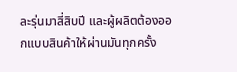ละรุ่นมาสี่สิบปี และผู้ผลิตต้องออกแบบสินค้าให้ผ่านมันทุกครั้ง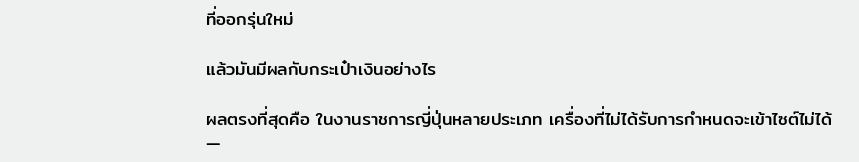ที่ออกรุ่นใหม่

แล้วมันมีผลกับกระเป๋าเงินอย่างไร

ผลตรงที่สุดคือ ในงานราชการญี่ปุ่นหลายประเภท เครื่องที่ไม่ได้รับการกำหนดจะเข้าไซต์ไม่ได้ —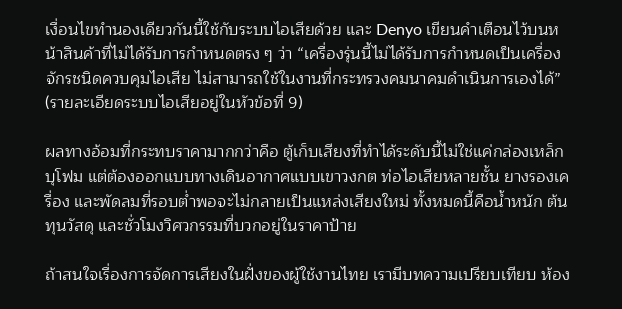เงื่อนไขทำนองเดียวกันนี้ใช้กับระบบไอเสียด้วย และ Denyo เขียนคำเตือนไว้บนหน้าสินค้าที่ไม่ได้รับการกำหนดตรง ๆ ว่า “เครื่องรุ่นนี้ไม่ได้รับการกำหนดเป็นเครื่องจักรชนิดควบคุมไอเสีย ไม่สามารถใช้ในงานที่กระทรวงคมนาคมดำเนินการเองได้” (รายละเอียดระบบไอเสียอยู่ในหัวข้อที่ 9)

ผลทางอ้อมที่กระทบราคามากกว่าคือ ตู้เก็บเสียงที่ทำได้ระดับนี้ไม่ใช่แค่กล่องเหล็กบุโฟม แต่ต้องออกแบบทางเดินอากาศแบบเขาวงกต ท่อไอเสียหลายชั้น ยางรองเครื่อง และพัดลมที่รอบต่ำพอจะไม่กลายเป็นแหล่งเสียงใหม่ ทั้งหมดนี้คือน้ำหนัก ต้นทุนวัสดุ และชั่วโมงวิศวกรรมที่บวกอยู่ในราคาป้าย

ถ้าสนใจเรื่องการจัดการเสียงในฝั่งของผู้ใช้งานไทย เรามีบทความเปรียบเทียบ ห้อง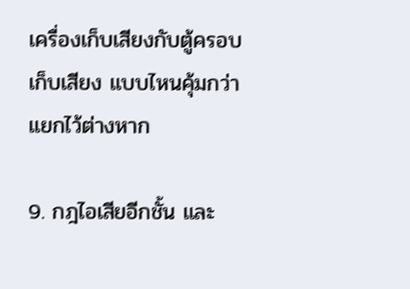เครื่องเก็บเสียงกับตู้ครอบเก็บเสียง แบบไหนคุ้มกว่า แยกไว้ต่างหาก

9. กฎไอเสียอีกชั้น และ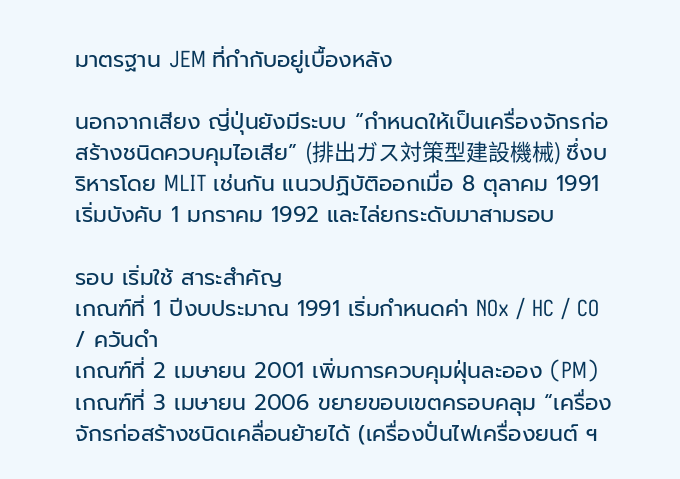มาตรฐาน JEM ที่กำกับอยู่เบื้องหลัง

นอกจากเสียง ญี่ปุ่นยังมีระบบ “กำหนดให้เป็นเครื่องจักรก่อสร้างชนิดควบคุมไอเสีย” (排出ガス対策型建設機械) ซึ่งบริหารโดย MLIT เช่นกัน แนวปฏิบัติออกเมื่อ 8 ตุลาคม 1991 เริ่มบังคับ 1 มกราคม 1992 และไล่ยกระดับมาสามรอบ

รอบ เริ่มใช้ สาระสำคัญ
เกณฑ์ที่ 1 ปีงบประมาณ 1991 เริ่มกำหนดค่า NOx / HC / CO / ควันดำ
เกณฑ์ที่ 2 เมษายน 2001 เพิ่มการควบคุมฝุ่นละออง (PM)
เกณฑ์ที่ 3 เมษายน 2006 ขยายขอบเขตครอบคลุม “เครื่องจักรก่อสร้างชนิดเคลื่อนย้ายได้ (เครื่องปั่นไฟเครื่องยนต์ ฯ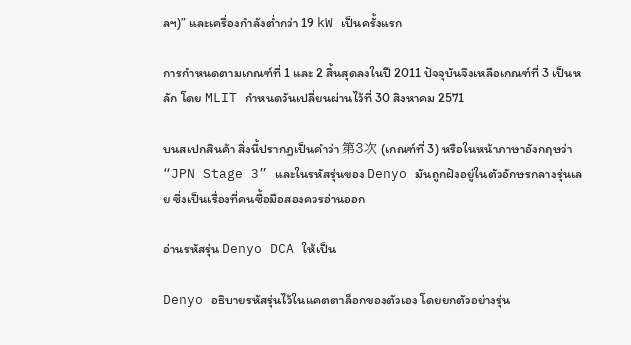ลฯ)” และเครื่องกำลังต่ำกว่า 19 kW เป็นครั้งแรก

การกำหนดตามเกณฑ์ที่ 1 และ 2 สิ้นสุดลงในปี 2011 ปัจจุบันจึงเหลือเกณฑ์ที่ 3 เป็นหลัก โดย MLIT กำหนดวันเปลี่ยนผ่านไว้ที่ 30 สิงหาคม 2571

บนสเปกสินค้า สิ่งนี้ปรากฏเป็นคำว่า 第3次 (เกณฑ์ที่ 3) หรือในหน้าภาษาอังกฤษว่า “JPN Stage 3” และในรหัสรุ่นของ Denyo มันถูกฝังอยู่ในตัวอักษรกลางรุ่นเลย ซึ่งเป็นเรื่องที่คนซื้อมือสองควรอ่านออก

อ่านรหัสรุ่น Denyo DCA ให้เป็น

Denyo อธิบายรหัสรุ่นไว้ในแคตตาล็อกของตัวเอง โดยยกตัวอย่างรุ่น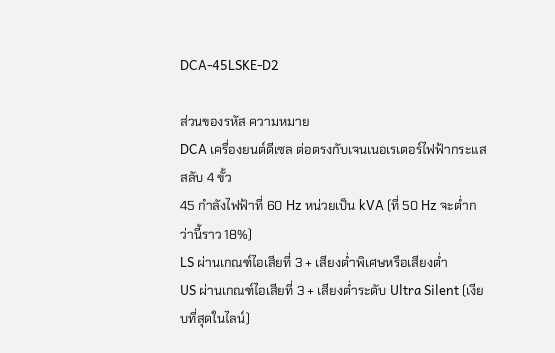DCA-45LSKE-D2

ส่วนของรหัส ความหมาย
DCA เครื่องยนต์ดีเซล ต่อตรงกับเจนเนอเรเตอร์ไฟฟ้ากระแสสลับ 4 ขั้ว
45 กำลังไฟฟ้าที่ 60 Hz หน่วยเป็น kVA (ที่ 50 Hz จะต่ำกว่านี้ราว 18%)
LS ผ่านเกณฑ์ไอเสียที่ 3 + เสียงต่ำพิเศษหรือเสียงต่ำ
US ผ่านเกณฑ์ไอเสียที่ 3 + เสียงต่ำระดับ Ultra Silent (เงียบที่สุดในไลน์)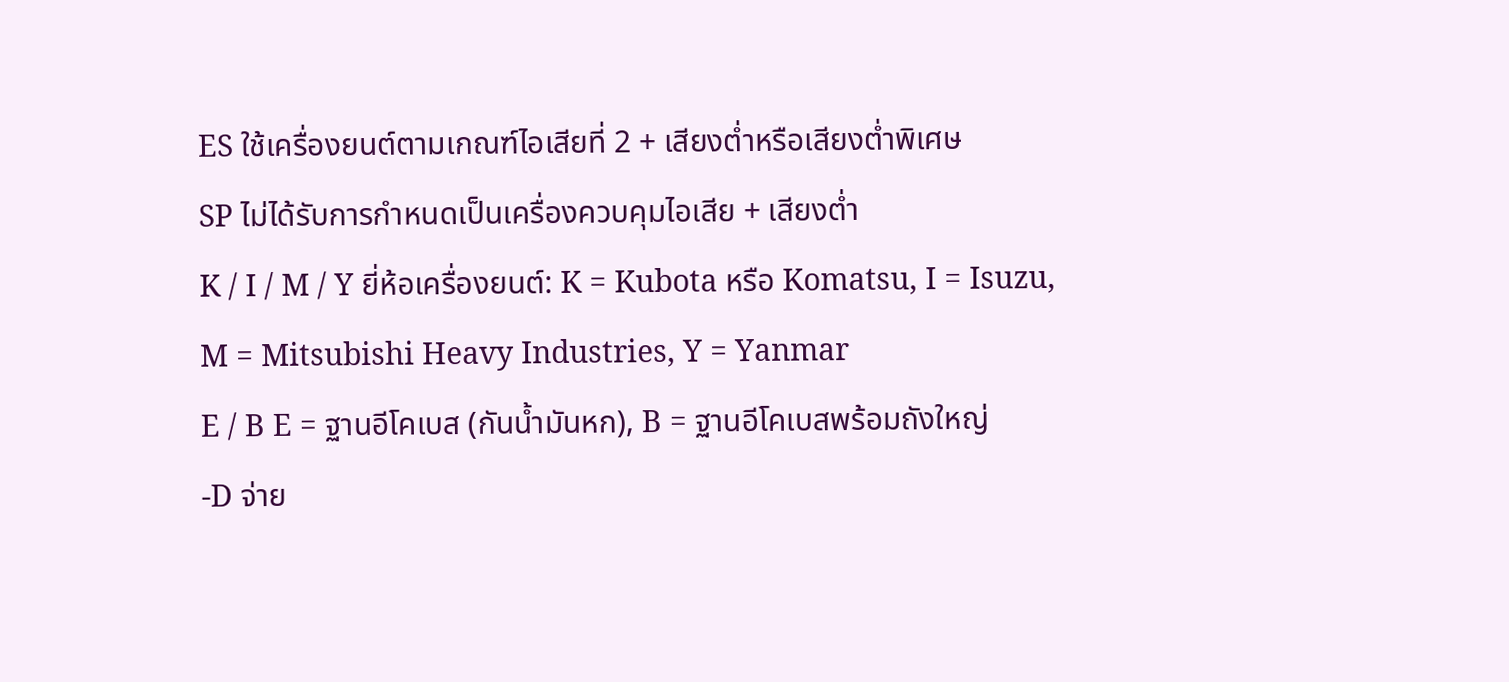ES ใช้เครื่องยนต์ตามเกณฑ์ไอเสียที่ 2 + เสียงต่ำหรือเสียงต่ำพิเศษ
SP ไม่ได้รับการกำหนดเป็นเครื่องควบคุมไอเสีย + เสียงต่ำ
K / I / M / Y ยี่ห้อเครื่องยนต์: K = Kubota หรือ Komatsu, I = Isuzu, M = Mitsubishi Heavy Industries, Y = Yanmar
E / B E = ฐานอีโคเบส (กันน้ำมันหก), B = ฐานอีโคเบสพร้อมถังใหญ่
-D จ่าย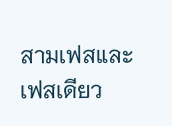สามเฟสและเฟสเดียว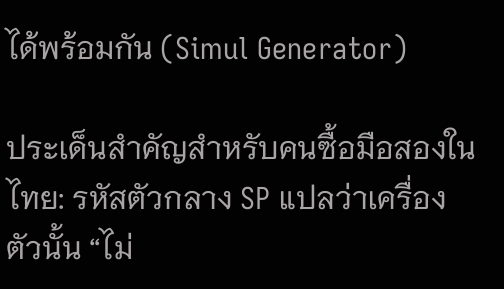ได้พร้อมกัน (Simul Generator)

ประเด็นสำคัญสำหรับคนซื้อมือสองในไทย: รหัสตัวกลาง SP แปลว่าเครื่องตัวนั้น “ไม่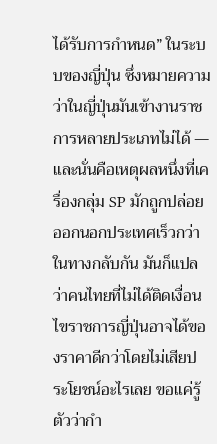ได้รับการกำหนด” ในระบบของญี่ปุ่น ซึ่งหมายความว่าในญี่ปุ่นมันเข้างานราชการหลายประเภทไม่ได้ — และนั่นคือเหตุผลหนึ่งที่เครื่องกลุ่ม SP มักถูกปล่อยออกนอกประเทศเร็วกว่า ในทางกลับกัน มันก็แปลว่าคนไทยที่ไม่ได้ติดเงื่อนไขราชการญี่ปุ่นอาจได้ของราคาดีกว่าโดยไม่เสียประโยชน์อะไรเลย ขอแค่รู้ตัวว่ากำ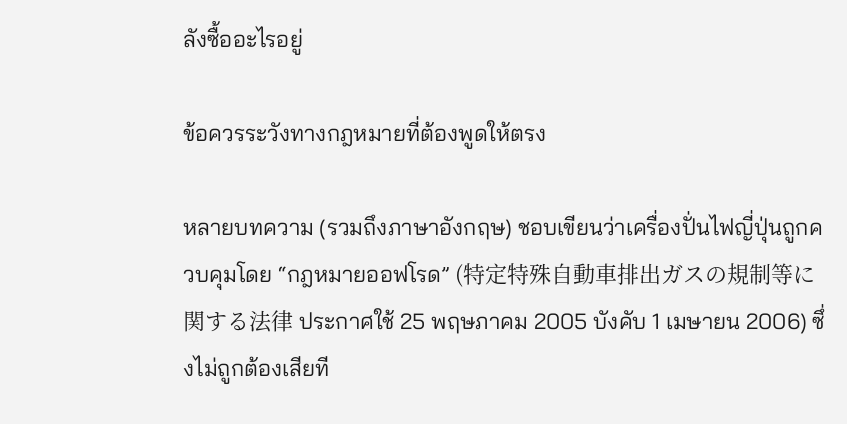ลังซื้ออะไรอยู่

ข้อควรระวังทางกฎหมายที่ต้องพูดให้ตรง

หลายบทความ (รวมถึงภาษาอังกฤษ) ชอบเขียนว่าเครื่องปั่นไฟญี่ปุ่นถูกควบคุมโดย “กฎหมายออฟโรด” (特定特殊自動車排出ガスの規制等に関する法律 ประกาศใช้ 25 พฤษภาคม 2005 บังคับ 1 เมษายน 2006) ซึ่งไม่ถูกต้องเสียที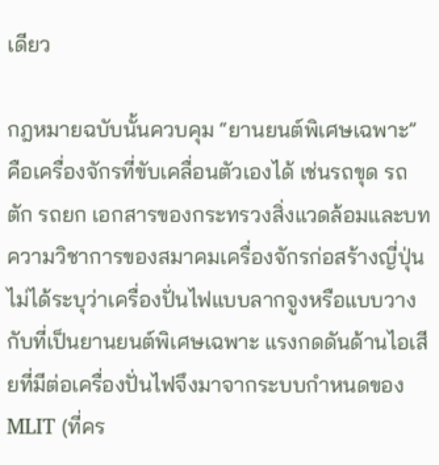เดียว

กฎหมายฉบับนั้นควบคุม “ยานยนต์พิเศษเฉพาะ” คือเครื่องจักรที่ขับเคลื่อนตัวเองได้ เช่นรถขุด รถตัก รถยก เอกสารของกระทรวงสิ่งแวดล้อมและบทความวิชาการของสมาคมเครื่องจักรก่อสร้างญี่ปุ่นไม่ได้ระบุว่าเครื่องปั่นไฟแบบลากจูงหรือแบบวางกับที่เป็นยานยนต์พิเศษเฉพาะ แรงกดดันด้านไอเสียที่มีต่อเครื่องปั่นไฟจึงมาจากระบบกำหนดของ MLIT (ที่คร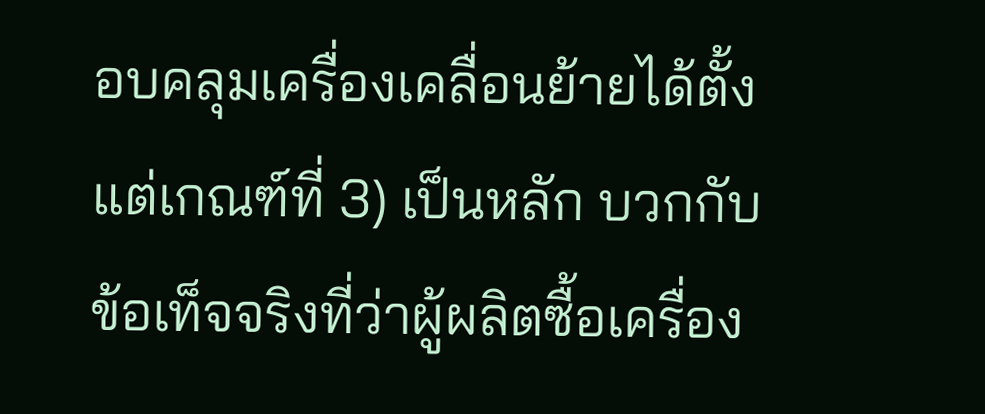อบคลุมเครื่องเคลื่อนย้ายได้ตั้งแต่เกณฑ์ที่ 3) เป็นหลัก บวกกับข้อเท็จจริงที่ว่าผู้ผลิตซื้อเครื่อง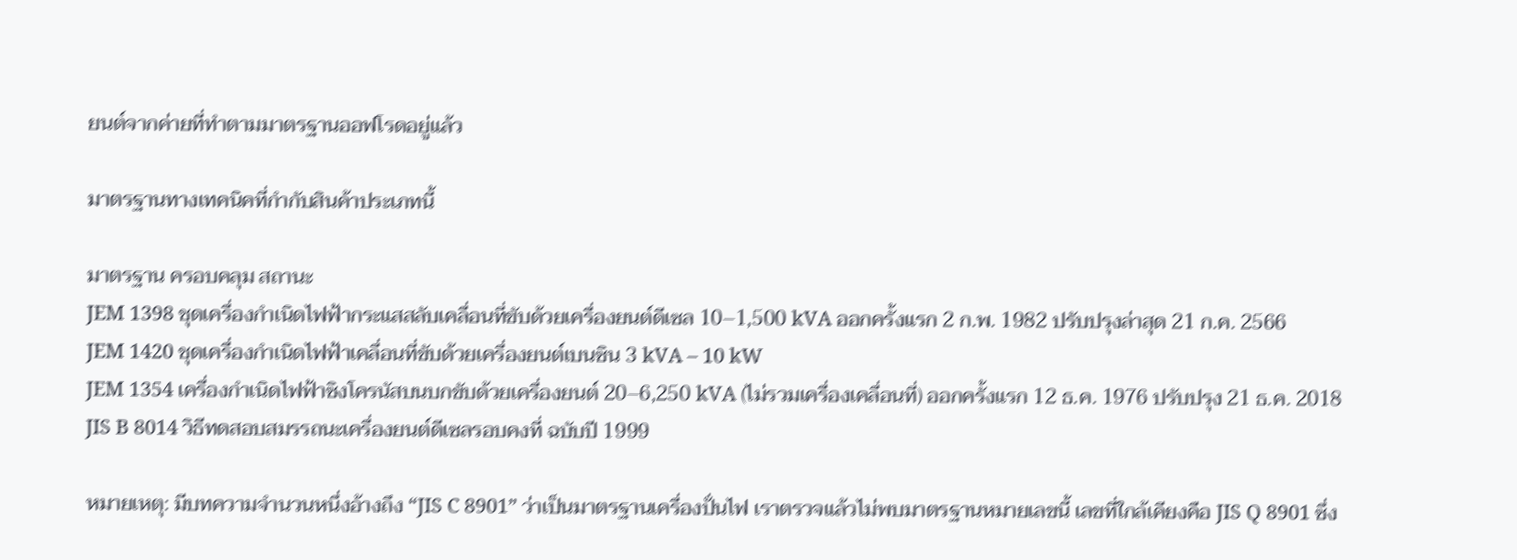ยนต์จากค่ายที่ทำตามมาตรฐานออฟโรดอยู่แล้ว

มาตรฐานทางเทคนิคที่กำกับสินค้าประเภทนี้

มาตรฐาน ครอบคลุม สถานะ
JEM 1398 ชุดเครื่องกำเนิดไฟฟ้ากระแสสลับเคลื่อนที่ขับด้วยเครื่องยนต์ดีเซล 10–1,500 kVA ออกครั้งแรก 2 ก.พ. 1982 ปรับปรุงล่าสุด 21 ก.ค. 2566
JEM 1420 ชุดเครื่องกำเนิดไฟฟ้าเคลื่อนที่ขับด้วยเครื่องยนต์เบนซิน 3 kVA – 10 kW
JEM 1354 เครื่องกำเนิดไฟฟ้าซิงโครนัสบนบกขับด้วยเครื่องยนต์ 20–6,250 kVA (ไม่รวมเครื่องเคลื่อนที่) ออกครั้งแรก 12 ธ.ค. 1976 ปรับปรุง 21 ธ.ค. 2018
JIS B 8014 วิธีทดสอบสมรรถนะเครื่องยนต์ดีเซลรอบคงที่ ฉบับปี 1999

หมายเหตุ: มีบทความจำนวนหนึ่งอ้างถึง “JIS C 8901” ว่าเป็นมาตรฐานเครื่องปั่นไฟ เราตรวจแล้วไม่พบมาตรฐานหมายเลขนี้ เลขที่ใกล้เคียงคือ JIS Q 8901 ซึ่ง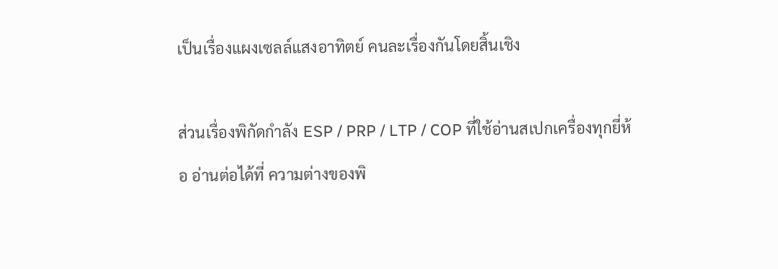เป็นเรื่องแผงเซลล์แสงอาทิตย์ คนละเรื่องกันโดยสิ้นเชิง

ส่วนเรื่องพิกัดกำลัง ESP / PRP / LTP / COP ที่ใช้อ่านสเปกเครื่องทุกยี่ห้อ อ่านต่อได้ที่ ความต่างของพิ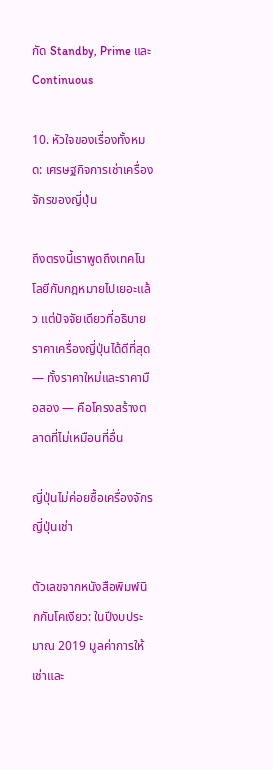กัด Standby, Prime และ Continuous

10. หัวใจของเรื่องทั้งหมด: เศรษฐกิจการเช่าเครื่องจักรของญี่ปุ่น

ถึงตรงนี้เราพูดถึงเทคโนโลยีกับกฎหมายไปเยอะแล้ว แต่ปัจจัยเดียวที่อธิบายราคาเครื่องญี่ปุ่นได้ดีที่สุด — ทั้งราคาใหม่และราคามือสอง — คือโครงสร้างตลาดที่ไม่เหมือนที่อื่น

ญี่ปุ่นไม่ค่อยซื้อเครื่องจักร ญี่ปุ่นเช่า

ตัวเลขจากหนังสือพิมพ์นิกกันโคเงียว: ในปีงบประมาณ 2019 มูลค่าการให้เช่าและ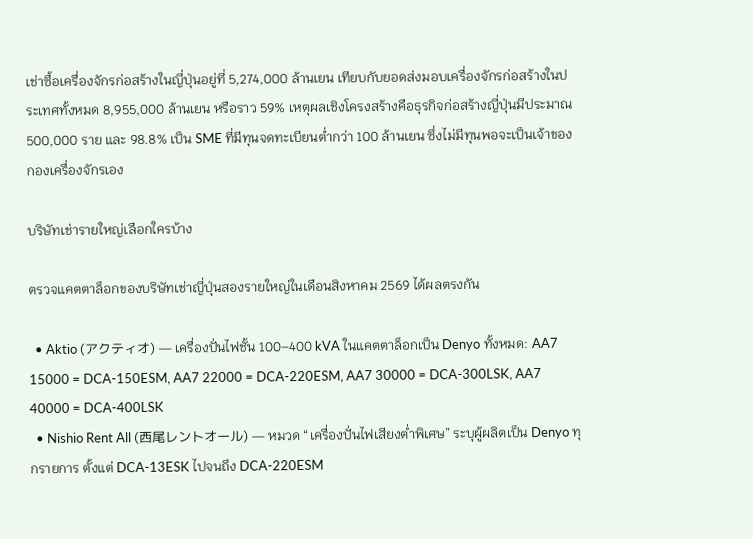เช่าซื้อเครื่องจักรก่อสร้างในญี่ปุ่นอยู่ที่ 5,274,000 ล้านเยน เทียบกับยอดส่งมอบเครื่องจักรก่อสร้างในประเทศทั้งหมด 8,955,000 ล้านเยน หรือราว 59% เหตุผลเชิงโครงสร้างคือธุรกิจก่อสร้างญี่ปุ่นมีประมาณ 500,000 ราย และ 98.8% เป็น SME ที่มีทุนจดทะเบียนต่ำกว่า 100 ล้านเยน ซึ่งไม่มีทุนพอจะเป็นเจ้าของกองเครื่องจักรเอง

บริษัทเช่ารายใหญ่เลือกใครบ้าง

ตรวจแคตตาล็อกของบริษัทเช่าญี่ปุ่นสองรายใหญ่ในเดือนสิงหาคม 2569 ได้ผลตรงกัน

  • Aktio (アクティオ) — เครื่องปั่นไฟชั้น 100–400 kVA ในแคตตาล็อกเป็น Denyo ทั้งหมด: AA7 15000 = DCA-150ESM, AA7 22000 = DCA-220ESM, AA7 30000 = DCA-300LSK, AA7 40000 = DCA-400LSK
  • Nishio Rent All (西尾レントオール) — หมวด “เครื่องปั่นไฟเสียงต่ำพิเศษ” ระบุผู้ผลิตเป็น Denyo ทุกรายการ ตั้งแต่ DCA-13ESK ไปจนถึง DCA-220ESM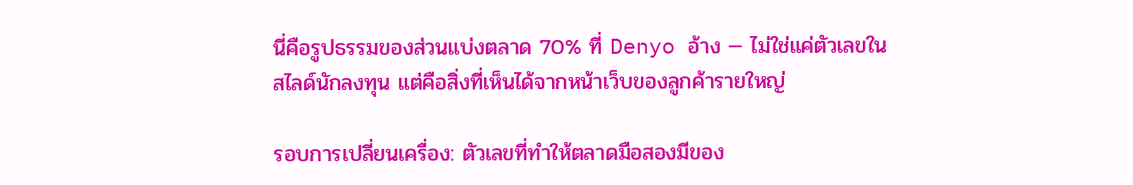นี่คือรูปธรรมของส่วนแบ่งตลาด 70% ที่ Denyo อ้าง — ไม่ใช่แค่ตัวเลขในสไลด์นักลงทุน แต่คือสิ่งที่เห็นได้จากหน้าเว็บของลูกค้ารายใหญ่

รอบการเปลี่ยนเครื่อง: ตัวเลขที่ทำให้ตลาดมือสองมีของ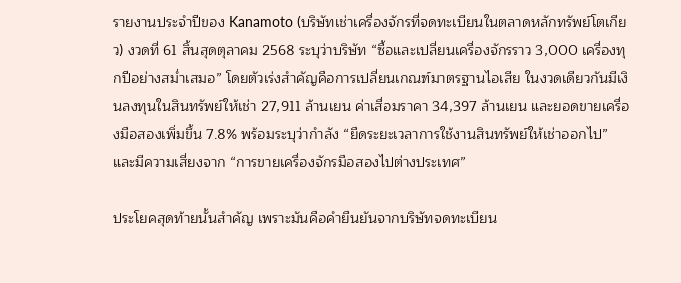รายงานประจำปีของ Kanamoto (บริษัทเช่าเครื่องจักรที่จดทะเบียนในตลาดหลักทรัพย์โตเกียว) งวดที่ 61 สิ้นสุดตุลาคม 2568 ระบุว่าบริษัท “ซื้อและเปลี่ยนเครื่องจักรราว 3,000 เครื่องทุกปีอย่างสม่ำเสมอ” โดยตัวเร่งสำคัญคือการเปลี่ยนเกณฑ์มาตรฐานไอเสีย ในงวดเดียวกันมีเงินลงทุนในสินทรัพย์ให้เช่า 27,911 ล้านเยน ค่าเสื่อมราคา 34,397 ล้านเยน และยอดขายเครื่องมือสองเพิ่มขึ้น 7.8% พร้อมระบุว่ากำลัง “ยืดระยะเวลาการใช้งานสินทรัพย์ให้เช่าออกไป” และมีความเสี่ยงจาก “การขายเครื่องจักรมือสองไปต่างประเทศ”

ประโยคสุดท้ายนั้นสำคัญ เพราะมันคือคำยืนยันจากบริษัทจดทะเบียน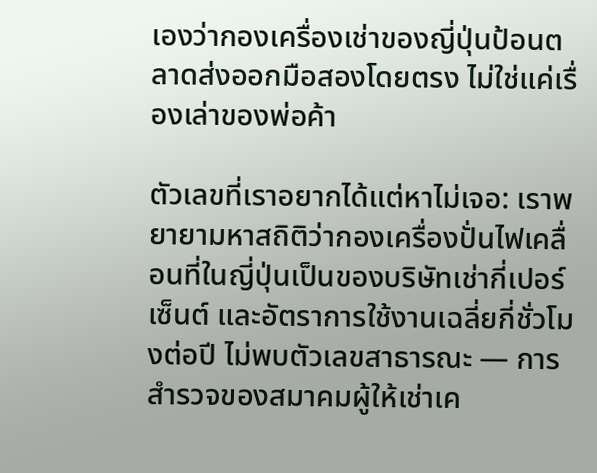เองว่ากองเครื่องเช่าของญี่ปุ่นป้อนตลาดส่งออกมือสองโดยตรง ไม่ใช่แค่เรื่องเล่าของพ่อค้า

ตัวเลขที่เราอยากได้แต่หาไม่เจอ: เราพยายามหาสถิติว่ากองเครื่องปั่นไฟเคลื่อนที่ในญี่ปุ่นเป็นของบริษัทเช่ากี่เปอร์เซ็นต์ และอัตราการใช้งานเฉลี่ยกี่ชั่วโมงต่อปี ไม่พบตัวเลขสาธารณะ — การสำรวจของสมาคมผู้ให้เช่าเค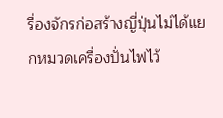รื่องจักรก่อสร้างญี่ปุ่นไม่ได้แยกหมวดเครื่องปั่นไฟไว้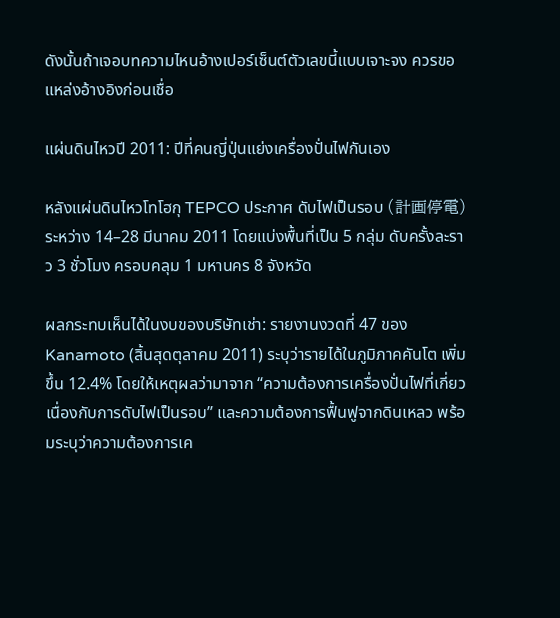ดังนั้นถ้าเจอบทความไหนอ้างเปอร์เซ็นต์ตัวเลขนี้แบบเจาะจง ควรขอแหล่งอ้างอิงก่อนเชื่อ

แผ่นดินไหวปี 2011: ปีที่คนญี่ปุ่นแย่งเครื่องปั่นไฟกันเอง

หลังแผ่นดินไหวโทโฮกุ TEPCO ประกาศ ดับไฟเป็นรอบ (計画停電) ระหว่าง 14–28 มีนาคม 2011 โดยแบ่งพื้นที่เป็น 5 กลุ่ม ดับครั้งละราว 3 ชั่วโมง ครอบคลุม 1 มหานคร 8 จังหวัด

ผลกระทบเห็นได้ในงบของบริษัทเช่า: รายงานงวดที่ 47 ของ Kanamoto (สิ้นสุดตุลาคม 2011) ระบุว่ารายได้ในภูมิภาคคันโต เพิ่มขึ้น 12.4% โดยให้เหตุผลว่ามาจาก “ความต้องการเครื่องปั่นไฟที่เกี่ยวเนื่องกับการดับไฟเป็นรอบ” และความต้องการฟื้นฟูจากดินเหลว พร้อมระบุว่าความต้องการเค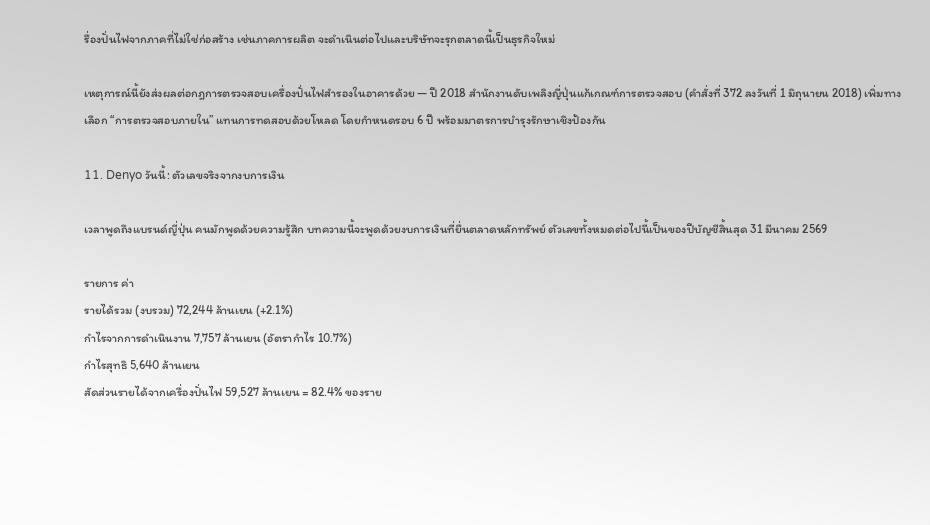รื่องปั่นไฟจากภาคที่ไม่ใช่ก่อสร้าง เช่นภาคการผลิต จะดำเนินต่อไปและบริษัทจะรุกตลาดนี้เป็นธุรกิจใหม่

เหตุการณ์นี้ยังส่งผลต่อกฎการตรวจสอบเครื่องปั่นไฟสำรองในอาคารด้วย — ปี 2018 สำนักงานดับเพลิงญี่ปุ่นแก้เกณฑ์การตรวจสอบ (คำสั่งที่ 372 ลงวันที่ 1 มิถุนายน 2018) เพิ่มทางเลือก “การตรวจสอบภายใน” แทนการทดสอบด้วยโหลด โดยกำหนดรอบ 6 ปี พร้อมมาตรการบำรุงรักษาเชิงป้องกัน

11. Denyo วันนี้: ตัวเลขจริงจากงบการเงิน

เวลาพูดถึงแบรนด์ญี่ปุ่น คนมักพูดด้วยความรู้สึก บทความนี้จะพูดด้วยงบการเงินที่ยื่นตลาดหลักทรัพย์ ตัวเลขทั้งหมดต่อไปนี้เป็นของปีบัญชีสิ้นสุด 31 มีนาคม 2569

รายการ ค่า
รายได้รวม (งบรวม) 72,244 ล้านเยน (+2.1%)
กำไรจากการดำเนินงาน 7,757 ล้านเยน (อัตรากำไร 10.7%)
กำไรสุทธิ 5,640 ล้านเยน
สัดส่วนรายได้จากเครื่องปั่นไฟ 59,527 ล้านเยน = 82.4% ของราย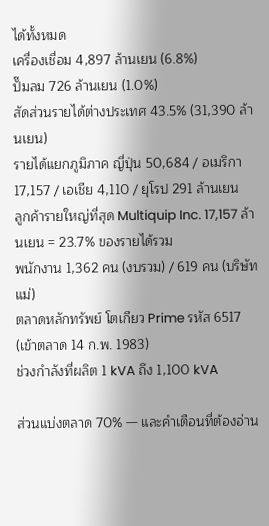ได้ทั้งหมด
เครื่องเชื่อม 4,897 ล้านเยน (6.8%)
ปั๊มลม 726 ล้านเยน (1.0%)
สัดส่วนรายได้ต่างประเทศ 43.5% (31,390 ล้านเยน)
รายได้แยกภูมิภาค ญี่ปุ่น 50,684 / อเมริกา 17,157 / เอเชีย 4,110 / ยุโรป 291 ล้านเยน
ลูกค้ารายใหญ่ที่สุด Multiquip Inc. 17,157 ล้านเยน = 23.7% ของรายได้รวม
พนักงาน 1,362 คน (งบรวม) / 619 คน (บริษัทแม่)
ตลาดหลักทรัพย์ โตเกียว Prime รหัส 6517 (เข้าตลาด 14 ก.พ. 1983)
ช่วงกำลังที่ผลิต 1 kVA ถึง 1,100 kVA

ส่วนแบ่งตลาด 70% — และคำเตือนที่ต้องอ่าน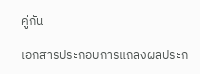คู่กัน

เอกสารประกอบการแถลงผลประก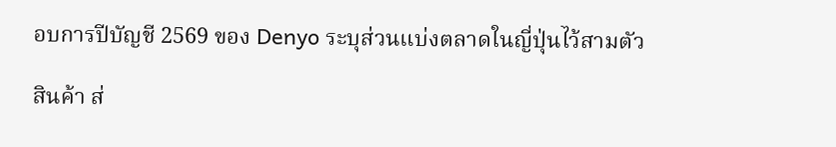อบการปีบัญชี 2569 ของ Denyo ระบุส่วนแบ่งตลาดในญี่ปุ่นไว้สามตัว

สินค้า ส่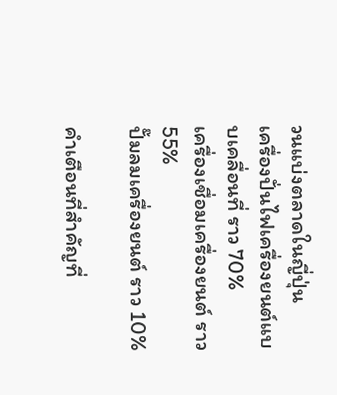วนแบ่งตลาดในญี่ปุ่น
เครื่องปั่นไฟเครื่องยนต์แบบเคลื่อนที่ ราว 70%
เครื่องเชื่อมเครื่องยนต์ ราว 55%
ปั๊มลมเครื่องยนต์ ราว 10%

คำเตือนที่สำคัญที่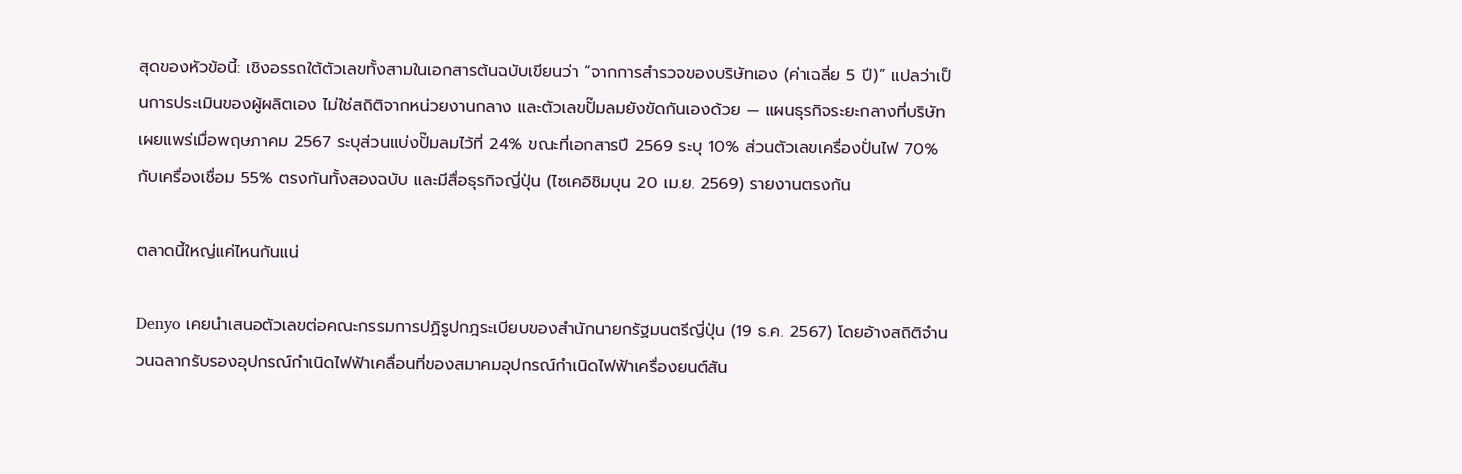สุดของหัวข้อนี้: เชิงอรรถใต้ตัวเลขทั้งสามในเอกสารต้นฉบับเขียนว่า “จากการสำรวจของบริษัทเอง (ค่าเฉลี่ย 5 ปี)” แปลว่าเป็นการประเมินของผู้ผลิตเอง ไม่ใช่สถิติจากหน่วยงานกลาง และตัวเลขปั๊มลมยังขัดกันเองด้วย — แผนธุรกิจระยะกลางที่บริษัทเผยแพร่เมื่อพฤษภาคม 2567 ระบุส่วนแบ่งปั๊มลมไว้ที่ 24% ขณะที่เอกสารปี 2569 ระบุ 10% ส่วนตัวเลขเครื่องปั่นไฟ 70% กับเครื่องเชื่อม 55% ตรงกันทั้งสองฉบับ และมีสื่อธุรกิจญี่ปุ่น (ไซเคอิชิมบุน 20 เม.ย. 2569) รายงานตรงกัน

ตลาดนี้ใหญ่แค่ไหนกันแน่

Denyo เคยนำเสนอตัวเลขต่อคณะกรรมการปฏิรูปกฎระเบียบของสำนักนายกรัฐมนตรีญี่ปุ่น (19 ธ.ค. 2567) โดยอ้างสถิติจำนวนฉลากรับรองอุปกรณ์กำเนิดไฟฟ้าเคลื่อนที่ของสมาคมอุปกรณ์กำเนิดไฟฟ้าเครื่องยนต์สัน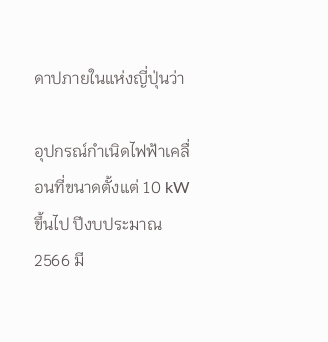ดาปภายในแห่งญี่ปุ่นว่า

อุปกรณ์กำเนิดไฟฟ้าเคลื่อนที่ขนาดตั้งแต่ 10 kW ขึ้นไป ปีงบประมาณ 2566 มี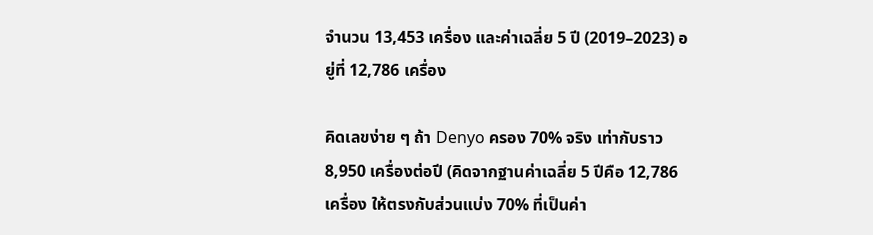จำนวน 13,453 เครื่อง และค่าเฉลี่ย 5 ปี (2019–2023) อยู่ที่ 12,786 เครื่อง

คิดเลขง่าย ๆ ถ้า Denyo ครอง 70% จริง เท่ากับราว 8,950 เครื่องต่อปี (คิดจากฐานค่าเฉลี่ย 5 ปีคือ 12,786 เครื่อง ให้ตรงกับส่วนแบ่ง 70% ที่เป็นค่า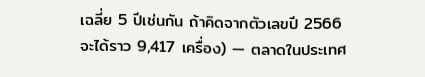เฉลี่ย 5 ปีเช่นกัน ถ้าคิดจากตัวเลขปี 2566 จะได้ราว 9,417 เครื่อง) — ตลาดในประเทศ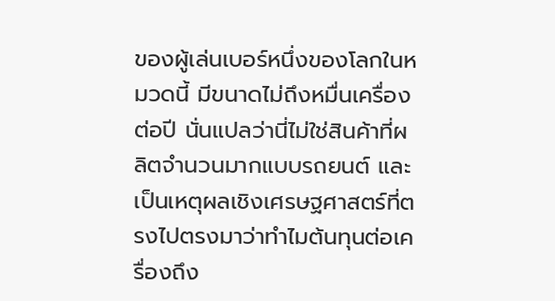ของผู้เล่นเบอร์หนึ่งของโลกในหมวดนี้ มีขนาดไม่ถึงหมื่นเครื่องต่อปี นั่นแปลว่านี่ไม่ใช่สินค้าที่ผลิตจำนวนมากแบบรถยนต์ และเป็นเหตุผลเชิงเศรษฐศาสตร์ที่ตรงไปตรงมาว่าทำไมต้นทุนต่อเครื่องถึง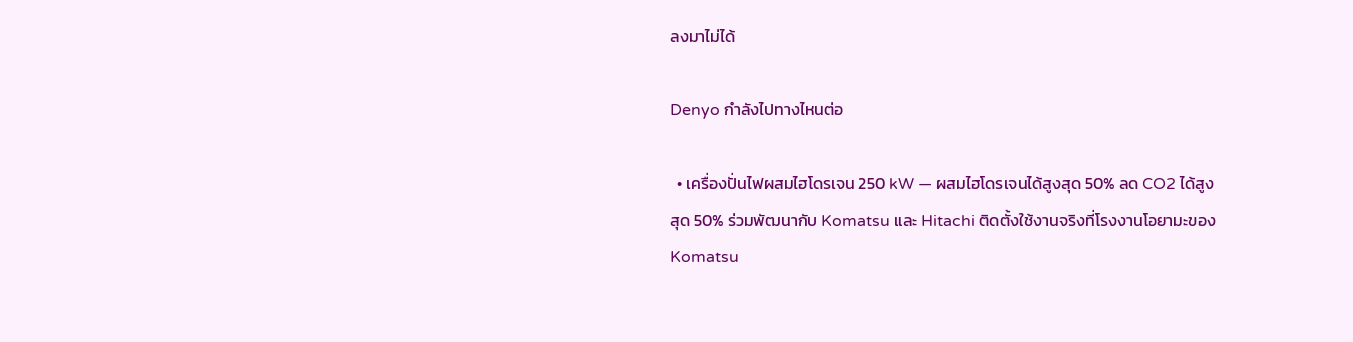ลงมาไม่ได้

Denyo กำลังไปทางไหนต่อ

  • เครื่องปั่นไฟผสมไฮโดรเจน 250 kW — ผสมไฮโดรเจนได้สูงสุด 50% ลด CO2 ได้สูงสุด 50% ร่วมพัฒนากับ Komatsu และ Hitachi ติดตั้งใช้งานจริงที่โรงงานโอยามะของ Komatsu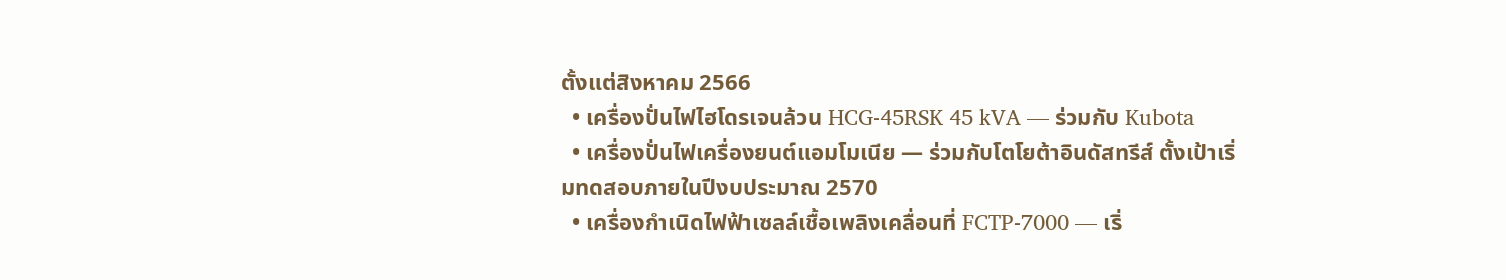ตั้งแต่สิงหาคม 2566
  • เครื่องปั่นไฟไฮโดรเจนล้วน HCG-45RSK 45 kVA — ร่วมกับ Kubota
  • เครื่องปั่นไฟเครื่องยนต์แอมโมเนีย — ร่วมกับโตโยต้าอินดัสทรีส์ ตั้งเป้าเริ่มทดสอบภายในปีงบประมาณ 2570
  • เครื่องกำเนิดไฟฟ้าเซลล์เชื้อเพลิงเคลื่อนที่ FCTP-7000 — เริ่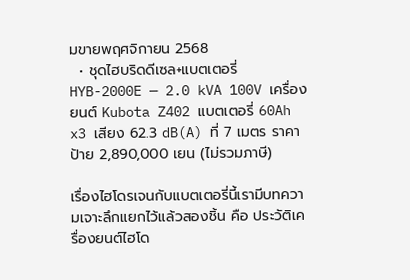มขายพฤศจิกายน 2568
  • ชุดไฮบริดดีเซล+แบตเตอรี่ HYB-2000E — 2.0 kVA 100V เครื่องยนต์ Kubota Z402 แบตเตอรี่ 60Ah x3 เสียง 62.3 dB(A) ที่ 7 เมตร ราคาป้าย 2,890,000 เยน (ไม่รวมภาษี)

เรื่องไฮโดรเจนกับแบตเตอรี่นี้เรามีบทความเจาะลึกแยกไว้แล้วสองชิ้น คือ ประวัติเครื่องยนต์ไฮโด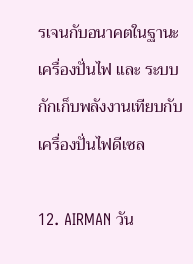รเจนกับอนาคตในฐานะเครื่องปั่นไฟ และ ระบบกักเก็บพลังงานเทียบกับเครื่องปั่นไฟดีเซล

12. AIRMAN วัน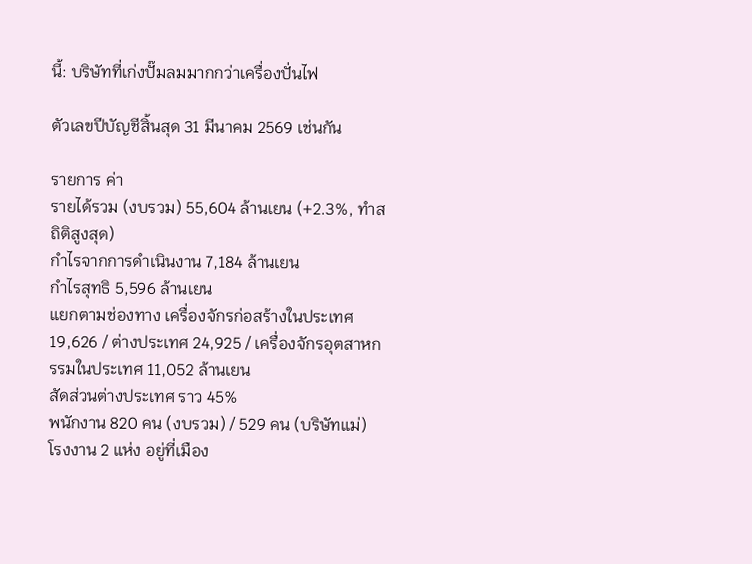นี้: บริษัทที่เก่งปั๊มลมมากกว่าเครื่องปั่นไฟ

ตัวเลขปีบัญชีสิ้นสุด 31 มีนาคม 2569 เช่นกัน

รายการ ค่า
รายได้รวม (งบรวม) 55,604 ล้านเยน (+2.3%, ทำสถิติสูงสุด)
กำไรจากการดำเนินงาน 7,184 ล้านเยน
กำไรสุทธิ 5,596 ล้านเยน
แยกตามช่องทาง เครื่องจักรก่อสร้างในประเทศ 19,626 / ต่างประเทศ 24,925 / เครื่องจักรอุตสาหกรรมในประเทศ 11,052 ล้านเยน
สัดส่วนต่างประเทศ ราว 45%
พนักงาน 820 คน (งบรวม) / 529 คน (บริษัทแม่)
โรงงาน 2 แห่ง อยู่ที่เมือง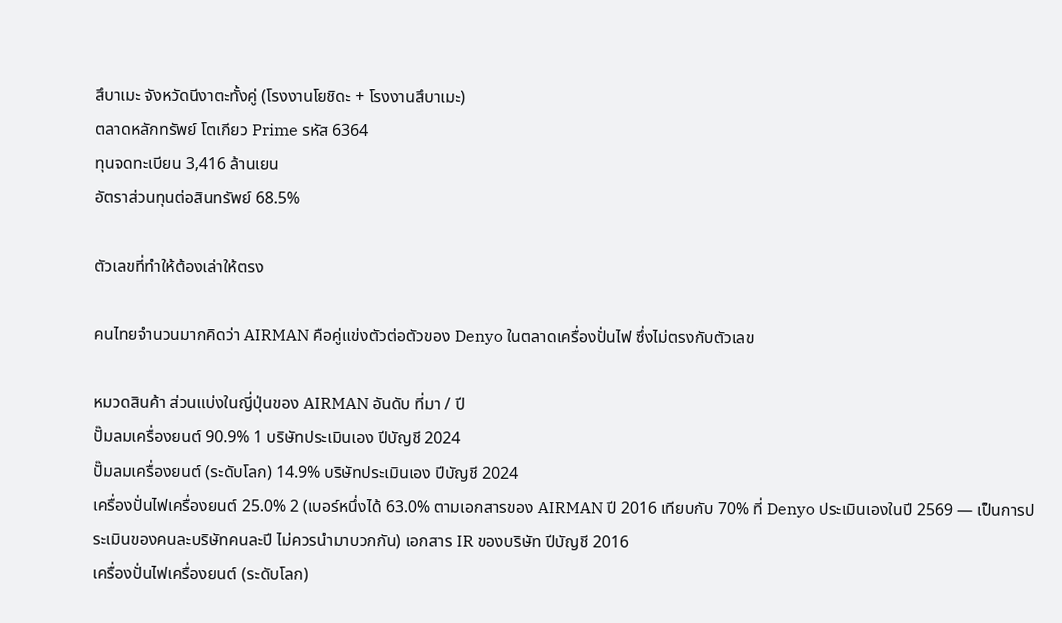สึบาเมะ จังหวัดนีงาตะทั้งคู่ (โรงงานโยชิดะ + โรงงานสึบาเมะ)
ตลาดหลักทรัพย์ โตเกียว Prime รหัส 6364
ทุนจดทะเบียน 3,416 ล้านเยน
อัตราส่วนทุนต่อสินทรัพย์ 68.5%

ตัวเลขที่ทำให้ต้องเล่าให้ตรง

คนไทยจำนวนมากคิดว่า AIRMAN คือคู่แข่งตัวต่อตัวของ Denyo ในตลาดเครื่องปั่นไฟ ซึ่งไม่ตรงกับตัวเลข

หมวดสินค้า ส่วนแบ่งในญี่ปุ่นของ AIRMAN อันดับ ที่มา / ปี
ปั๊มลมเครื่องยนต์ 90.9% 1 บริษัทประเมินเอง ปีบัญชี 2024
ปั๊มลมเครื่องยนต์ (ระดับโลก) 14.9% บริษัทประเมินเอง ปีบัญชี 2024
เครื่องปั่นไฟเครื่องยนต์ 25.0% 2 (เบอร์หนึ่งได้ 63.0% ตามเอกสารของ AIRMAN ปี 2016 เทียบกับ 70% ที่ Denyo ประเมินเองในปี 2569 — เป็นการประเมินของคนละบริษัทคนละปี ไม่ควรนำมาบวกกัน) เอกสาร IR ของบริษัท ปีบัญชี 2016
เครื่องปั่นไฟเครื่องยนต์ (ระดับโลก)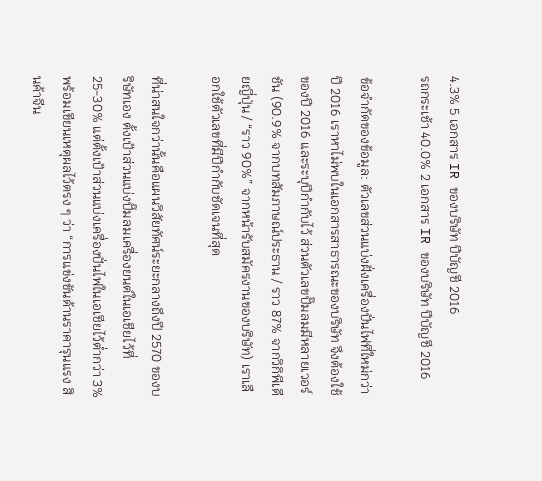4.3% 5 เอกสาร IR ของบริษัท ปีบัญชี 2016
รถกระเช้า 40.0% 2 เอกสาร IR ของบริษัท ปีบัญชี 2016

ข้อจำกัดของข้อมูล: ตัวเลขส่วนแบ่งฝั่งเครื่องปั่นไฟที่ใหม่กว่าปี 2016 เราหาไม่พบในเอกสารสาธารณะของบริษัท จึงต้องใช้ของปี 2016 และระบุปีกำกับไว้ ส่วนตัวเลขปั๊มลมมีหลายเวอร์ชัน (90.9% จากบทสัมภาษณ์ประธาน / ราว 87% จากวิกิพีเดียญี่ปุ่น / “ราว 90%” จากหน้ารับสมัครงานของบริษัท) เราเลือกใช้ตัวเลขที่มีปีกำกับชัดเจนที่สุด

ที่น่าสนใจกว่านั้นคือแผนวิสัยทัศน์ระยะกลางถึงปี 2570 ของบริษัทเอง ตั้งเป้าส่วนแบ่งปั๊มลมเครื่องยนต์ในเอเชียไว้ที่ 25-30% แต่ตั้งเป้าส่วนแบ่งเครื่องปั่นไฟในเอเชียไว้ต่ำกว่า 3% พร้อมเขียนเหตุผลไว้ตรง ๆ ว่า “การแข่งขันด้านราคารุนแรง สินค้าจีน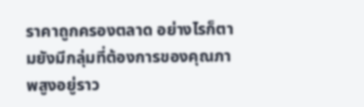ราคาถูกครองตลาด อย่างไรก็ตามยังมีกลุ่มที่ต้องการของคุณภาพสูงอยู่ราว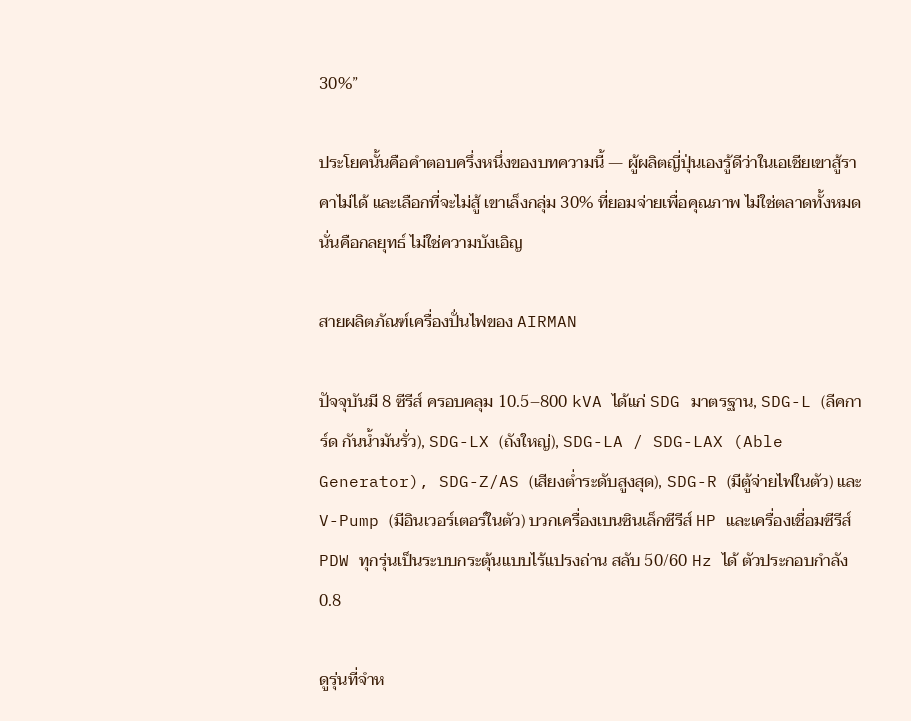30%”

ประโยคนั้นคือคำตอบครึ่งหนึ่งของบทความนี้ — ผู้ผลิตญี่ปุ่นเองรู้ดีว่าในเอเชียเขาสู้ราคาไม่ได้ และเลือกที่จะไม่สู้ เขาเล็งกลุ่ม 30% ที่ยอมจ่ายเพื่อคุณภาพ ไม่ใช่ตลาดทั้งหมด นั่นคือกลยุทธ์ ไม่ใช่ความบังเอิญ

สายผลิตภัณฑ์เครื่องปั่นไฟของ AIRMAN

ปัจจุบันมี 8 ซีรีส์ ครอบคลุม 10.5–800 kVA ได้แก่ SDG มาตรฐาน, SDG-L (ลีคการ์ด กันน้ำมันรั่ว), SDG-LX (ถังใหญ่), SDG-LA / SDG-LAX (Able Generator), SDG-Z/AS (เสียงต่ำระดับสูงสุด), SDG-R (มีตู้จ่ายไฟในตัว) และ V-Pump (มีอินเวอร์เตอร์ในตัว) บวกเครื่องเบนซินเล็กซีรีส์ HP และเครื่องเชื่อมซีรีส์ PDW ทุกรุ่นเป็นระบบกระตุ้นแบบไร้แปรงถ่าน สลับ 50/60 Hz ได้ ตัวประกอบกำลัง 0.8

ดูรุ่นที่จำห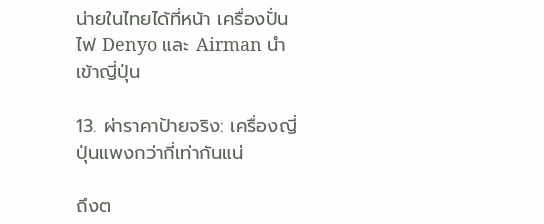น่ายในไทยได้ที่หน้า เครื่องปั่นไฟ Denyo และ Airman นำเข้าญี่ปุ่น

13. ผ่าราคาป้ายจริง: เครื่องญี่ปุ่นแพงกว่ากี่เท่ากันแน่

ถึงต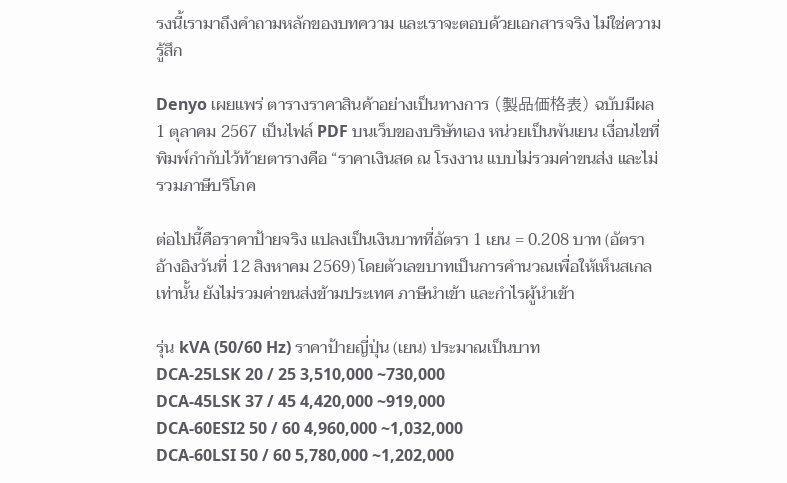รงนี้เรามาถึงคำถามหลักของบทความ และเราจะตอบด้วยเอกสารจริง ไม่ใช่ความรู้สึก

Denyo เผยแพร่ ตารางราคาสินค้าอย่างเป็นทางการ (製品価格表) ฉบับมีผล 1 ตุลาคม 2567 เป็นไฟล์ PDF บนเว็บของบริษัทเอง หน่วยเป็นพันเยน เงื่อนไขที่พิมพ์กำกับไว้ท้ายตารางคือ “ราคาเงินสด ณ โรงงาน แบบไม่รวมค่าขนส่ง และไม่รวมภาษีบริโภค

ต่อไปนี้คือราคาป้ายจริง แปลงเป็นเงินบาทที่อัตรา 1 เยน = 0.208 บาท (อัตราอ้างอิงวันที่ 12 สิงหาคม 2569) โดยตัวเลขบาทเป็นการคำนวณเพื่อให้เห็นสเกลเท่านั้น ยังไม่รวมค่าขนส่งข้ามประเทศ ภาษีนำเข้า และกำไรผู้นำเข้า

รุ่น kVA (50/60 Hz) ราคาป้ายญี่ปุ่น (เยน) ประมาณเป็นบาท
DCA-25LSK 20 / 25 3,510,000 ~730,000
DCA-45LSK 37 / 45 4,420,000 ~919,000
DCA-60ESI2 50 / 60 4,960,000 ~1,032,000
DCA-60LSI 50 / 60 5,780,000 ~1,202,000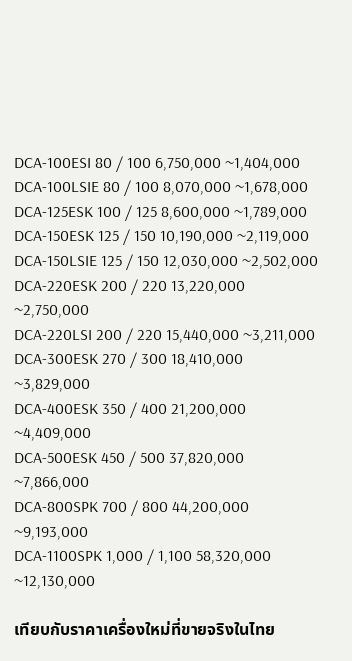DCA-100ESI 80 / 100 6,750,000 ~1,404,000
DCA-100LSIE 80 / 100 8,070,000 ~1,678,000
DCA-125ESK 100 / 125 8,600,000 ~1,789,000
DCA-150ESK 125 / 150 10,190,000 ~2,119,000
DCA-150LSIE 125 / 150 12,030,000 ~2,502,000
DCA-220ESK 200 / 220 13,220,000 ~2,750,000
DCA-220LSI 200 / 220 15,440,000 ~3,211,000
DCA-300ESK 270 / 300 18,410,000 ~3,829,000
DCA-400ESK 350 / 400 21,200,000 ~4,409,000
DCA-500ESK 450 / 500 37,820,000 ~7,866,000
DCA-800SPK 700 / 800 44,200,000 ~9,193,000
DCA-1100SPK 1,000 / 1,100 58,320,000 ~12,130,000

เทียบกับราคาเครื่องใหม่ที่ขายจริงในไทย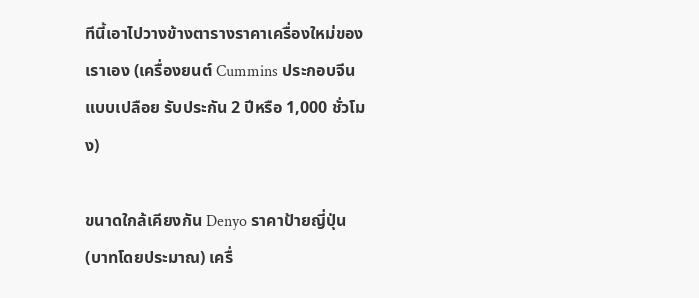ทีนี้เอาไปวางข้างตารางราคาเครื่องใหม่ของเราเอง (เครื่องยนต์ Cummins ประกอบจีน แบบเปลือย รับประกัน 2 ปีหรือ 1,000 ชั่วโมง)

ขนาดใกล้เคียงกัน Denyo ราคาป้ายญี่ปุ่น (บาทโดยประมาณ) เครื่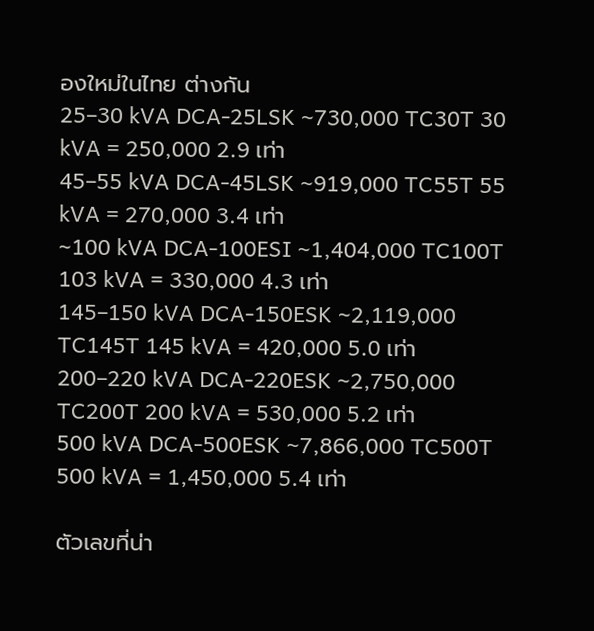องใหม่ในไทย ต่างกัน
25–30 kVA DCA-25LSK ~730,000 TC30T 30 kVA = 250,000 2.9 เท่า
45–55 kVA DCA-45LSK ~919,000 TC55T 55 kVA = 270,000 3.4 เท่า
~100 kVA DCA-100ESI ~1,404,000 TC100T 103 kVA = 330,000 4.3 เท่า
145–150 kVA DCA-150ESK ~2,119,000 TC145T 145 kVA = 420,000 5.0 เท่า
200–220 kVA DCA-220ESK ~2,750,000 TC200T 200 kVA = 530,000 5.2 เท่า
500 kVA DCA-500ESK ~7,866,000 TC500T 500 kVA = 1,450,000 5.4 เท่า

ตัวเลขที่น่า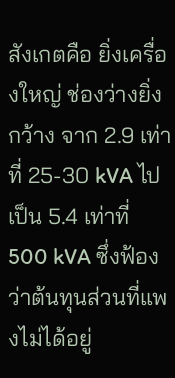สังเกตคือ ยิ่งเครื่องใหญ่ ช่องว่างยิ่งกว้าง จาก 2.9 เท่าที่ 25-30 kVA ไปเป็น 5.4 เท่าที่ 500 kVA ซึ่งฟ้องว่าต้นทุนส่วนที่แพงไม่ได้อยู่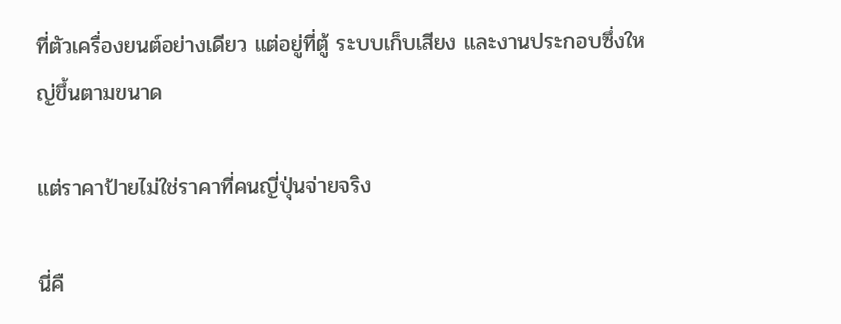ที่ตัวเครื่องยนต์อย่างเดียว แต่อยู่ที่ตู้ ระบบเก็บเสียง และงานประกอบซึ่งใหญ่ขึ้นตามขนาด

แต่ราคาป้ายไม่ใช่ราคาที่คนญี่ปุ่นจ่ายจริง

นี่คื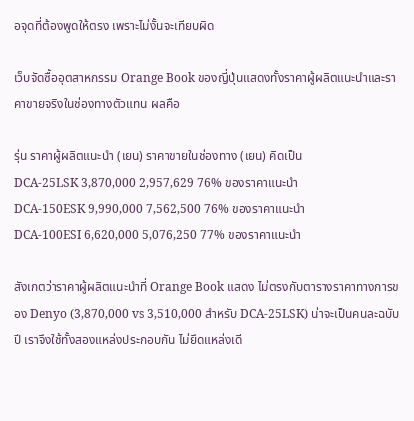อจุดที่ต้องพูดให้ตรง เพราะไม่งั้นจะเทียบผิด

เว็บจัดซื้ออุตสาหกรรม Orange Book ของญี่ปุ่นแสดงทั้งราคาผู้ผลิตแนะนำและราคาขายจริงในช่องทางตัวแทน ผลคือ

รุ่น ราคาผู้ผลิตแนะนำ (เยน) ราคาขายในช่องทาง (เยน) คิดเป็น
DCA-25LSK 3,870,000 2,957,629 76% ของราคาแนะนำ
DCA-150ESK 9,990,000 7,562,500 76% ของราคาแนะนำ
DCA-100ESI 6,620,000 5,076,250 77% ของราคาแนะนำ

สังเกตว่าราคาผู้ผลิตแนะนำที่ Orange Book แสดง ไม่ตรงกับตารางราคาทางการของ Denyo (3,870,000 vs 3,510,000 สำหรับ DCA-25LSK) น่าจะเป็นคนละฉบับปี เราจึงใช้ทั้งสองแหล่งประกอบกัน ไม่ยึดแหล่งเดี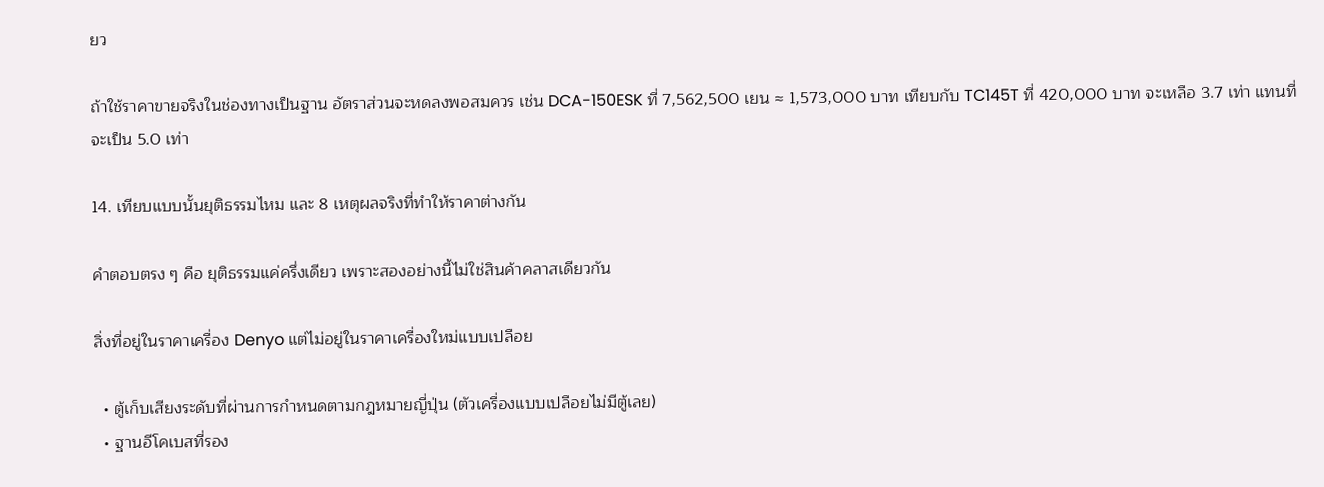ยว

ถ้าใช้ราคาขายจริงในช่องทางเป็นฐาน อัตราส่วนจะหดลงพอสมควร เช่น DCA-150ESK ที่ 7,562,500 เยน ≈ 1,573,000 บาท เทียบกับ TC145T ที่ 420,000 บาท จะเหลือ 3.7 เท่า แทนที่จะเป็น 5.0 เท่า

14. เทียบแบบนั้นยุติธรรมไหม และ 8 เหตุผลจริงที่ทำให้ราคาต่างกัน

คำตอบตรง ๆ คือ ยุติธรรมแค่ครึ่งเดียว เพราะสองอย่างนี้ไม่ใช่สินค้าคลาสเดียวกัน

สิ่งที่อยู่ในราคาเครื่อง Denyo แต่ไม่อยู่ในราคาเครื่องใหม่แบบเปลือย

  • ตู้เก็บเสียงระดับที่ผ่านการกำหนดตามกฎหมายญี่ปุ่น (ตัวเครื่องแบบเปลือยไม่มีตู้เลย)
  • ฐานอีโคเบสที่รอง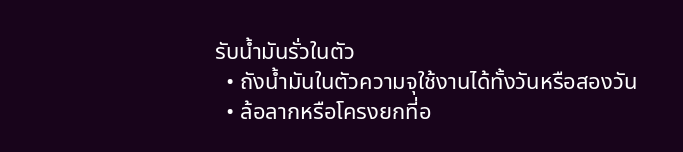รับน้ำมันรั่วในตัว
  • ถังน้ำมันในตัวความจุใช้งานได้ทั้งวันหรือสองวัน
  • ล้อลากหรือโครงยกที่อ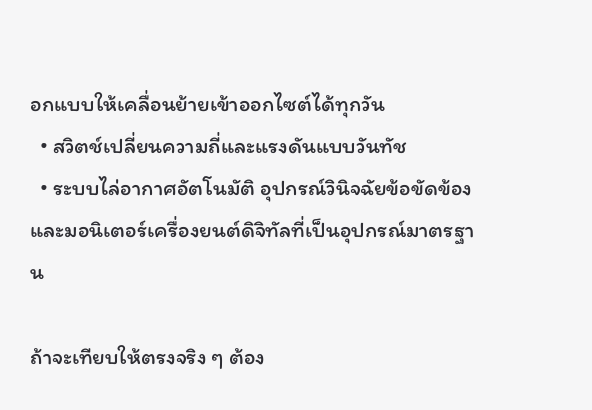อกแบบให้เคลื่อนย้ายเข้าออกไซต์ได้ทุกวัน
  • สวิตช์เปลี่ยนความถี่และแรงดันแบบวันทัช
  • ระบบไล่อากาศอัตโนมัติ อุปกรณ์วินิจฉัยข้อขัดข้อง และมอนิเตอร์เครื่องยนต์ดิจิทัลที่เป็นอุปกรณ์มาตรฐาน

ถ้าจะเทียบให้ตรงจริง ๆ ต้อง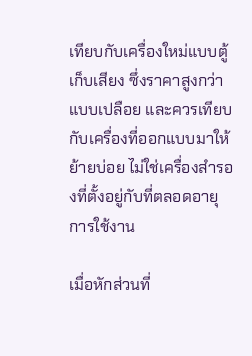เทียบกับเครื่องใหม่แบบตู้เก็บเสียง ซึ่งราคาสูงกว่าแบบเปลือย และควรเทียบกับเครื่องที่ออกแบบมาให้ย้ายบ่อย ไม่ใช่เครื่องสำรองที่ตั้งอยู่กับที่ตลอดอายุการใช้งาน

เมื่อหักส่วนที่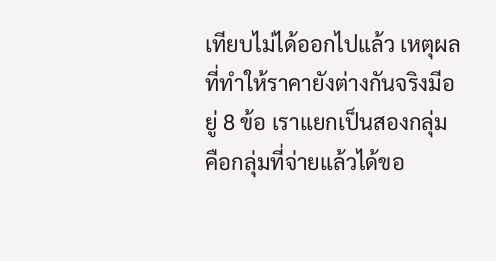เทียบไม่ได้ออกไปแล้ว เหตุผลที่ทำให้ราคายังต่างกันจริงมีอยู่ 8 ข้อ เราแยกเป็นสองกลุ่ม คือกลุ่มที่จ่ายแล้วได้ขอ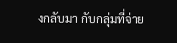งกลับมา กับกลุ่มที่จ่าย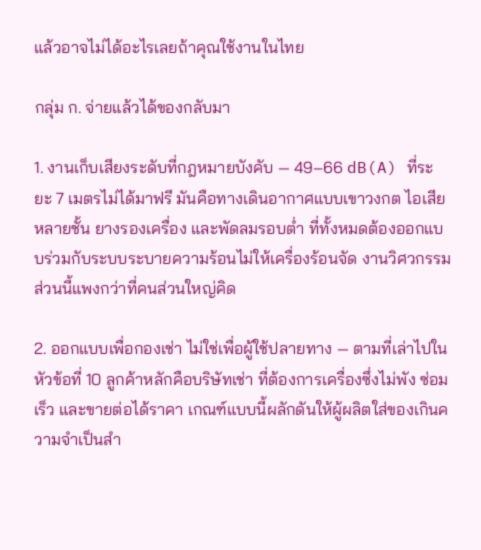แล้วอาจไม่ได้อะไรเลยถ้าคุณใช้งานในไทย

กลุ่ม ก. จ่ายแล้วได้ของกลับมา

1. งานเก็บเสียงระดับที่กฎหมายบังคับ — 49–66 dB(A) ที่ระยะ 7 เมตรไม่ได้มาฟรี มันคือทางเดินอากาศแบบเขาวงกต ไอเสียหลายชั้น ยางรองเครื่อง และพัดลมรอบต่ำ ที่ทั้งหมดต้องออกแบบร่วมกับระบบระบายความร้อนไม่ให้เครื่องร้อนจัด งานวิศวกรรมส่วนนี้แพงกว่าที่คนส่วนใหญ่คิด

2. ออกแบบเพื่อกองเช่า ไม่ใช่เพื่อผู้ใช้ปลายทาง — ตามที่เล่าไปในหัวข้อที่ 10 ลูกค้าหลักคือบริษัทเช่า ที่ต้องการเครื่องซึ่งไม่พัง ซ่อมเร็ว และขายต่อได้ราคา เกณฑ์แบบนี้ผลักดันให้ผู้ผลิตใส่ของเกินความจำเป็นสำ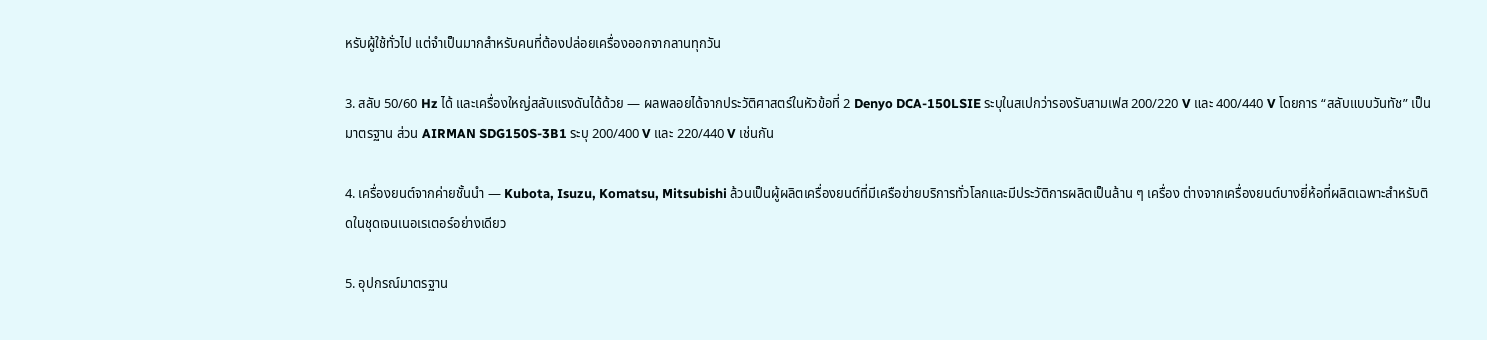หรับผู้ใช้ทั่วไป แต่จำเป็นมากสำหรับคนที่ต้องปล่อยเครื่องออกจากลานทุกวัน

3. สลับ 50/60 Hz ได้ และเครื่องใหญ่สลับแรงดันได้ด้วย — ผลพลอยได้จากประวัติศาสตร์ในหัวข้อที่ 2 Denyo DCA-150LSIE ระบุในสเปกว่ารองรับสามเฟส 200/220 V และ 400/440 V โดยการ “สลับแบบวันทัช” เป็นมาตรฐาน ส่วน AIRMAN SDG150S-3B1 ระบุ 200/400 V และ 220/440 V เช่นกัน

4. เครื่องยนต์จากค่ายชั้นนำ — Kubota, Isuzu, Komatsu, Mitsubishi ล้วนเป็นผู้ผลิตเครื่องยนต์ที่มีเครือข่ายบริการทั่วโลกและมีประวัติการผลิตเป็นล้าน ๆ เครื่อง ต่างจากเครื่องยนต์บางยี่ห้อที่ผลิตเฉพาะสำหรับติดในชุดเจนเนอเรเตอร์อย่างเดียว

5. อุปกรณ์มาตรฐาน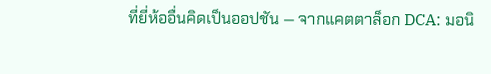ที่ยี่ห้ออื่นคิดเป็นออปชัน — จากแคตตาล็อก DCA: มอนิ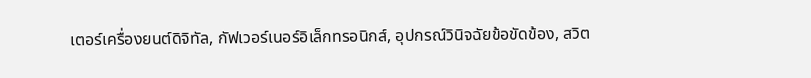เตอร์เครื่องยนต์ดิจิทัล, กัฟเวอร์เนอร์อิเล็กทรอนิกส์, อุปกรณ์วินิจฉัยข้อขัดข้อง, สวิต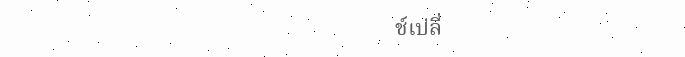ช์เปลี่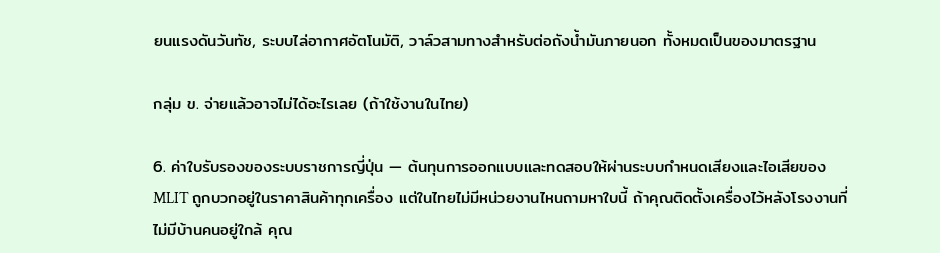ยนแรงดันวันทัช, ระบบไล่อากาศอัตโนมัติ, วาล์วสามทางสำหรับต่อถังน้ำมันภายนอก ทั้งหมดเป็นของมาตรฐาน

กลุ่ม ข. จ่ายแล้วอาจไม่ได้อะไรเลย (ถ้าใช้งานในไทย)

6. ค่าใบรับรองของระบบราชการญี่ปุ่น — ต้นทุนการออกแบบและทดสอบให้ผ่านระบบกำหนดเสียงและไอเสียของ MLIT ถูกบวกอยู่ในราคาสินค้าทุกเครื่อง แต่ในไทยไม่มีหน่วยงานไหนถามหาใบนี้ ถ้าคุณติดตั้งเครื่องไว้หลังโรงงานที่ไม่มีบ้านคนอยู่ใกล้ คุณ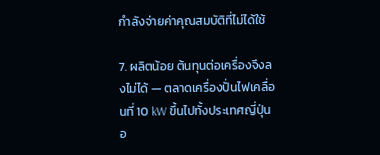กำลังจ่ายค่าคุณสมบัติที่ไม่ได้ใช้

7. ผลิตน้อย ต้นทุนต่อเครื่องจึงลงไม่ได้ — ตลาดเครื่องปั่นไฟเคลื่อนที่ 10 kW ขึ้นไปทั้งประเทศญี่ปุ่นอ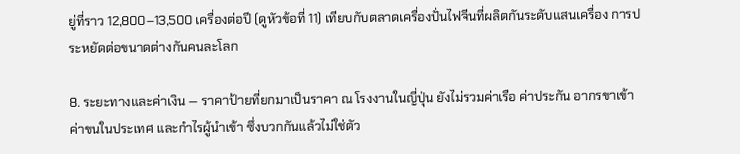ยู่ที่ราว 12,800–13,500 เครื่องต่อปี (ดูหัวข้อที่ 11) เทียบกับตลาดเครื่องปั่นไฟจีนที่ผลิตกันระดับแสนเครื่อง การประหยัดต่อขนาดต่างกันคนละโลก

8. ระยะทางและค่าเงิน — ราคาป้ายที่ยกมาเป็นราคา ณ โรงงานในญี่ปุ่น ยังไม่รวมค่าเรือ ค่าประกัน อากรขาเข้า ค่าขนในประเทศ และกำไรผู้นำเข้า ซึ่งบวกกันแล้วไม่ใช่ตัว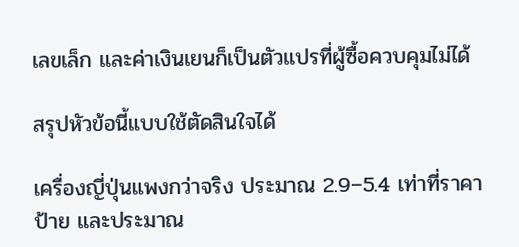เลขเล็ก และค่าเงินเยนก็เป็นตัวแปรที่ผู้ซื้อควบคุมไม่ได้

สรุปหัวข้อนี้แบบใช้ตัดสินใจได้

เครื่องญี่ปุ่นแพงกว่าจริง ประมาณ 2.9–5.4 เท่าที่ราคาป้าย และประมาณ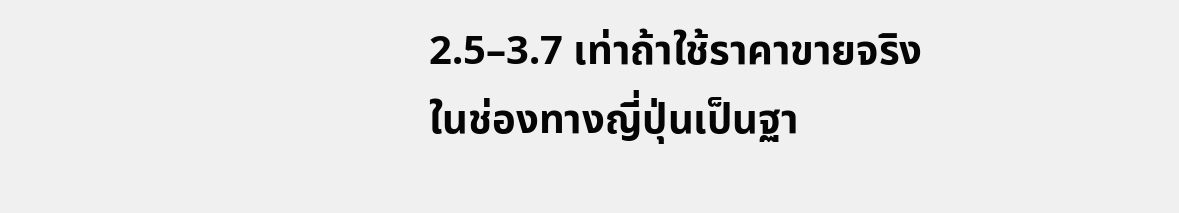2.5–3.7 เท่าถ้าใช้ราคาขายจริงในช่องทางญี่ปุ่นเป็นฐา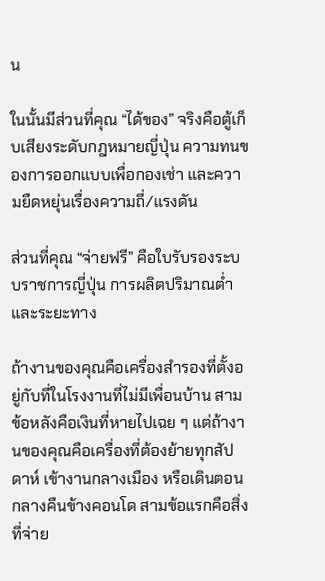น

ในนั้นมีส่วนที่คุณ “ได้ของ” จริงคือตู้เก็บเสียงระดับกฎหมายญี่ปุ่น ความทนของการออกแบบเพื่อกองเช่า และความยืดหยุ่นเรื่องความถี่/แรงดัน

ส่วนที่คุณ “จ่ายฟรี” คือใบรับรองระบบราชการญี่ปุ่น การผลิตปริมาณต่ำ และระยะทาง

ถ้างานของคุณคือเครื่องสำรองที่ตั้งอยู่กับที่ในโรงงานที่ไม่มีเพื่อนบ้าน สามข้อหลังคือเงินที่หายไปเฉย ๆ แต่ถ้างานของคุณคือเครื่องที่ต้องย้ายทุกสัปดาห์ เข้างานกลางเมือง หรือเดินตอนกลางคืนข้างคอนโด สามข้อแรกคือสิ่งที่จ่าย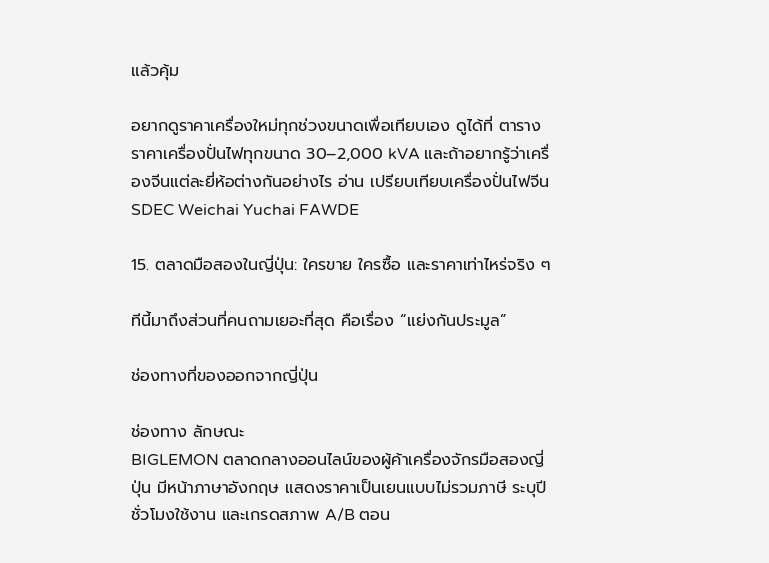แล้วคุ้ม

อยากดูราคาเครื่องใหม่ทุกช่วงขนาดเพื่อเทียบเอง ดูได้ที่ ตารางราคาเครื่องปั่นไฟทุกขนาด 30–2,000 kVA และถ้าอยากรู้ว่าเครื่องจีนแต่ละยี่ห้อต่างกันอย่างไร อ่าน เปรียบเทียบเครื่องปั่นไฟจีน SDEC Weichai Yuchai FAWDE

15. ตลาดมือสองในญี่ปุ่น: ใครขาย ใครซื้อ และราคาเท่าไหร่จริง ๆ

ทีนี้มาถึงส่วนที่คนถามเยอะที่สุด คือเรื่อง “แย่งกันประมูล”

ช่องทางที่ของออกจากญี่ปุ่น

ช่องทาง ลักษณะ
BIGLEMON ตลาดกลางออนไลน์ของผู้ค้าเครื่องจักรมือสองญี่ปุ่น มีหน้าภาษาอังกฤษ แสดงราคาเป็นเยนแบบไม่รวมภาษี ระบุปี ชั่วโมงใช้งาน และเกรดสภาพ A/B ตอน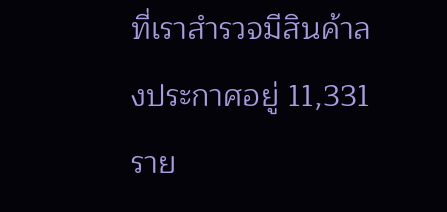ที่เราสำรวจมีสินค้าลงประกาศอยู่ 11,331 ราย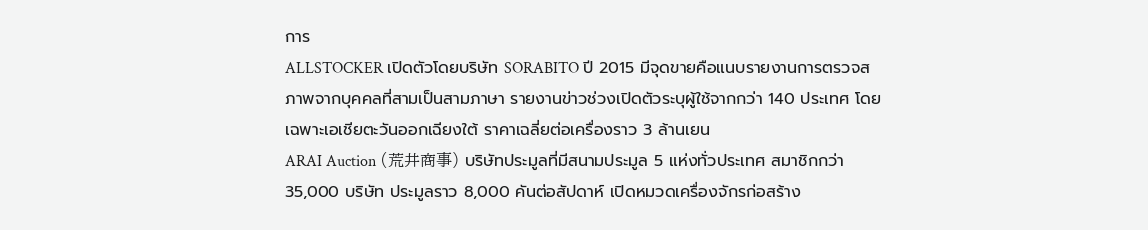การ
ALLSTOCKER เปิดตัวโดยบริษัท SORABITO ปี 2015 มีจุดขายคือแนบรายงานการตรวจสภาพจากบุคคลที่สามเป็นสามภาษา รายงานข่าวช่วงเปิดตัวระบุผู้ใช้จากกว่า 140 ประเทศ โดยเฉพาะเอเชียตะวันออกเฉียงใต้ ราคาเฉลี่ยต่อเครื่องราว 3 ล้านเยน
ARAI Auction (荒井商事) บริษัทประมูลที่มีสนามประมูล 5 แห่งทั่วประเทศ สมาชิกกว่า 35,000 บริษัท ประมูลราว 8,000 คันต่อสัปดาห์ เปิดหมวดเครื่องจักรก่อสร้าง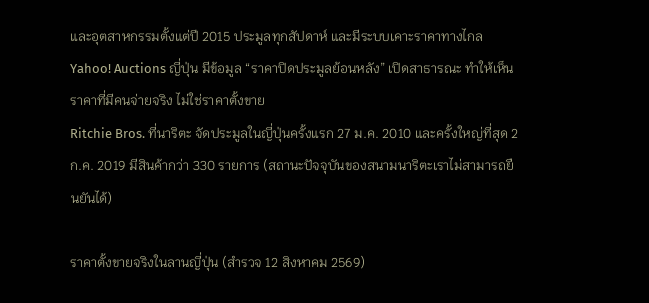และอุตสาหกรรมตั้งแต่ปี 2015 ประมูลทุกสัปดาห์ และมีระบบเคาะราคาทางไกล
Yahoo! Auctions ญี่ปุ่น มีข้อมูล “ราคาปิดประมูลย้อนหลัง” เปิดสาธารณะ ทำให้เห็นราคาที่มีคนจ่ายจริง ไม่ใช่ราคาตั้งขาย
Ritchie Bros. ที่นาริตะ จัดประมูลในญี่ปุ่นครั้งแรก 27 ม.ค. 2010 และครั้งใหญ่ที่สุด 2 ก.ค. 2019 มีสินค้ากว่า 330 รายการ (สถานะปัจจุบันของสนามนาริตะเราไม่สามารถยืนยันได้)

ราคาตั้งขายจริงในลานญี่ปุ่น (สำรวจ 12 สิงหาคม 2569)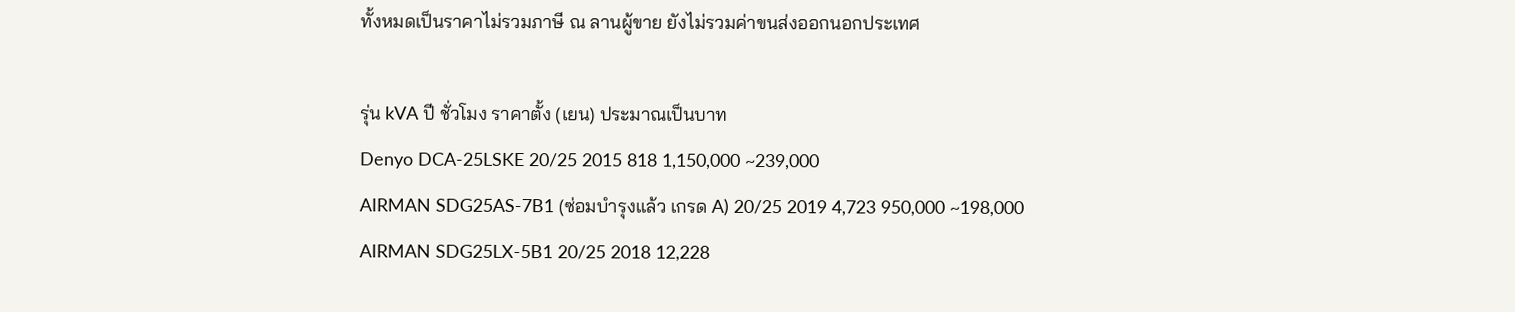ทั้งหมดเป็นราคาไม่รวมภาษี ณ ลานผู้ขาย ยังไม่รวมค่าขนส่งออกนอกประเทศ

รุ่น kVA ปี ชั่วโมง ราคาตั้ง (เยน) ประมาณเป็นบาท
Denyo DCA-25LSKE 20/25 2015 818 1,150,000 ~239,000
AIRMAN SDG25AS-7B1 (ซ่อมบำรุงแล้ว เกรด A) 20/25 2019 4,723 950,000 ~198,000
AIRMAN SDG25LX-5B1 20/25 2018 12,228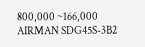800,000 ~166,000
AIRMAN SDG45S-3B2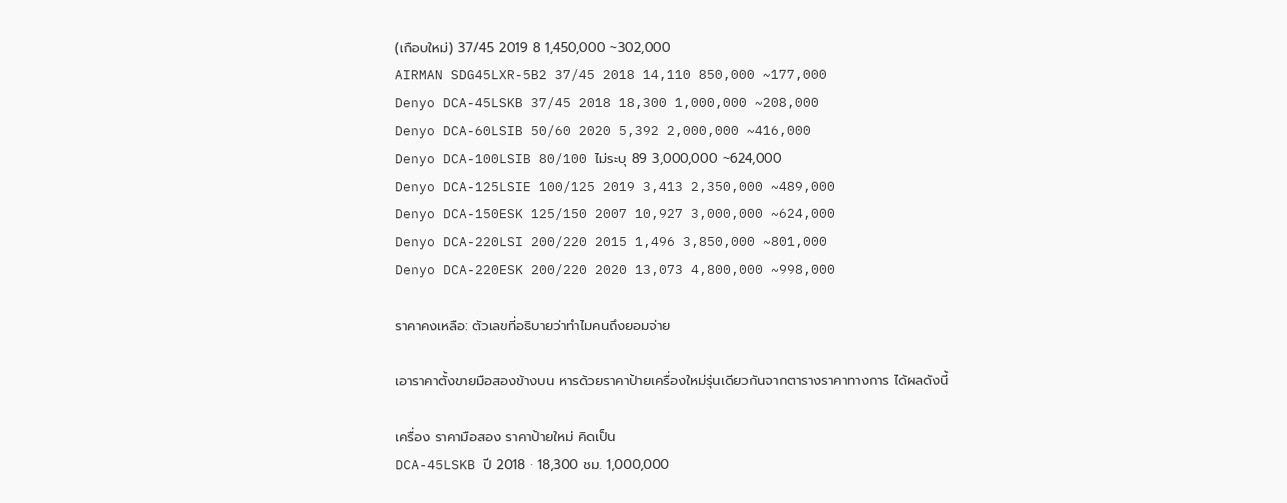(เกือบใหม่) 37/45 2019 8 1,450,000 ~302,000
AIRMAN SDG45LXR-5B2 37/45 2018 14,110 850,000 ~177,000
Denyo DCA-45LSKB 37/45 2018 18,300 1,000,000 ~208,000
Denyo DCA-60LSIB 50/60 2020 5,392 2,000,000 ~416,000
Denyo DCA-100LSIB 80/100 ไม่ระบุ 89 3,000,000 ~624,000
Denyo DCA-125LSIE 100/125 2019 3,413 2,350,000 ~489,000
Denyo DCA-150ESK 125/150 2007 10,927 3,000,000 ~624,000
Denyo DCA-220LSI 200/220 2015 1,496 3,850,000 ~801,000
Denyo DCA-220ESK 200/220 2020 13,073 4,800,000 ~998,000

ราคาคงเหลือ: ตัวเลขที่อธิบายว่าทำไมคนถึงยอมจ่าย

เอาราคาตั้งขายมือสองข้างบน หารด้วยราคาป้ายเครื่องใหม่รุ่นเดียวกันจากตารางราคาทางการ ได้ผลดังนี้

เครื่อง ราคามือสอง ราคาป้ายใหม่ คิดเป็น
DCA-45LSKB ปี 2018 · 18,300 ชม. 1,000,000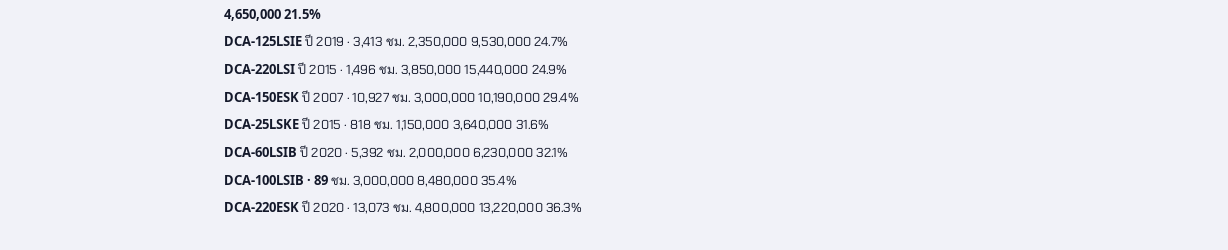4,650,000 21.5%
DCA-125LSIE ปี 2019 · 3,413 ชม. 2,350,000 9,530,000 24.7%
DCA-220LSI ปี 2015 · 1,496 ชม. 3,850,000 15,440,000 24.9%
DCA-150ESK ปี 2007 · 10,927 ชม. 3,000,000 10,190,000 29.4%
DCA-25LSKE ปี 2015 · 818 ชม. 1,150,000 3,640,000 31.6%
DCA-60LSIB ปี 2020 · 5,392 ชม. 2,000,000 6,230,000 32.1%
DCA-100LSIB · 89 ชม. 3,000,000 8,480,000 35.4%
DCA-220ESK ปี 2020 · 13,073 ชม. 4,800,000 13,220,000 36.3%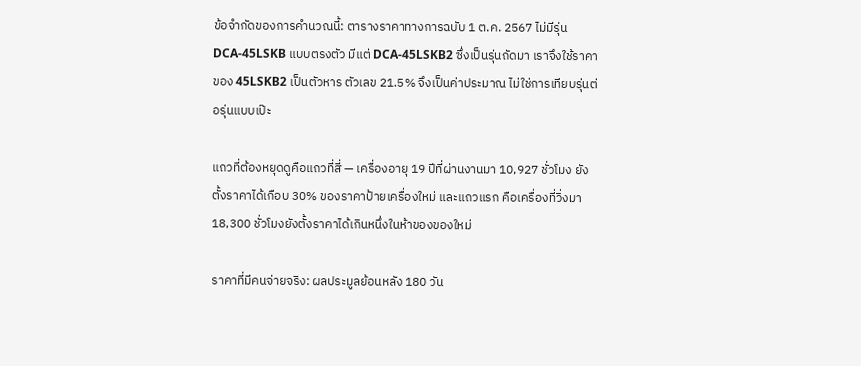ข้อจำกัดของการคำนวณนี้: ตารางราคาทางการฉบับ 1 ต.ค. 2567 ไม่มีรุ่น DCA-45LSKB แบบตรงตัว มีแต่ DCA-45LSKB2 ซึ่งเป็นรุ่นถัดมา เราจึงใช้ราคาของ 45LSKB2 เป็นตัวหาร ตัวเลข 21.5% จึงเป็นค่าประมาณ ไม่ใช่การเทียบรุ่นต่อรุ่นแบบเป๊ะ

แถวที่ต้องหยุดดูคือแถวที่สี่ — เครื่องอายุ 19 ปีที่ผ่านงานมา 10,927 ชั่วโมง ยังตั้งราคาได้เกือบ 30% ของราคาป้ายเครื่องใหม่ และแถวแรก คือเครื่องที่วิ่งมา 18,300 ชั่วโมงยังตั้งราคาได้เกินหนึ่งในห้าของของใหม่

ราคาที่มีคนจ่ายจริง: ผลประมูลย้อนหลัง 180 วัน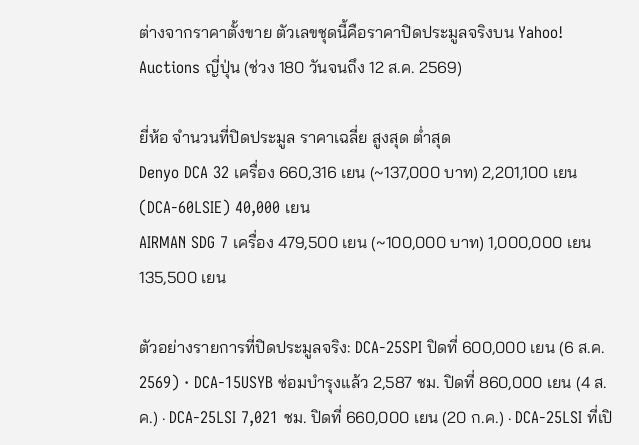ต่างจากราคาตั้งขาย ตัวเลขชุดนี้คือราคาปิดประมูลจริงบน Yahoo! Auctions ญี่ปุ่น (ช่วง 180 วันจนถึง 12 ส.ค. 2569)

ยี่ห้อ จำนวนที่ปิดประมูล ราคาเฉลี่ย สูงสุด ต่ำสุด
Denyo DCA 32 เครื่อง 660,316 เยน (~137,000 บาท) 2,201,100 เยน (DCA-60LSIE) 40,000 เยน
AIRMAN SDG 7 เครื่อง 479,500 เยน (~100,000 บาท) 1,000,000 เยน 135,500 เยน

ตัวอย่างรายการที่ปิดประมูลจริง: DCA-25SPI ปิดที่ 600,000 เยน (6 ส.ค. 2569) · DCA-15USYB ซ่อมบำรุงแล้ว 2,587 ชม. ปิดที่ 860,000 เยน (4 ส.ค.) · DCA-25LSI 7,021 ชม. ปิดที่ 660,000 เยน (20 ก.ค.) · DCA-25LSI ที่เปิ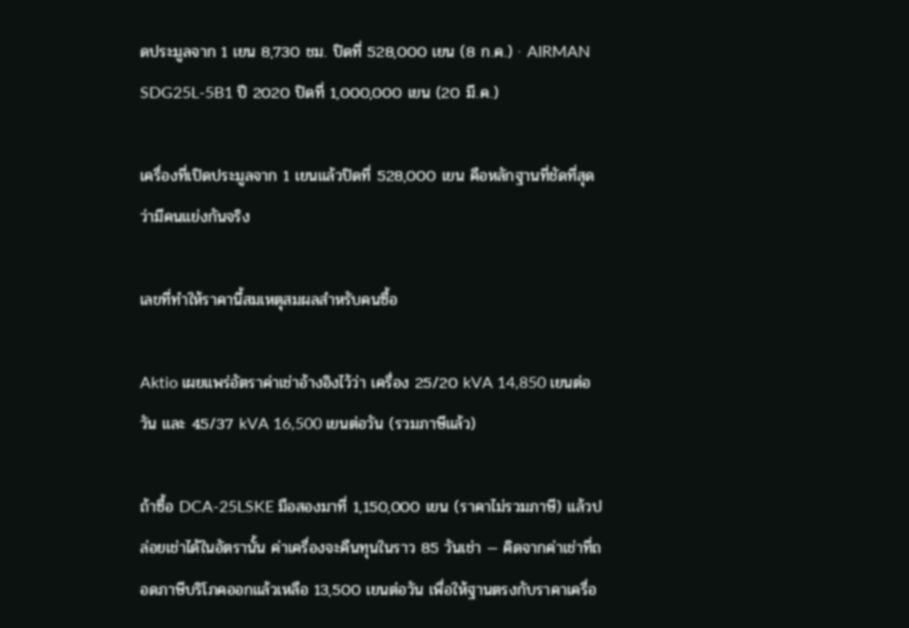ดประมูลจาก 1 เยน 8,730 ชม. ปิดที่ 528,000 เยน (8 ก.ค.) · AIRMAN SDG25L-5B1 ปี 2020 ปิดที่ 1,000,000 เยน (20 มี.ค.)

เครื่องที่เปิดประมูลจาก 1 เยนแล้วปิดที่ 528,000 เยน คือหลักฐานที่ชัดที่สุดว่ามีคนแย่งกันจริง

เลขที่ทำให้ราคานี้สมเหตุสมผลสำหรับคนซื้อ

Aktio เผยแพร่อัตราค่าเช่าอ้างอิงไว้ว่า เครื่อง 25/20 kVA 14,850 เยนต่อวัน และ 45/37 kVA 16,500 เยนต่อวัน (รวมภาษีแล้ว)

ถ้าซื้อ DCA-25LSKE มือสองมาที่ 1,150,000 เยน (ราคาไม่รวมภาษี) แล้วปล่อยเช่าได้ในอัตรานั้น ค่าเครื่องจะคืนทุนในราว 85 วันเช่า — คิดจากค่าเช่าที่ถอดภาษีบริโภคออกแล้วเหลือ 13,500 เยนต่อวัน เพื่อให้ฐานตรงกับราคาเครื่อ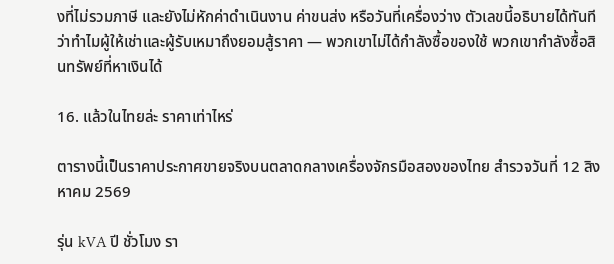งที่ไม่รวมภาษี และยังไม่หักค่าดำเนินงาน ค่าขนส่ง หรือวันที่เครื่องว่าง ตัวเลขนี้อธิบายได้ทันทีว่าทำไมผู้ให้เช่าและผู้รับเหมาถึงยอมสู้ราคา — พวกเขาไม่ได้กำลังซื้อของใช้ พวกเขากำลังซื้อสินทรัพย์ที่หาเงินได้

16. แล้วในไทยล่ะ ราคาเท่าไหร่

ตารางนี้เป็นราคาประกาศขายจริงบนตลาดกลางเครื่องจักรมือสองของไทย สำรวจวันที่ 12 สิงหาคม 2569

รุ่น kVA ปี ชั่วโมง รา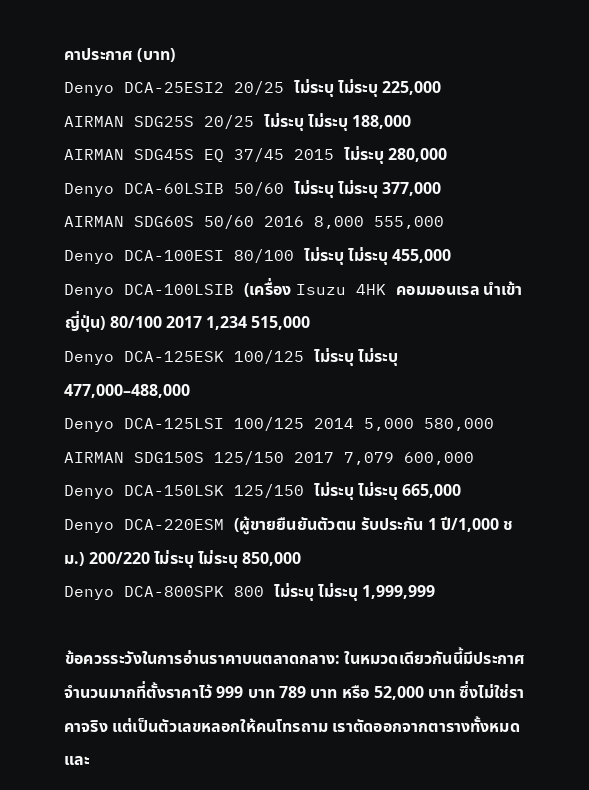คาประกาศ (บาท)
Denyo DCA-25ESI2 20/25 ไม่ระบุ ไม่ระบุ 225,000
AIRMAN SDG25S 20/25 ไม่ระบุ ไม่ระบุ 188,000
AIRMAN SDG45S EQ 37/45 2015 ไม่ระบุ 280,000
Denyo DCA-60LSIB 50/60 ไม่ระบุ ไม่ระบุ 377,000
AIRMAN SDG60S 50/60 2016 8,000 555,000
Denyo DCA-100ESI 80/100 ไม่ระบุ ไม่ระบุ 455,000
Denyo DCA-100LSIB (เครื่อง Isuzu 4HK คอมมอนเรล นำเข้าญี่ปุ่น) 80/100 2017 1,234 515,000
Denyo DCA-125ESK 100/125 ไม่ระบุ ไม่ระบุ 477,000–488,000
Denyo DCA-125LSI 100/125 2014 5,000 580,000
AIRMAN SDG150S 125/150 2017 7,079 600,000
Denyo DCA-150LSK 125/150 ไม่ระบุ ไม่ระบุ 665,000
Denyo DCA-220ESM (ผู้ขายยืนยันตัวตน รับประกัน 1 ปี/1,000 ชม.) 200/220 ไม่ระบุ ไม่ระบุ 850,000
Denyo DCA-800SPK 800 ไม่ระบุ ไม่ระบุ 1,999,999

ข้อควรระวังในการอ่านราคาบนตลาดกลาง: ในหมวดเดียวกันนี้มีประกาศจำนวนมากที่ตั้งราคาไว้ 999 บาท 789 บาท หรือ 52,000 บาท ซึ่งไม่ใช่ราคาจริง แต่เป็นตัวเลขหลอกให้คนโทรถาม เราตัดออกจากตารางทั้งหมด และ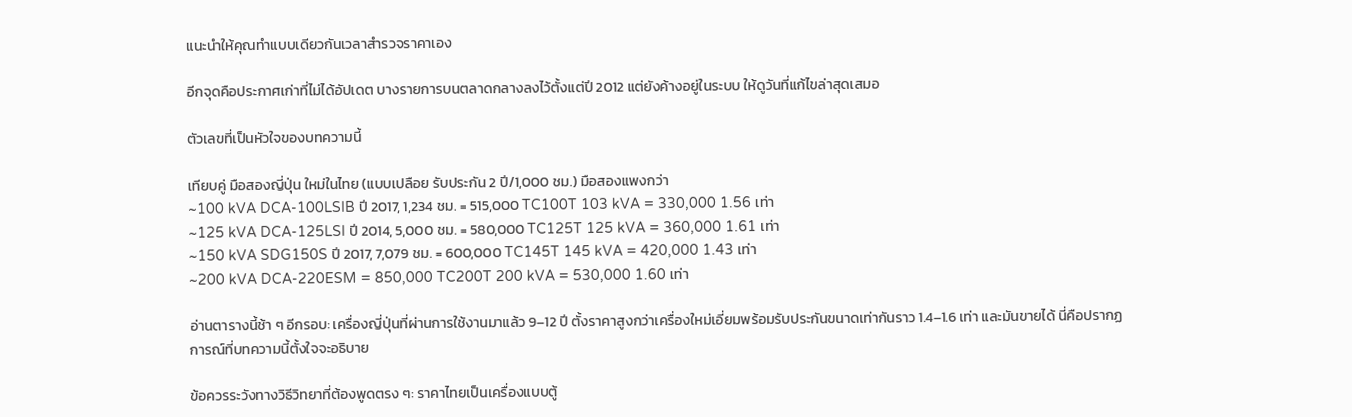แนะนำให้คุณทำแบบเดียวกันเวลาสำรวจราคาเอง

อีกจุดคือประกาศเก่าที่ไม่ได้อัปเดต บางรายการบนตลาดกลางลงไว้ตั้งแต่ปี 2012 แต่ยังค้างอยู่ในระบบ ให้ดูวันที่แก้ไขล่าสุดเสมอ

ตัวเลขที่เป็นหัวใจของบทความนี้

เทียบคู่ มือสองญี่ปุ่น ใหม่ในไทย (แบบเปลือย รับประกัน 2 ปี/1,000 ชม.) มือสองแพงกว่า
~100 kVA DCA-100LSIB ปี 2017, 1,234 ชม. = 515,000 TC100T 103 kVA = 330,000 1.56 เท่า
~125 kVA DCA-125LSI ปี 2014, 5,000 ชม. = 580,000 TC125T 125 kVA = 360,000 1.61 เท่า
~150 kVA SDG150S ปี 2017, 7,079 ชม. = 600,000 TC145T 145 kVA = 420,000 1.43 เท่า
~200 kVA DCA-220ESM = 850,000 TC200T 200 kVA = 530,000 1.60 เท่า

อ่านตารางนี้ช้า ๆ อีกรอบ: เครื่องญี่ปุ่นที่ผ่านการใช้งานมาแล้ว 9–12 ปี ตั้งราคาสูงกว่าเครื่องใหม่เอี่ยมพร้อมรับประกันขนาดเท่ากันราว 1.4–1.6 เท่า และมันขายได้ นี่คือปรากฏการณ์ที่บทความนี้ตั้งใจจะอธิบาย

ข้อควรระวังทางวิธีวิทยาที่ต้องพูดตรง ๆ: ราคาไทยเป็นเครื่องแบบตู้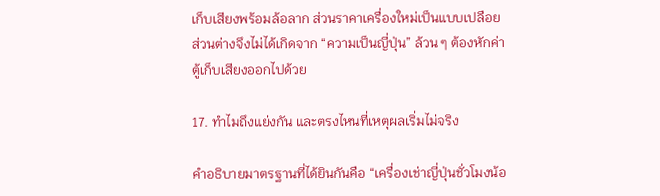เก็บเสียงพร้อมล้อลาก ส่วนราคาเครื่องใหม่เป็นแบบเปลือย ส่วนต่างจึงไม่ได้เกิดจาก “ความเป็นญี่ปุ่น” ล้วน ๆ ต้องหักค่าตู้เก็บเสียงออกไปด้วย

17. ทำไมถึงแย่งกัน และตรงไหนที่เหตุผลเริ่มไม่จริง

คำอธิบายมาตรฐานที่ได้ยินกันคือ “เครื่องเช่าญี่ปุ่นชั่วโมงน้อ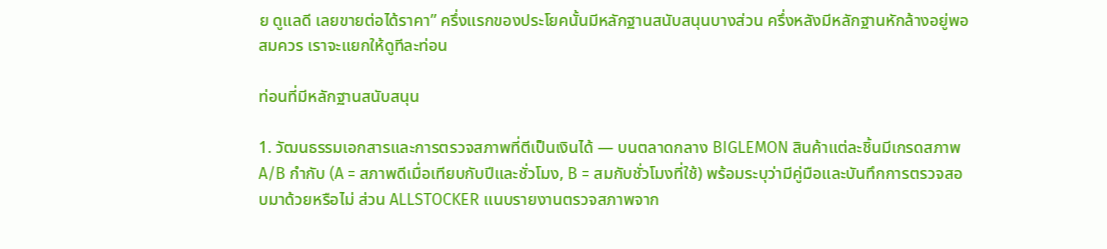ย ดูแลดี เลยขายต่อได้ราคา” ครึ่งแรกของประโยคนั้นมีหลักฐานสนับสนุนบางส่วน ครึ่งหลังมีหลักฐานหักล้างอยู่พอสมควร เราจะแยกให้ดูทีละท่อน

ท่อนที่มีหลักฐานสนับสนุน

1. วัฒนธรรมเอกสารและการตรวจสภาพที่ตีเป็นเงินได้ — บนตลาดกลาง BIGLEMON สินค้าแต่ละชิ้นมีเกรดสภาพ A/B กำกับ (A = สภาพดีเมื่อเทียบกับปีและชั่วโมง, B = สมกับชั่วโมงที่ใช้) พร้อมระบุว่ามีคู่มือและบันทึกการตรวจสอบมาด้วยหรือไม่ ส่วน ALLSTOCKER แนบรายงานตรวจสภาพจาก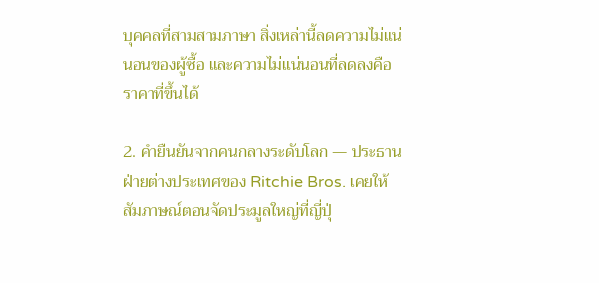บุคคลที่สามสามภาษา สิ่งเหล่านี้ลดความไม่แน่นอนของผู้ซื้อ และความไม่แน่นอนที่ลดลงคือราคาที่ขึ้นได้

2. คำยืนยันจากคนกลางระดับโลก — ประธานฝ่ายต่างประเทศของ Ritchie Bros. เคยให้สัมภาษณ์ตอนจัดประมูลใหญ่ที่ญี่ปุ่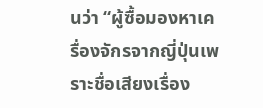นว่า “ผู้ซื้อมองหาเครื่องจักรจากญี่ปุ่นเพราะชื่อเสียงเรื่อง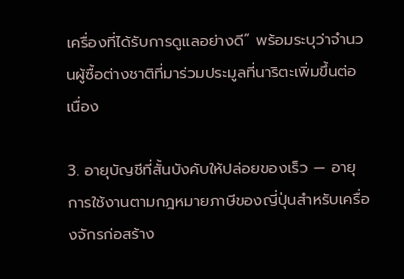เครื่องที่ได้รับการดูแลอย่างดี” พร้อมระบุว่าจำนวนผู้ซื้อต่างชาติที่มาร่วมประมูลที่นาริตะเพิ่มขึ้นต่อเนื่อง

3. อายุบัญชีที่สั้นบังคับให้ปล่อยของเร็ว — อายุการใช้งานตามกฎหมายภาษีของญี่ปุ่นสำหรับเครื่องจักรก่อสร้าง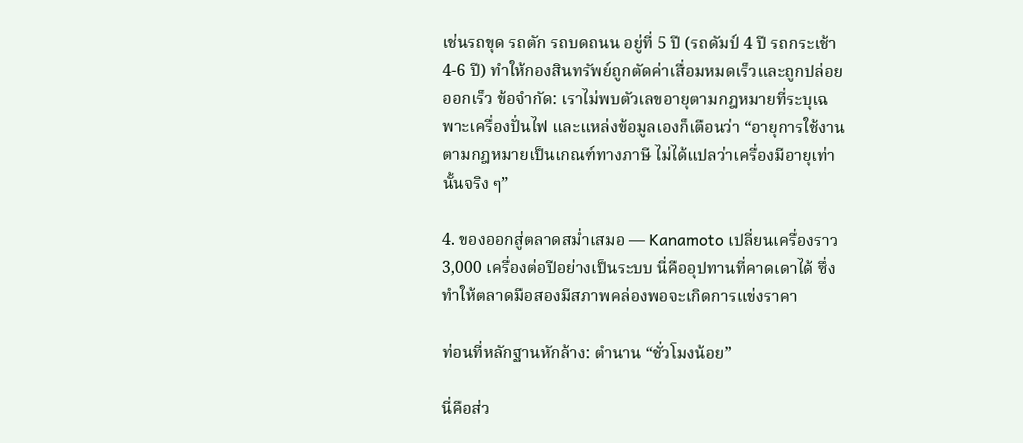เช่นรถขุด รถตัก รถบดถนน อยู่ที่ 5 ปี (รถดัมป์ 4 ปี รถกระเช้า 4-6 ปี) ทำให้กองสินทรัพย์ถูกตัดค่าเสื่อมหมดเร็วและถูกปล่อยออกเร็ว ข้อจำกัด: เราไม่พบตัวเลขอายุตามกฎหมายที่ระบุเฉพาะเครื่องปั่นไฟ และแหล่งข้อมูลเองก็เตือนว่า “อายุการใช้งานตามกฎหมายเป็นเกณฑ์ทางภาษี ไม่ได้แปลว่าเครื่องมีอายุเท่านั้นจริง ๆ”

4. ของออกสู่ตลาดสม่ำเสมอ — Kanamoto เปลี่ยนเครื่องราว 3,000 เครื่องต่อปีอย่างเป็นระบบ นี่คืออุปทานที่คาดเดาได้ ซึ่งทำให้ตลาดมือสองมีสภาพคล่องพอจะเกิดการแข่งราคา

ท่อนที่หลักฐานหักล้าง: ตำนาน “ชั่วโมงน้อย”

นี่คือส่ว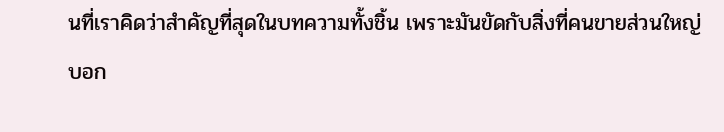นที่เราคิดว่าสำคัญที่สุดในบทความทั้งชิ้น เพราะมันขัดกับสิ่งที่คนขายส่วนใหญ่บอก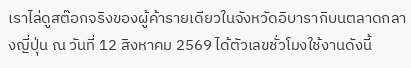เราไล่ดูสต๊อกจริงของผู้ค้ารายเดียวในจังหวัดอิบารากิบนตลาดกลางญี่ปุ่น ณ วันที่ 12 สิงหาคม 2569 ได้ตัวเลขชั่วโมงใช้งานดังนี้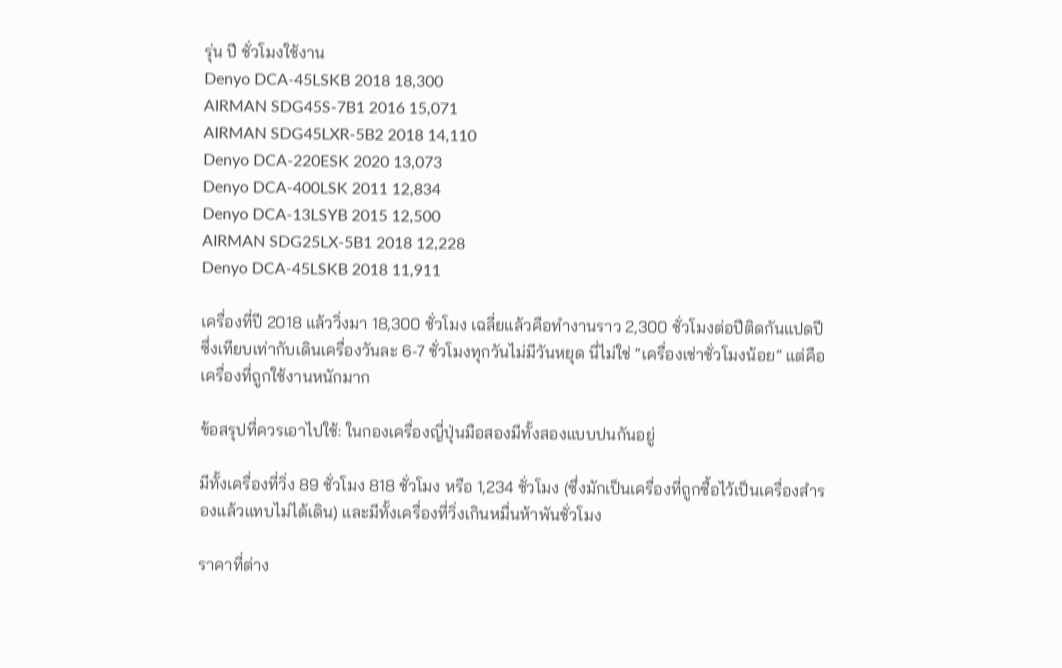รุ่น ปี ชั่วโมงใช้งาน
Denyo DCA-45LSKB 2018 18,300
AIRMAN SDG45S-7B1 2016 15,071
AIRMAN SDG45LXR-5B2 2018 14,110
Denyo DCA-220ESK 2020 13,073
Denyo DCA-400LSK 2011 12,834
Denyo DCA-13LSYB 2015 12,500
AIRMAN SDG25LX-5B1 2018 12,228
Denyo DCA-45LSKB 2018 11,911

เครื่องที่ปี 2018 แล้ววิ่งมา 18,300 ชั่วโมง เฉลี่ยแล้วคือทำงานราว 2,300 ชั่วโมงต่อปีติดกันแปดปี ซึ่งเทียบเท่ากับเดินเครื่องวันละ 6-7 ชั่วโมงทุกวันไม่มีวันหยุด นี่ไม่ใช่ “เครื่องเช่าชั่วโมงน้อย” แต่คือเครื่องที่ถูกใช้งานหนักมาก

ข้อสรุปที่ควรเอาไปใช้: ในกองเครื่องญี่ปุ่นมือสองมีทั้งสองแบบปนกันอยู่

มีทั้งเครื่องที่วิ่ง 89 ชั่วโมง 818 ชั่วโมง หรือ 1,234 ชั่วโมง (ซึ่งมักเป็นเครื่องที่ถูกซื้อไว้เป็นเครื่องสำรองแล้วแทบไม่ได้เดิน) และมีทั้งเครื่องที่วิ่งเกินหมื่นห้าพันชั่วโมง

ราคาที่ต่าง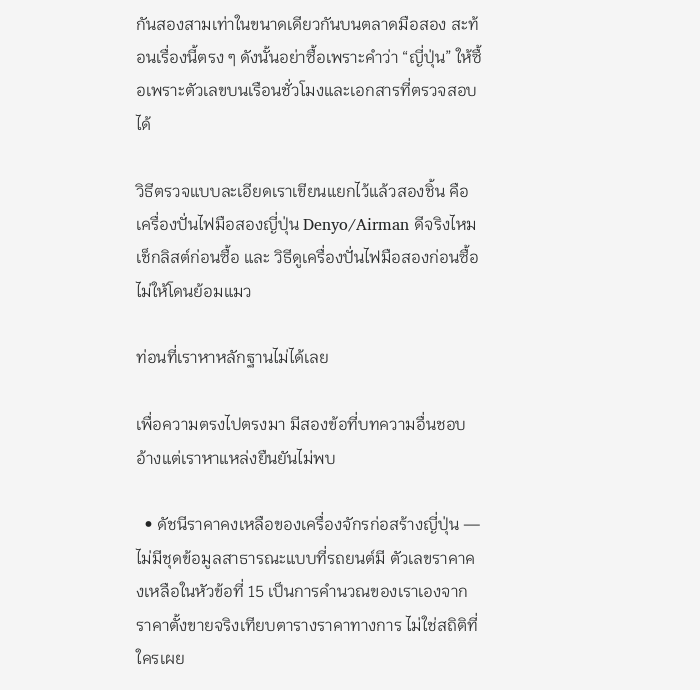กันสองสามเท่าในขนาดเดียวกันบนตลาดมือสอง สะท้อนเรื่องนี้ตรง ๆ ดังนั้นอย่าซื้อเพราะคำว่า “ญี่ปุ่น” ให้ซื้อเพราะตัวเลขบนเรือนชั่วโมงและเอกสารที่ตรวจสอบได้

วิธีตรวจแบบละเอียดเราเขียนแยกไว้แล้วสองชิ้น คือ เครื่องปั่นไฟมือสองญี่ปุ่น Denyo/Airman ดีจริงไหม เช็กลิสต์ก่อนซื้อ และ วิธีดูเครื่องปั่นไฟมือสองก่อนซื้อไม่ให้โดนย้อมแมว

ท่อนที่เราหาหลักฐานไม่ได้เลย

เพื่อความตรงไปตรงมา มีสองข้อที่บทความอื่นชอบอ้างแต่เราหาแหล่งยืนยันไม่พบ

  • ดัชนีราคาคงเหลือของเครื่องจักรก่อสร้างญี่ปุ่น — ไม่มีชุดข้อมูลสาธารณะแบบที่รถยนต์มี ตัวเลขราคาคงเหลือในหัวข้อที่ 15 เป็นการคำนวณของเราเองจากราคาตั้งขายจริงเทียบตารางราคาทางการ ไม่ใช่สถิติที่ใครเผย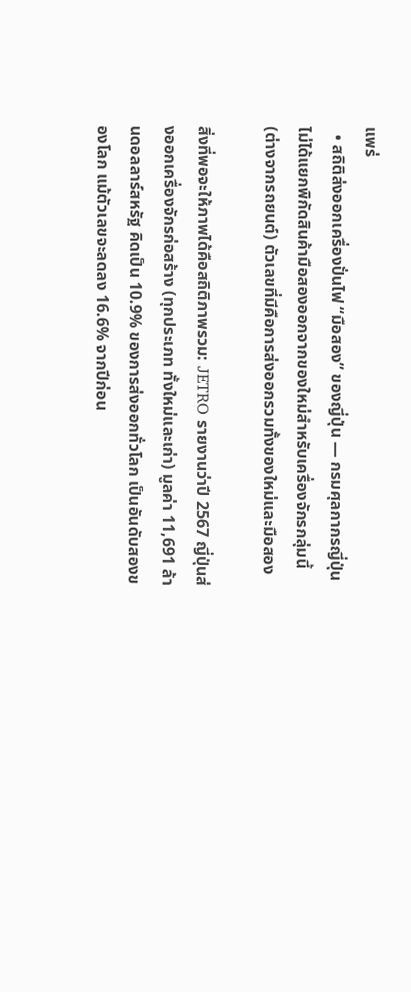แพร่
  • สถิติส่งออกเครื่องปั่นไฟ “มือสอง” ของญี่ปุ่น — กรมศุลกากรญี่ปุ่นไม่ได้แยกพิกัดสินค้ามือสองออกจากของใหม่สำหรับเครื่องจักรกลุ่มนี้ (ต่างจากรถยนต์) ตัวเลขที่มีคือการส่งออกรวมทั้งของใหม่และมือสอง

สิ่งที่พอจะให้ภาพได้คือสถิติภาพรวม: JETRO รายงานว่าปี 2567 ญี่ปุ่นส่งออกเครื่องจักรก่อสร้าง (ทุกประเภท ทั้งใหม่และเก่า) มูลค่า 11,691 ล้านดอลลาร์สหรัฐ คิดเป็น 10.9% ของการส่งออกทั่วโลก เป็นอันดับสองของโลก แม้ตัวเลขจะลดลง 16.6% จากปีก่อน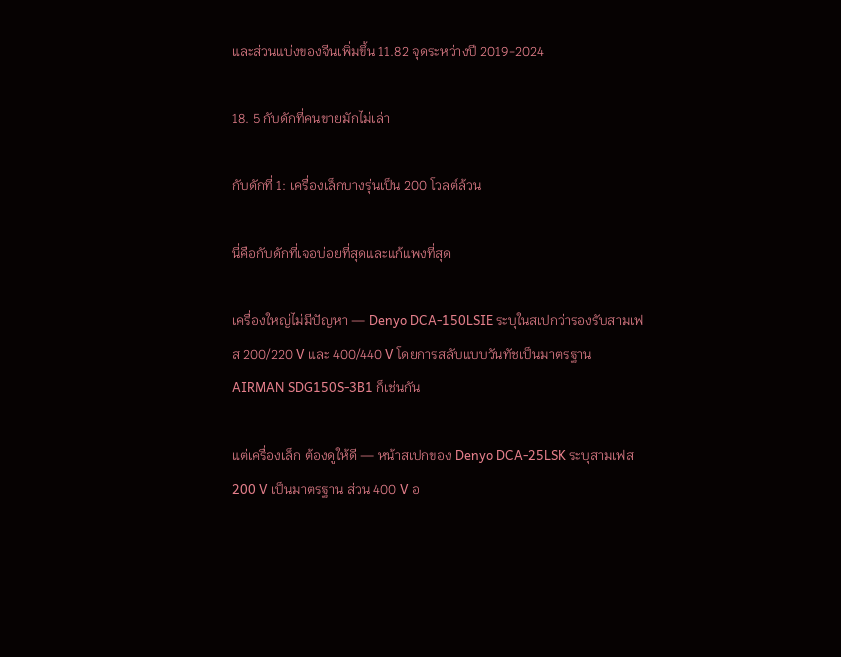และส่วนแบ่งของจีนเพิ่มขึ้น 11.82 จุดระหว่างปี 2019-2024

18. 5 กับดักที่คนขายมักไม่เล่า

กับดักที่ 1: เครื่องเล็กบางรุ่นเป็น 200 โวลต์ล้วน

นี่คือกับดักที่เจอบ่อยที่สุดและแก้แพงที่สุด

เครื่องใหญ่ไม่มีปัญหา — Denyo DCA-150LSIE ระบุในสเปกว่ารองรับสามเฟส 200/220 V และ 400/440 V โดยการสลับแบบวันทัชเป็นมาตรฐาน AIRMAN SDG150S-3B1 ก็เช่นกัน

แต่เครื่องเล็ก ต้องดูให้ดี — หน้าสเปกของ Denyo DCA-25LSK ระบุสามเฟส 200 V เป็นมาตรฐาน ส่วน 400 V อ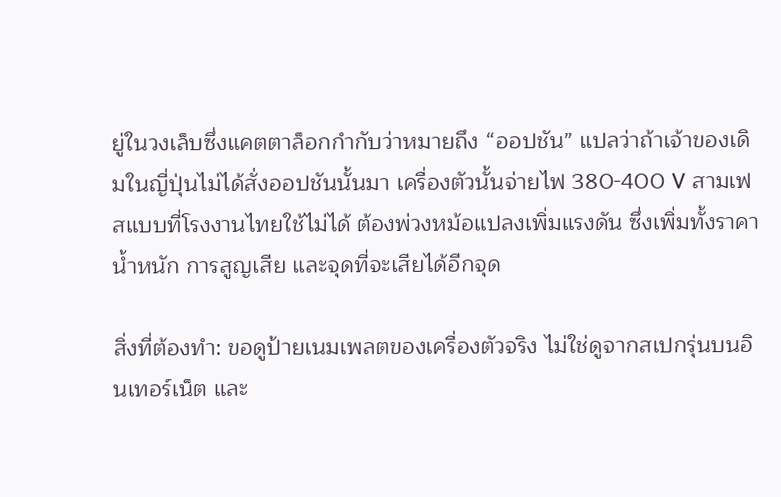ยู่ในวงเล็บซึ่งแคตตาล็อกกำกับว่าหมายถึง “ออปชัน” แปลว่าถ้าเจ้าของเดิมในญี่ปุ่นไม่ได้สั่งออปชันนั้นมา เครื่องตัวนั้นจ่ายไฟ 380-400 V สามเฟสแบบที่โรงงานไทยใช้ไม่ได้ ต้องพ่วงหม้อแปลงเพิ่มแรงดัน ซึ่งเพิ่มทั้งราคา น้ำหนัก การสูญเสีย และจุดที่จะเสียได้อีกจุด

สิ่งที่ต้องทำ: ขอดูป้ายเนมเพลตของเครื่องตัวจริง ไม่ใช่ดูจากสเปกรุ่นบนอินเทอร์เน็ต และ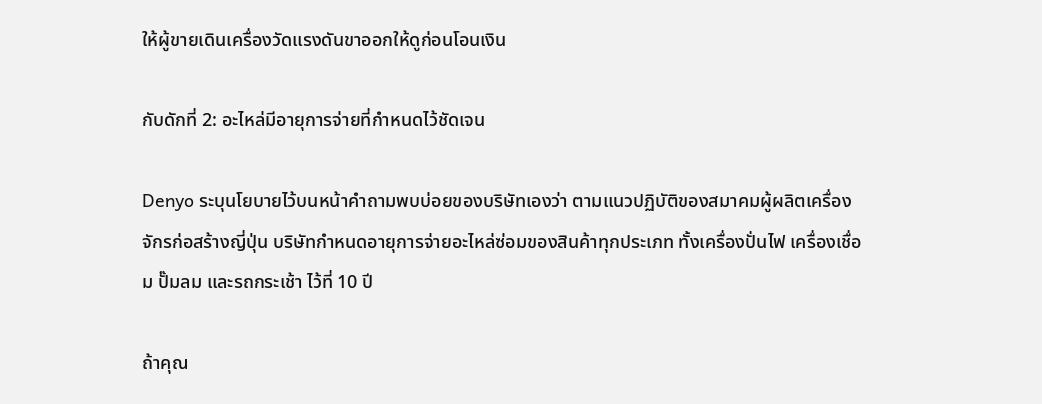ให้ผู้ขายเดินเครื่องวัดแรงดันขาออกให้ดูก่อนโอนเงิน

กับดักที่ 2: อะไหล่มีอายุการจ่ายที่กำหนดไว้ชัดเจน

Denyo ระบุนโยบายไว้บนหน้าคำถามพบบ่อยของบริษัทเองว่า ตามแนวปฏิบัติของสมาคมผู้ผลิตเครื่องจักรก่อสร้างญี่ปุ่น บริษัทกำหนดอายุการจ่ายอะไหล่ซ่อมของสินค้าทุกประเภท ทั้งเครื่องปั่นไฟ เครื่องเชื่อม ปั๊มลม และรถกระเช้า ไว้ที่ 10 ปี

ถ้าคุณ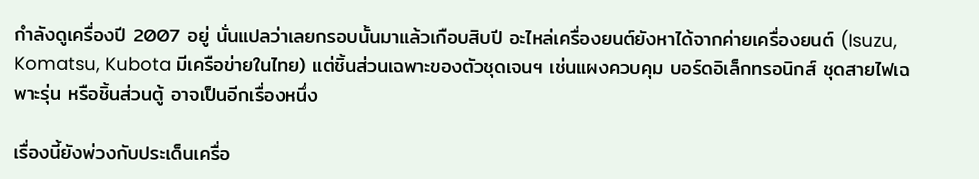กำลังดูเครื่องปี 2007 อยู่ นั่นแปลว่าเลยกรอบนั้นมาแล้วเกือบสิบปี อะไหล่เครื่องยนต์ยังหาได้จากค่ายเครื่องยนต์ (Isuzu, Komatsu, Kubota มีเครือข่ายในไทย) แต่ชิ้นส่วนเฉพาะของตัวชุดเจนฯ เช่นแผงควบคุม บอร์ดอิเล็กทรอนิกส์ ชุดสายไฟเฉพาะรุ่น หรือชิ้นส่วนตู้ อาจเป็นอีกเรื่องหนึ่ง

เรื่องนี้ยังพ่วงกับประเด็นเครื่อ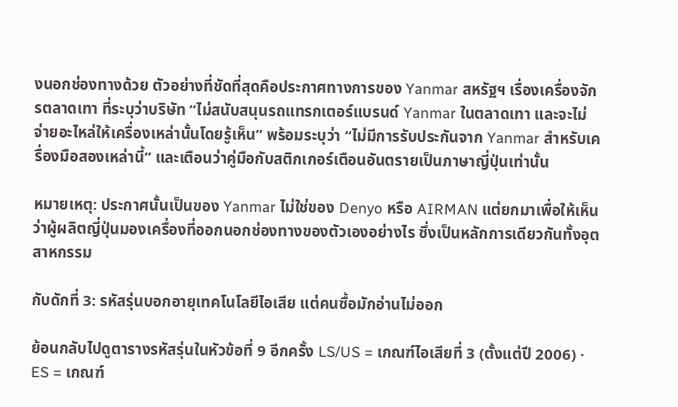งนอกช่องทางด้วย ตัวอย่างที่ชัดที่สุดคือประกาศทางการของ Yanmar สหรัฐฯ เรื่องเครื่องจักรตลาดเทา ที่ระบุว่าบริษัท “ไม่สนับสนุนรถแทรกเตอร์แบรนด์ Yanmar ในตลาดเทา และจะไม่จ่ายอะไหล่ให้เครื่องเหล่านั้นโดยรู้เห็น” พร้อมระบุว่า “ไม่มีการรับประกันจาก Yanmar สำหรับเครื่องมือสองเหล่านี้” และเตือนว่าคู่มือกับสติกเกอร์เตือนอันตรายเป็นภาษาญี่ปุ่นเท่านั้น

หมายเหตุ: ประกาศนั้นเป็นของ Yanmar ไม่ใช่ของ Denyo หรือ AIRMAN แต่ยกมาเพื่อให้เห็นว่าผู้ผลิตญี่ปุ่นมองเครื่องที่ออกนอกช่องทางของตัวเองอย่างไร ซึ่งเป็นหลักการเดียวกันทั้งอุตสาหกรรม

กับดักที่ 3: รหัสรุ่นบอกอายุเทคโนโลยีไอเสีย แต่คนซื้อมักอ่านไม่ออก

ย้อนกลับไปดูตารางรหัสรุ่นในหัวข้อที่ 9 อีกครั้ง LS/US = เกณฑ์ไอเสียที่ 3 (ตั้งแต่ปี 2006) · ES = เกณฑ์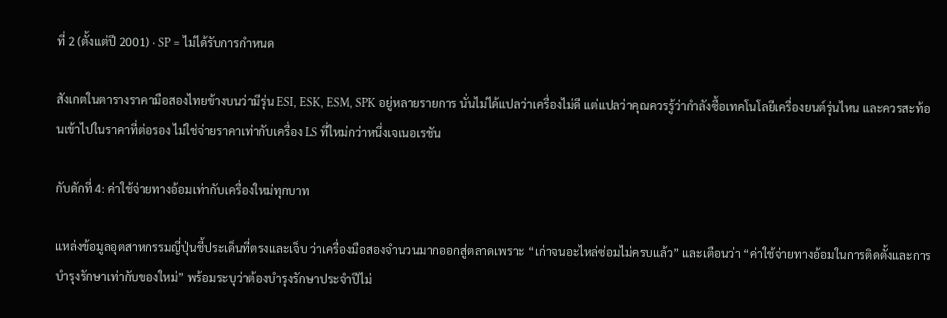ที่ 2 (ตั้งแต่ปี 2001) · SP = ไม่ได้รับการกำหนด

สังเกตในตารางราคามือสองไทยข้างบนว่ามีรุ่น ESI, ESK, ESM, SPK อยู่หลายรายการ นั่นไม่ได้แปลว่าเครื่องไม่ดี แต่แปลว่าคุณควรรู้ว่ากำลังซื้อเทคโนโลยีเครื่องยนต์รุ่นไหน และควรสะท้อนเข้าไปในราคาที่ต่อรอง ไม่ใช่จ่ายราคาเท่ากับเครื่อง LS ที่ใหม่กว่าหนึ่งเจเนอเรชัน

กับดักที่ 4: ค่าใช้จ่ายทางอ้อมเท่ากับเครื่องใหม่ทุกบาท

แหล่งข้อมูลอุตสาหกรรมญี่ปุ่นชี้ประเด็นที่ตรงและเจ็บ ว่าเครื่องมือสองจำนวนมากออกสู่ตลาดเพราะ “เก่าจนอะไหล่ซ่อมไม่ครบแล้ว” และเตือนว่า “ค่าใช้จ่ายทางอ้อมในการติดตั้งและการบำรุงรักษาเท่ากับของใหม่” พร้อมระบุว่าต้องบำรุงรักษาประจำปีไม่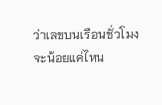ว่าเลขบนเรือนชั่วโมงจะน้อยแค่ไหน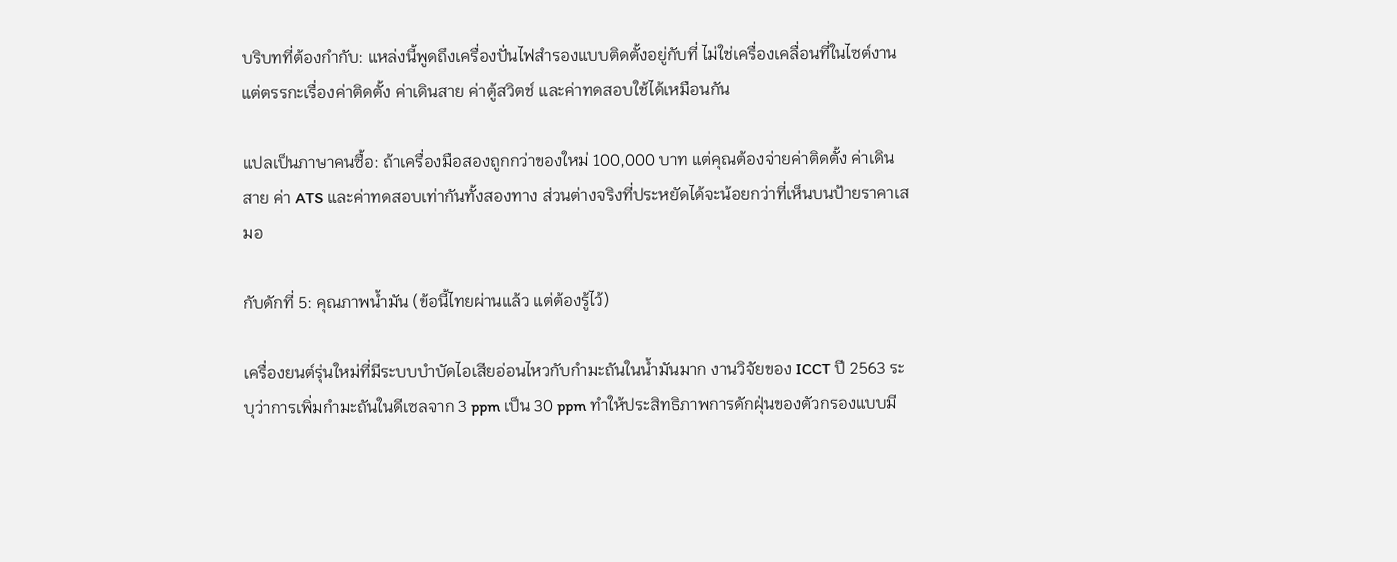บริบทที่ต้องกำกับ: แหล่งนี้พูดถึงเครื่องปั่นไฟสำรองแบบติดตั้งอยู่กับที่ ไม่ใช่เครื่องเคลื่อนที่ในไซต์งาน แต่ตรรกะเรื่องค่าติดตั้ง ค่าเดินสาย ค่าตู้สวิตช์ และค่าทดสอบใช้ได้เหมือนกัน

แปลเป็นภาษาคนซื้อ: ถ้าเครื่องมือสองถูกกว่าของใหม่ 100,000 บาท แต่คุณต้องจ่ายค่าติดตั้ง ค่าเดินสาย ค่า ATS และค่าทดสอบเท่ากันทั้งสองทาง ส่วนต่างจริงที่ประหยัดได้จะน้อยกว่าที่เห็นบนป้ายราคาเสมอ

กับดักที่ 5: คุณภาพน้ำมัน (ข้อนี้ไทยผ่านแล้ว แต่ต้องรู้ไว้)

เครื่องยนต์รุ่นใหม่ที่มีระบบบำบัดไอเสียอ่อนไหวกับกำมะถันในน้ำมันมาก งานวิจัยของ ICCT ปี 2563 ระบุว่าการเพิ่มกำมะถันในดีเซลจาก 3 ppm เป็น 30 ppm ทำให้ประสิทธิภาพการดักฝุ่นของตัวกรองแบบมี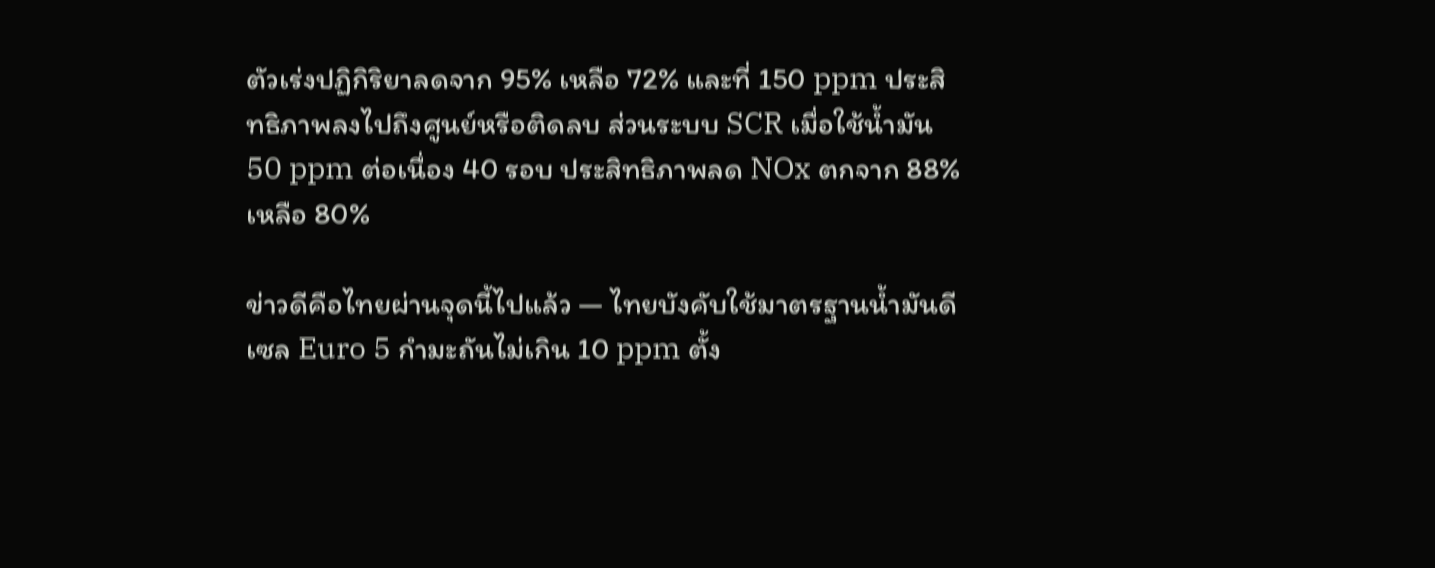ตัวเร่งปฏิกิริยาลดจาก 95% เหลือ 72% และที่ 150 ppm ประสิทธิภาพลงไปถึงศูนย์หรือติดลบ ส่วนระบบ SCR เมื่อใช้น้ำมัน 50 ppm ต่อเนื่อง 40 รอบ ประสิทธิภาพลด NOx ตกจาก 88% เหลือ 80%

ข่าวดีคือไทยผ่านจุดนี้ไปแล้ว — ไทยบังคับใช้มาตรฐานน้ำมันดีเซล Euro 5 กำมะถันไม่เกิน 10 ppm ตั้ง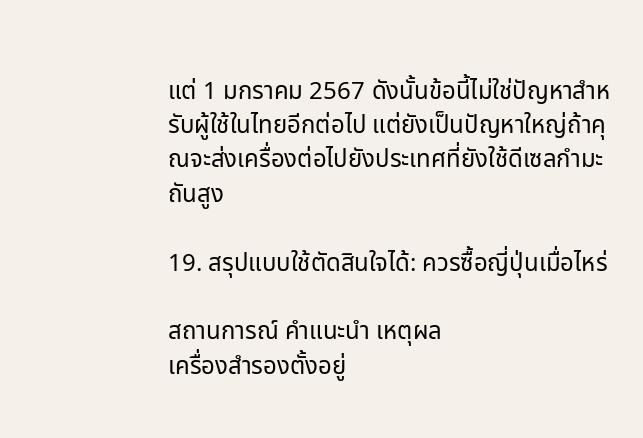แต่ 1 มกราคม 2567 ดังนั้นข้อนี้ไม่ใช่ปัญหาสำหรับผู้ใช้ในไทยอีกต่อไป แต่ยังเป็นปัญหาใหญ่ถ้าคุณจะส่งเครื่องต่อไปยังประเทศที่ยังใช้ดีเซลกำมะถันสูง

19. สรุปแบบใช้ตัดสินใจได้: ควรซื้อญี่ปุ่นเมื่อไหร่

สถานการณ์ คำแนะนำ เหตุผล
เครื่องสำรองตั้งอยู่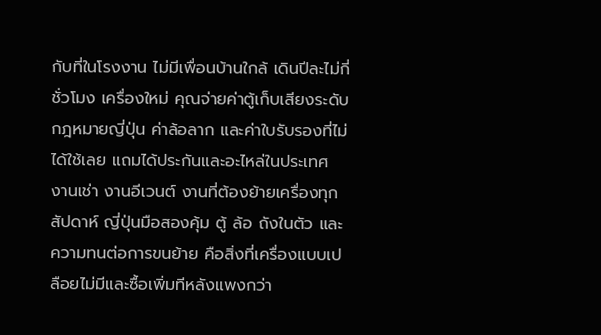กับที่ในโรงงาน ไม่มีเพื่อนบ้านใกล้ เดินปีละไม่กี่ชั่วโมง เครื่องใหม่ คุณจ่ายค่าตู้เก็บเสียงระดับกฎหมายญี่ปุ่น ค่าล้อลาก และค่าใบรับรองที่ไม่ได้ใช้เลย แถมได้ประกันและอะไหล่ในประเทศ
งานเช่า งานอีเวนต์ งานที่ต้องย้ายเครื่องทุกสัปดาห์ ญี่ปุ่นมือสองคุ้ม ตู้ ล้อ ถังในตัว และความทนต่อการขนย้าย คือสิ่งที่เครื่องแบบเปลือยไม่มีและซื้อเพิ่มทีหลังแพงกว่า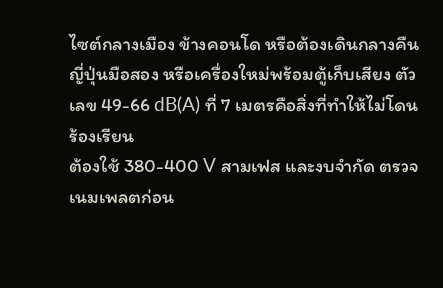ไซต์กลางเมือง ข้างคอนโด หรือต้องเดินกลางคืน ญี่ปุ่นมือสอง หรือเครื่องใหม่พร้อมตู้เก็บเสียง ตัวเลข 49-66 dB(A) ที่ 7 เมตรคือสิ่งที่ทำให้ไม่โดนร้องเรียน
ต้องใช้ 380-400 V สามเฟส และงบจำกัด ตรวจเนมเพลตก่อน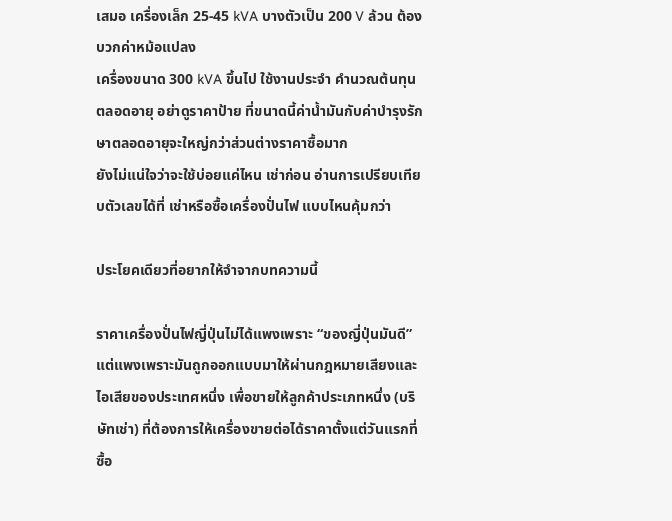เสมอ เครื่องเล็ก 25-45 kVA บางตัวเป็น 200 V ล้วน ต้องบวกค่าหม้อแปลง
เครื่องขนาด 300 kVA ขึ้นไป ใช้งานประจำ คำนวณต้นทุนตลอดอายุ อย่าดูราคาป้าย ที่ขนาดนี้ค่าน้ำมันกับค่าบำรุงรักษาตลอดอายุจะใหญ่กว่าส่วนต่างราคาซื้อมาก
ยังไม่แน่ใจว่าจะใช้บ่อยแค่ไหน เช่าก่อน อ่านการเปรียบเทียบตัวเลขได้ที่ เช่าหรือซื้อเครื่องปั่นไฟ แบบไหนคุ้มกว่า

ประโยคเดียวที่อยากให้จำจากบทความนี้

ราคาเครื่องปั่นไฟญี่ปุ่นไม่ได้แพงเพราะ “ของญี่ปุ่นมันดี” แต่แพงเพราะมันถูกออกแบบมาให้ผ่านกฎหมายเสียงและไอเสียของประเทศหนึ่ง เพื่อขายให้ลูกค้าประเภทหนึ่ง (บริษัทเช่า) ที่ต้องการให้เครื่องขายต่อได้ราคาตั้งแต่วันแรกที่ซื้อ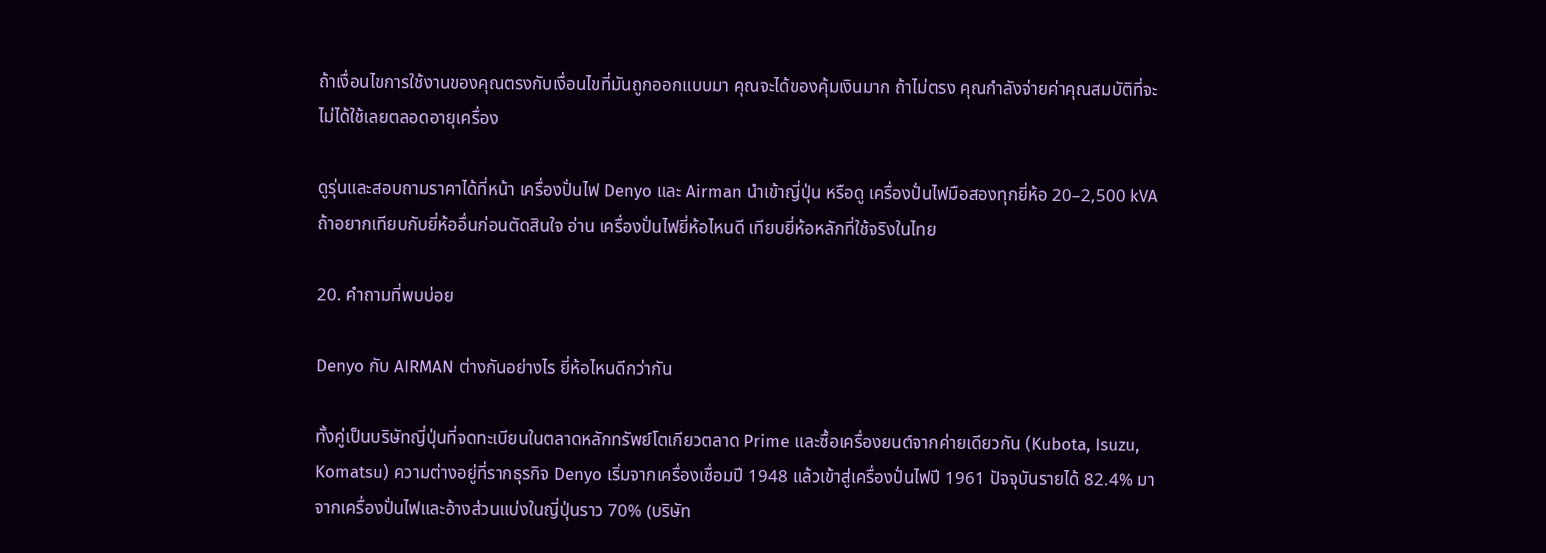ถ้าเงื่อนไขการใช้งานของคุณตรงกับเงื่อนไขที่มันถูกออกแบบมา คุณจะได้ของคุ้มเงินมาก ถ้าไม่ตรง คุณกำลังจ่ายค่าคุณสมบัติที่จะไม่ได้ใช้เลยตลอดอายุเครื่อง

ดูรุ่นและสอบถามราคาได้ที่หน้า เครื่องปั่นไฟ Denyo และ Airman นำเข้าญี่ปุ่น หรือดู เครื่องปั่นไฟมือสองทุกยี่ห้อ 20–2,500 kVA ถ้าอยากเทียบกับยี่ห้ออื่นก่อนตัดสินใจ อ่าน เครื่องปั่นไฟยี่ห้อไหนดี เทียบยี่ห้อหลักที่ใช้จริงในไทย

20. คำถามที่พบบ่อย

Denyo กับ AIRMAN ต่างกันอย่างไร ยี่ห้อไหนดีกว่ากัน

ทั้งคู่เป็นบริษัทญี่ปุ่นที่จดทะเบียนในตลาดหลักทรัพย์โตเกียวตลาด Prime และซื้อเครื่องยนต์จากค่ายเดียวกัน (Kubota, Isuzu, Komatsu) ความต่างอยู่ที่รากธุรกิจ Denyo เริ่มจากเครื่องเชื่อมปี 1948 แล้วเข้าสู่เครื่องปั่นไฟปี 1961 ปัจจุบันรายได้ 82.4% มาจากเครื่องปั่นไฟและอ้างส่วนแบ่งในญี่ปุ่นราว 70% (บริษัท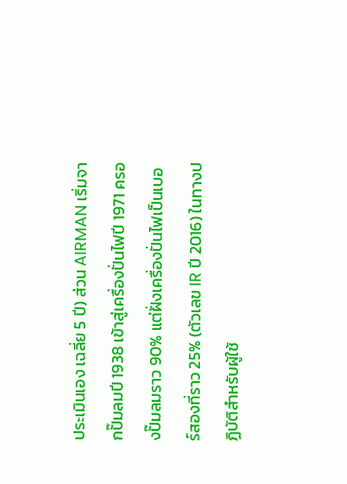ประเมินเอง เฉลี่ย 5 ปี) ส่วน AIRMAN เริ่มจากปั๊มลมปี 1938 เข้าสู่เครื่องปั่นไฟปี 1971 ครองปั๊มลมราว 90% แต่ฝั่งเครื่องปั่นไฟเป็นเบอร์สองที่ราว 25% (ตัวเลข IR ปี 2016) ในทางปฏิบัติสำหรับผู้ใช้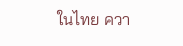ในไทย ควา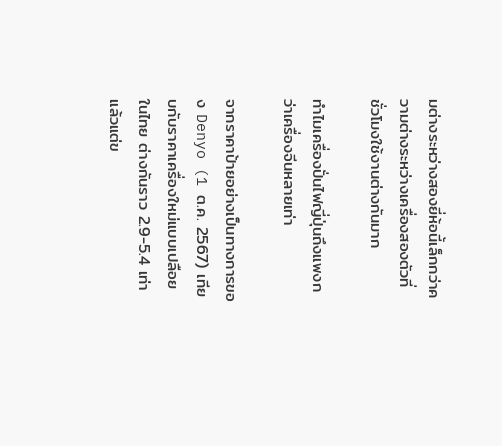มต่างระหว่างสองยี่ห้อนี้เล็กกว่าความต่างระหว่างเครื่องสองตัวที่ชั่วโมงใช้งานต่างกันมาก

ทำไมเครื่องปั่นไฟญี่ปุ่นถึงแพงกว่าเครื่องจีนหลายเท่า

จากราคาป้ายอย่างเป็นทางการของ Denyo (1 ต.ค. 2567) เทียบกับราคาเครื่องใหม่แบบเปลือยในไทย ต่างกันราว 2.9-5.4 เท่าแล้วแต่ข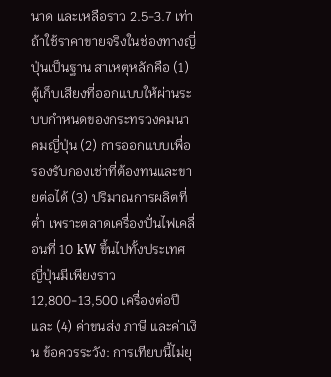นาด และเหลือราว 2.5-3.7 เท่าถ้าใช้ราคาขายจริงในช่องทางญี่ปุ่นเป็นฐาน สาเหตุหลักคือ (1) ตู้เก็บเสียงที่ออกแบบให้ผ่านระบบกำหนดของกระทรวงคมนาคมญี่ปุ่น (2) การออกแบบเพื่อรองรับกองเช่าที่ต้องทนและขายต่อได้ (3) ปริมาณการผลิตที่ต่ำ เพราะตลาดเครื่องปั่นไฟเคลื่อนที่ 10 kW ขึ้นไปทั้งประเทศญี่ปุ่นมีเพียงราว 12,800-13,500 เครื่องต่อปี และ (4) ค่าขนส่ง ภาษี และค่าเงิน ข้อควรระวัง: การเทียบนี้ไม่ยุ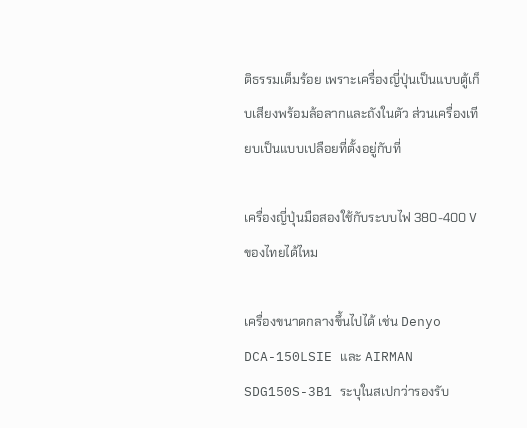ติธรรมเต็มร้อย เพราะเครื่องญี่ปุ่นเป็นแบบตู้เก็บเสียงพร้อมล้อลากและถังในตัว ส่วนเครื่องเทียบเป็นแบบเปลือยที่ตั้งอยู่กับที่

เครื่องญี่ปุ่นมือสองใช้กับระบบไฟ 380-400 V ของไทยได้ไหม

เครื่องขนาดกลางขึ้นไปได้ เช่น Denyo DCA-150LSIE และ AIRMAN SDG150S-3B1 ระบุในสเปกว่ารองรับ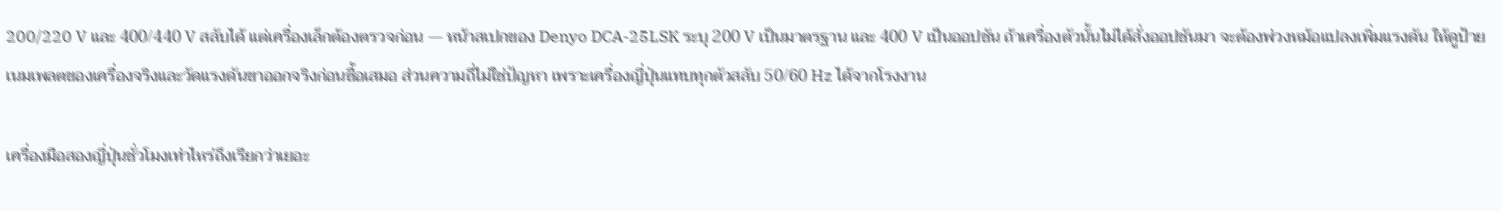200/220 V และ 400/440 V สลับได้ แต่เครื่องเล็กต้องตรวจก่อน — หน้าสเปกของ Denyo DCA-25LSK ระบุ 200 V เป็นมาตรฐาน และ 400 V เป็นออปชัน ถ้าเครื่องตัวนั้นไม่ได้สั่งออปชันมา จะต้องพ่วงหม้อแปลงเพิ่มแรงดัน ให้ดูป้ายเนมเพลตของเครื่องจริงและวัดแรงดันขาออกจริงก่อนซื้อเสมอ ส่วนความถี่ไม่ใช่ปัญหา เพราะเครื่องญี่ปุ่นแทบทุกตัวสลับ 50/60 Hz ได้จากโรงงาน

เครื่องมือสองญี่ปุ่นชั่วโมงเท่าไหร่ถึงเรียกว่าเยอะ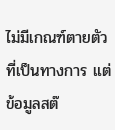ไม่มีเกณฑ์ตายตัวที่เป็นทางการ แต่ข้อมูลสต๊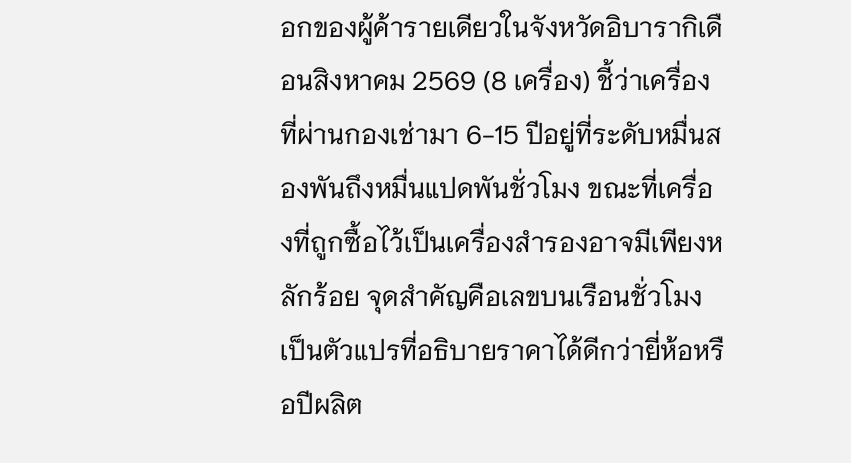อกของผู้ค้ารายเดียวในจังหวัดอิบารากิเดือนสิงหาคม 2569 (8 เครื่อง) ชี้ว่าเครื่องที่ผ่านกองเช่ามา 6-15 ปีอยู่ที่ระดับหมื่นสองพันถึงหมื่นแปดพันชั่วโมง ขณะที่เครื่องที่ถูกซื้อไว้เป็นเครื่องสำรองอาจมีเพียงหลักร้อย จุดสำคัญคือเลขบนเรือนชั่วโมงเป็นตัวแปรที่อธิบายราคาได้ดีกว่ายี่ห้อหรือปีผลิต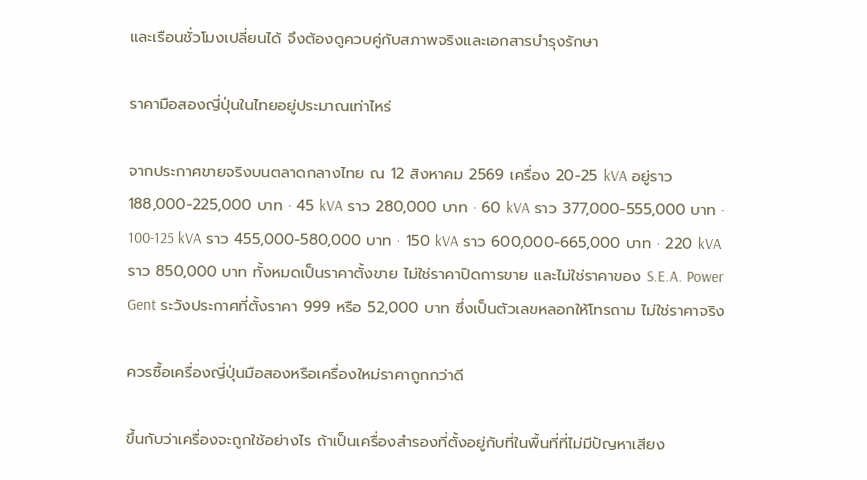และเรือนชั่วโมงเปลี่ยนได้ จึงต้องดูควบคู่กับสภาพจริงและเอกสารบำรุงรักษา

ราคามือสองญี่ปุ่นในไทยอยู่ประมาณเท่าไหร่

จากประกาศขายจริงบนตลาดกลางไทย ณ 12 สิงหาคม 2569 เครื่อง 20-25 kVA อยู่ราว 188,000-225,000 บาท · 45 kVA ราว 280,000 บาท · 60 kVA ราว 377,000-555,000 บาท · 100-125 kVA ราว 455,000-580,000 บาท · 150 kVA ราว 600,000-665,000 บาท · 220 kVA ราว 850,000 บาท ทั้งหมดเป็นราคาตั้งขาย ไม่ใช่ราคาปิดการขาย และไม่ใช่ราคาของ S.E.A. Power Gent ระวังประกาศที่ตั้งราคา 999 หรือ 52,000 บาท ซึ่งเป็นตัวเลขหลอกให้โทรถาม ไม่ใช่ราคาจริง

ควรซื้อเครื่องญี่ปุ่นมือสองหรือเครื่องใหม่ราคาถูกกว่าดี

ขึ้นกับว่าเครื่องจะถูกใช้อย่างไร ถ้าเป็นเครื่องสำรองที่ตั้งอยู่กับที่ในพื้นที่ที่ไม่มีปัญหาเสียง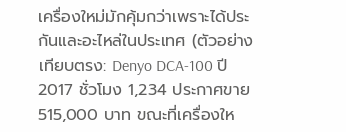เครื่องใหม่มักคุ้มกว่าเพราะได้ประกันและอะไหล่ในประเทศ (ตัวอย่างเทียบตรง: Denyo DCA-100 ปี 2017 ชั่วโมง 1,234 ประกาศขาย 515,000 บาท ขณะที่เครื่องให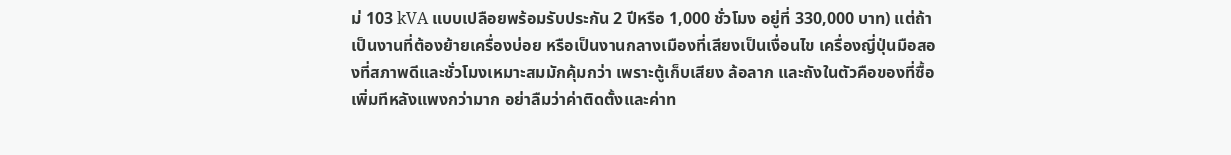ม่ 103 kVA แบบเปลือยพร้อมรับประกัน 2 ปีหรือ 1,000 ชั่วโมง อยู่ที่ 330,000 บาท) แต่ถ้าเป็นงานที่ต้องย้ายเครื่องบ่อย หรือเป็นงานกลางเมืองที่เสียงเป็นเงื่อนไข เครื่องญี่ปุ่นมือสองที่สภาพดีและชั่วโมงเหมาะสมมักคุ้มกว่า เพราะตู้เก็บเสียง ล้อลาก และถังในตัวคือของที่ซื้อเพิ่มทีหลังแพงกว่ามาก อย่าลืมว่าค่าติดตั้งและค่าท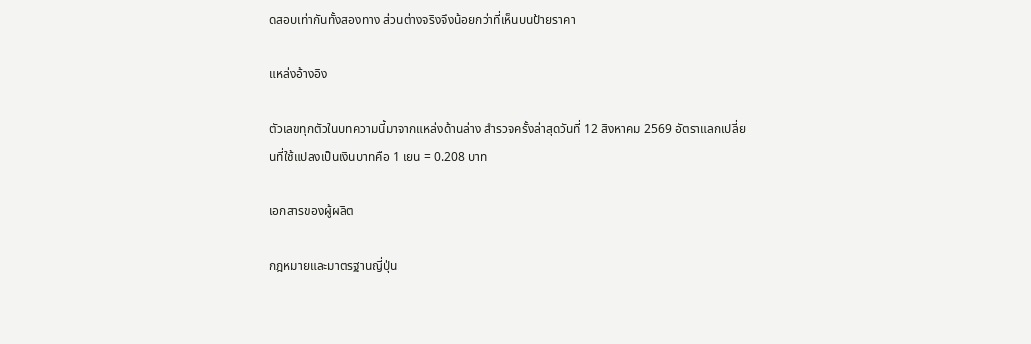ดสอบเท่ากันทั้งสองทาง ส่วนต่างจริงจึงน้อยกว่าที่เห็นบนป้ายราคา

แหล่งอ้างอิง

ตัวเลขทุกตัวในบทความนี้มาจากแหล่งด้านล่าง สำรวจครั้งล่าสุดวันที่ 12 สิงหาคม 2569 อัตราแลกเปลี่ยนที่ใช้แปลงเป็นเงินบาทคือ 1 เยน = 0.208 บาท

เอกสารของผู้ผลิต

กฎหมายและมาตรฐานญี่ปุ่น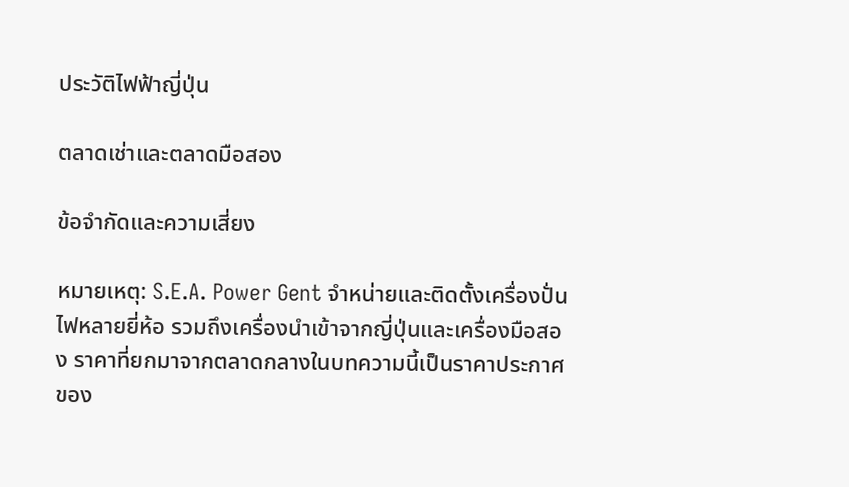ประวัติไฟฟ้าญี่ปุ่น

ตลาดเช่าและตลาดมือสอง

ข้อจำกัดและความเสี่ยง

หมายเหตุ: S.E.A. Power Gent จำหน่ายและติดตั้งเครื่องปั่นไฟหลายยี่ห้อ รวมถึงเครื่องนำเข้าจากญี่ปุ่นและเครื่องมือสอง ราคาที่ยกมาจากตลาดกลางในบทความนี้เป็นราคาประกาศของ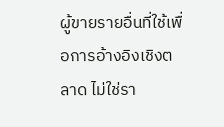ผู้ขายรายอื่นที่ใช้เพื่อการอ้างอิงเชิงตลาด ไม่ใช่รา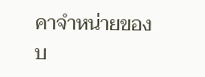คาจำหน่ายของบ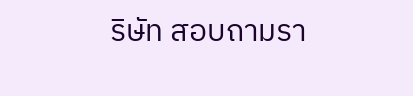ริษัท สอบถามรา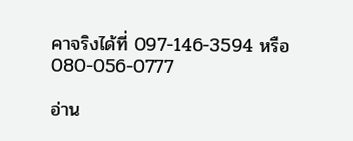คาจริงได้ที่ 097-146-3594 หรือ 080-056-0777

อ่าน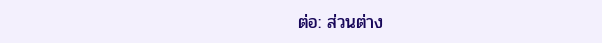ต่อ: ส่วนต่าง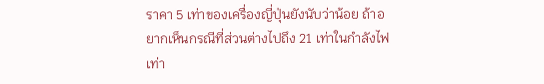ราคา 5 เท่าของเครื่องญี่ปุ่นยังนับว่าน้อย ถ้าอยากเห็นกรณีที่ส่วนต่างไปถึง 21 เท่าในกำลังไฟเท่า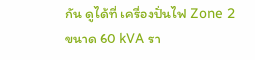กัน ดูได้ที่ เครื่องปั่นไฟ Zone 2 ขนาด 60 kVA รา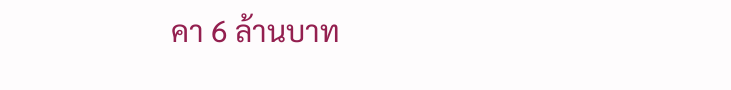คา 6 ล้านบาท